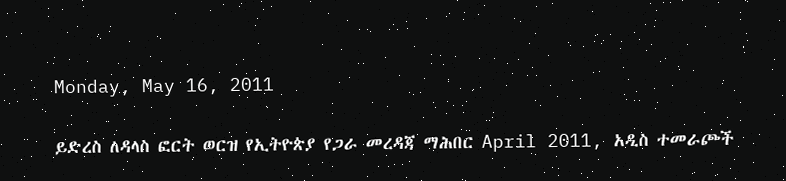Monday, May 16, 2011

ይድረስ ለዳላስ ፎርት ወርዝ የኢትዮጵያ የጋራ መረዳጃ ማሕበር April 2011, አዲስ ተመራጮች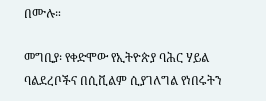በሙሉ።

መግቢያ፡ የቀድሞው የኢትዮጵያ ባሕር ሃይል ባልደረቦችና በሲቪልም ሲያገለግል የነበሩትን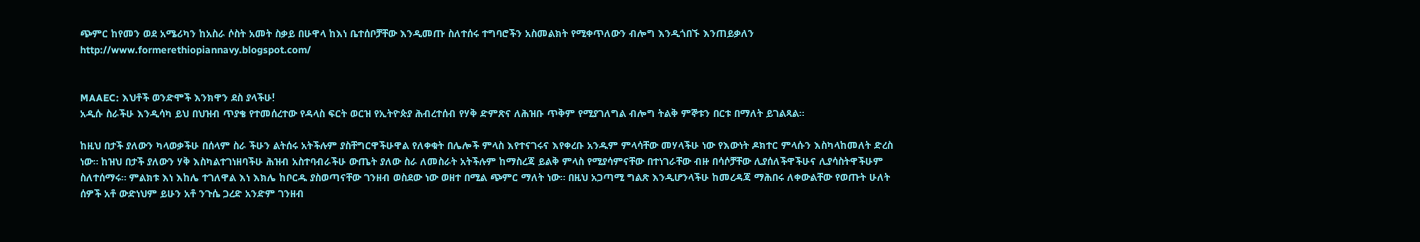ጭምር ከየመን ወደ አሜሪካን ከአስራ ሶስት አመት ስቃይ በሁዋላ ከእነ ቤተሰቦቻቸው እንዲመጡ ስለተሰሩ ተግባሮችን አስመልክት የሚቀጥለውን ብሎግ እንዲጎበኙ እንጠይቃለን http://www.formerethiopiannavy.blogspot.com/


MAAEC: እህቶች ወንድሞች እንክዋን ደስ ያላችሁ!
አዲሱ ስራችሁ እንዲሳካ ይህ በህዝብ ጥያቄ የተመሰረተው የዳላስ ፍርት ወርዝ የኢትዮጵያ ሕብረተሰብ የሃቅ ድምጽና ለሕዝቡ ጥቅም የሚያገለግል ብሎግ ትልቅ ምኞቱን በርቱ በማለት ይገልጻል።

ከዚህ በታች ያለውን ካላወቃችሁ በሰላም ስራ ችሁን ልትሰሩ አትችሉም ያስቸግርዋችሁዋል የለቀቁት በሌሎች ምላስ እየተናገሩና እየቀረቡ አንዱም ምላሳቸው መሃላችሁ ነው የእውነት ዶክተር ምላሱን እስካላከመለት ድረስ  ነው። ከዝህ በታች ያለውን ሃቅ እስካልተገነዘባችሁ ሕዝብ አስተባብራችሁ ውጤት ያለው ስራ ለመስራት አትችሉም ከማስረጃ ይልቅ ምላስ የሚያሳምናቸው በተነገራቸው ብዙ በሳሶቻቸው ሊያሰለችዋችሁና ሊያሳስትዋችሁም ስለተሰማሩ። ምልክቱ እነ እከሌ ተገለዋል እነ እክሌ ከቦርዱ ያስወጣናቸው ገንዘብ ወስደው ነው ወዘተ በሚል ጭምር ማለት ነው። በዚህ አጋጣሚ ግልጽ እንዲሆንላችሁ ከመረዳጃ ማሕበሩ ለቀውልቸው የወጡት ሁለት ሰዎች አቶ ውድነህም ይሁን አቶ ንጉሴ ጋረድ አንድም ገንዘብ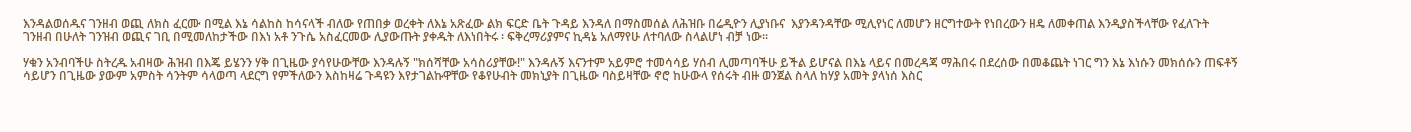እንዳልወሰዱና ገንዘብ ወጪ ለክስ ፈርሙ በሚል እኔ ሳልከስ ከሳናላች ብለው የጠበቃ ወረቀት ለእኔ አጽፈው ልክ ፍርድ ቤት ጉዳይ እንዳለ በማስመሰል ለሕዝቡ በሬዲዮን ሊያነቡና  እያንዳንዳቸው ሚሊየነር ለመሆን ዘርግተውት የነበረውን ዘዴ ለመቀጠል እንዲያስችላቸው የፈለጉት ገንዘብ በሁለት ገንዝብ ወጪና ገቢ በሚመለከታችው በእነ አቶ ንጉሴ አስፈርመው ሊያውጡት ያቀዱት ለእነበትሩ ፡ ፍቅረማሪያምና ኪዳኔ አለማየሁ ለተባለው ስላልሆነ ብቻ ነው።

ሃቁን አንብባችሁ ስትረዱ አብዛው ሕዝብ በእጄ ይሄንን ሃቅ በጊዜው ያሳየሁውቸው እንዳሉኝ "ክሰሻቸው አሳስሪያቸው!" እንዳሉኝ እናንተም አይምሮ ተመሳሳይ ሃሰብ ሊመጣባችሁ ይችል ይሆናል በእኔ ላይና በመረዳጃ ማሕበሩ በደረሰው በመቆጨት ነገር ግን እኔ እነሱን መክሰሱን ጠፍቶኝ ሳይሆን በጊዜው ያውም አምስት ሳንትም ሳላወጣ ላደርግ የምችለውን እስከዛሬ ጉዳዩን እየታገልኩዋቸው የቆየሁብት መክኒያት በጊዜው ባስይዛቸው ኖሮ ከሁውላ የሰሩት ብዙ ወንጀል ስላለ ከሃያ አመት ያላነሰ እስር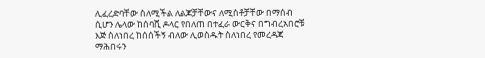ሊፈረድባቸው ስለሚችል ለልጆቻቸውና ለሚስቶቻቸው በማሰብ ሲሆን ሌላው ከሰባሺ ዶላር የበለጠ በተፈራ ውርቅና በግብረአበሮቹ እጅ ስለነበረ ከሰሰችኝ ብለው ሊወስዱት ስለነበረ የመረዳጃ ማሕበሩን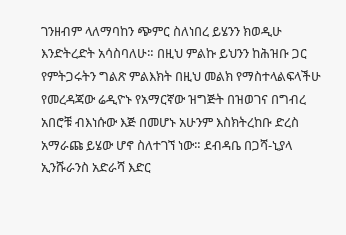ገንዘብም ላለማባከን ጭምር ስለነበረ ይሄንን ክወዲሁ እንድትረድት አሳስባለሁ። በዚህ ምልኩ ይህንን ከሕዝቡ ጋር የምትጋሩትን ግልጽ ምልእክት በዚህ መልክ የማስተላልፍላችሁ የመረዳጃው ሬዲዮኑ የአማርኛው ዝግጅት በዝወገና በግብረ አበሮቹ ብእነሱው እጅ በመሆኑ አሁንም እስክትረከቡ ድረስ አማራጩ ይሄው ሆኖ ስለተገኘ ነው። ደብዳቤ በጋሻ-ኒያላ ኢንሹራንስ አድራሻ እድር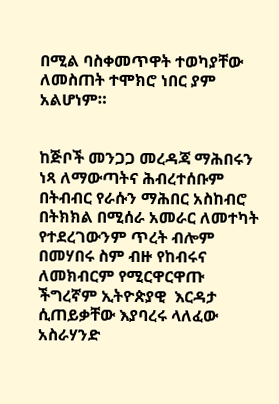በሚል ባስቀመጥዋት ተወካያቸው ለመስጠት ተሞክሮ ነበር ያም አልሆነም።


ከጅቦች መንጋጋ መረዳጃ ማሕበሩን ነጻ ለማውጣትና ሕብረተሰቡም በትብብር የራሱን ማሕበር አስከብሮ በትክክል በሚሰራ አመራር ለመተካት የተደረገውንም ጥረት ብሎም በመሃበሩ ስም ብዙ የከብሩና ለመክብርም የሚርዋርዋጡ ችግረኛም ኢትዮጵያዊ  እርዳታ ሲጠይቃቸው እያባረሩ ላለፈው አስራሃንድ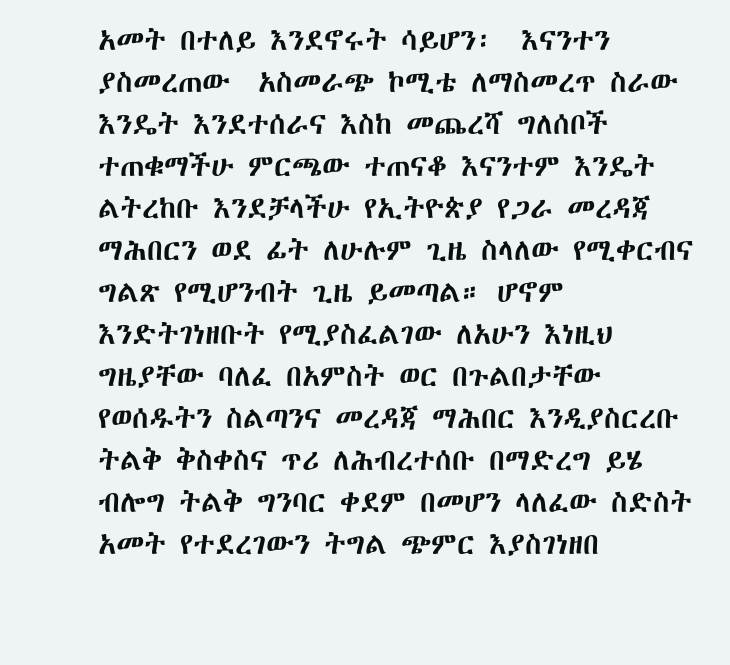አመት በተለይ እንደኖሩት ሳይሆን፡  እናንተን ያስመረጠው  አስመራጭ ኮሚቴ ለማስመረጥ ስራው እንዴት እንደተሰራና እስከ መጨረሻ ግለሰቦች ተጠቁማችሁ ምርጫው ተጠናቆ እናንተም እንዴት ልትረከቡ እንደቻላችሁ የኢትዮጵያ የጋራ መረዳጃ ማሕበርን ወደ ፊት ለሁሉም ጊዜ ስላለው የሚቀርብና ግልጽ የሚሆንብት ጊዜ ይመጣል። ሆኖም እንድትገነዘቡት የሚያስፈልገው ለአሁን እነዚህ ግዜያቸው ባለፈ በአምስት ወር በጉልበታቸው የወሰዱትን ስልጣንና መረዳጃ ማሕበር እንዲያስርረቡ ትልቅ ቅስቀስና ጥሪ ለሕብረተሰቡ በማድረግ ይሄ ብሎግ ትልቅ ግንባር ቀደም በመሆን ላለፈው ስድስት አመት የተደረገውን ትግል ጭምር እያስገነዘበ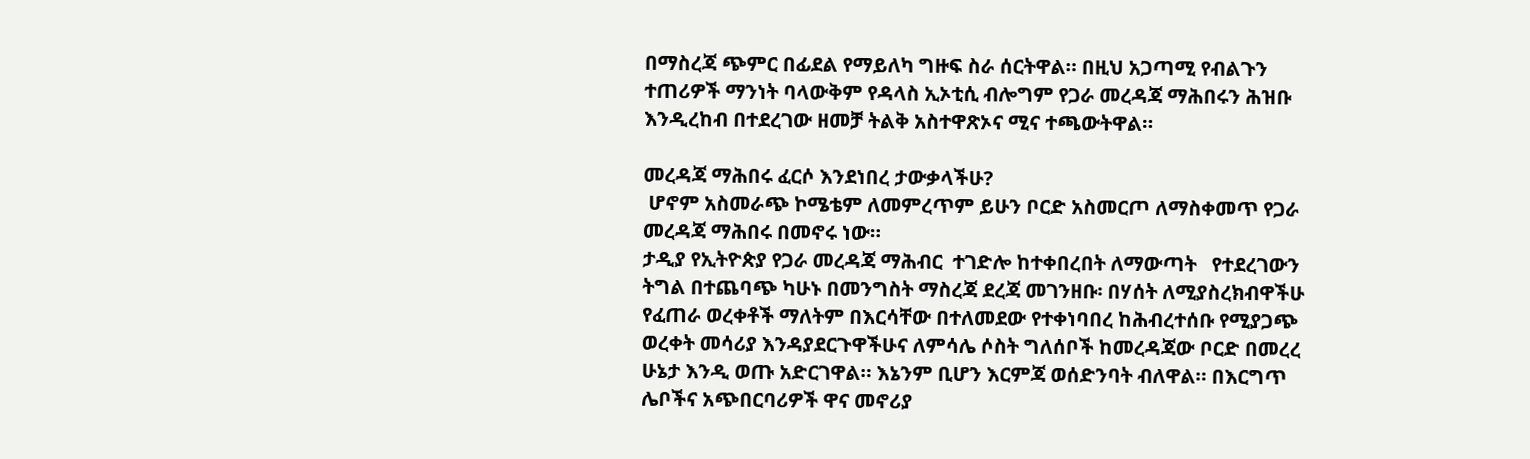በማስረጃ ጭምር በፊደል የማይለካ ግዙፍ ስራ ሰርትዋል። በዚህ አጋጣሚ የብልጉን ተጠሪዎች ማንነት ባላውቅም የዳላስ ኢኦቲሲ ብሎግም የጋራ መረዳጃ ማሕበሩን ሕዝቡ እንዲረከብ በተደረገው ዘመቻ ትልቅ አስተዋጽኦና ሚና ተጫውትዋል።

መረዳጃ ማሕበሩ ፈርሶ እንደነበረ ታውቃላችሁ?
 ሆኖም አስመራጭ ኮሜቴም ለመምረጥም ይሁን ቦርድ አስመርጦ ለማስቀመጥ የጋራ መረዳጃ ማሕበሩ በመኖሩ ነው።
ታዲያ የኢትዮጵያ የጋራ መረዳጃ ማሕብር  ተገድሎ ከተቀበረበት ለማውጣት   የተደረገውን ትግል በተጨባጭ ካሁኑ በመንግስት ማስረጃ ደረጃ መገንዘቡ፡ በሃሰት ለሚያስረክብዋችሁ የፈጠራ ወረቀቶች ማለትም በእርሳቸው በተለመደው የተቀነባበረ ከሕብረተሰቡ የሚያጋጭ ወረቀት መሳሪያ እንዳያደርጉዋችሁና ለምሳሌ ሶስት ግለሰቦች ከመረዳጃው ቦርድ በመረረ ሁኔታ እንዲ ወጡ አድርገዋል። እኔንም ቢሆን እርምጃ ወሰድንባት ብለዋል። በእርግጥ ሌቦችና አጭበርባሪዎች ዋና መኖሪያ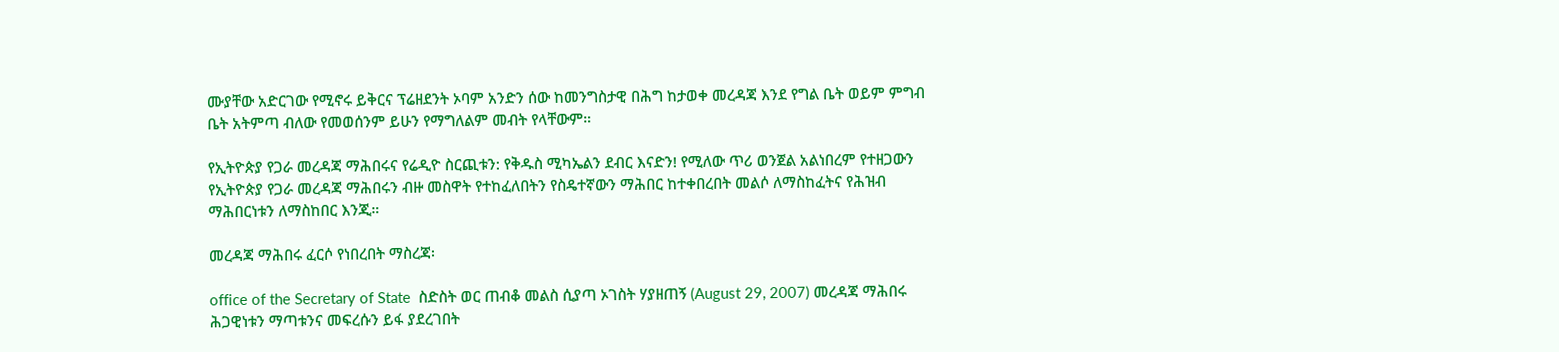ሙያቸው አድርገው የሚኖሩ ይቅርና ፕሬዘደንት ኦባም አንድን ሰው ከመንግስታዊ በሕግ ከታወቀ መረዳጃ እንደ የግል ቤት ወይም ምግብ ቤት አትምጣ ብለው የመወሰንም ይሁን የማግለልም መብት የላቸውም።

የኢትዮጵያ የጋራ መረዳጃ ማሕበሩና የሬዲዮ ስርጪቱን: የቅዱስ ሚካኤልን ደብር እናድን! የሚለው ጥሪ ወንጀል አልነበረም የተዘጋውን የኢትዮጵያ የጋራ መረዳጃ ማሕበሩን ብዙ መስዋት የተከፈለበትን የስዴተኛውን ማሕበር ከተቀበረበት መልሶ ለማስከፈትና የሕዝብ ማሕበርነቱን ለማስከበር እንጂ።

መረዳጃ ማሕበሩ ፈርሶ የነበረበት ማስረጃ፡

office of the Secretary of State  ስድስት ወር ጠብቆ መልስ ሲያጣ ኦገስት ሃያዘጠኝ (August 29, 2007) መረዳጃ ማሕበሩ ሕጋዊነቱን ማጣቱንና መፍረሱን ይፋ ያደረገበት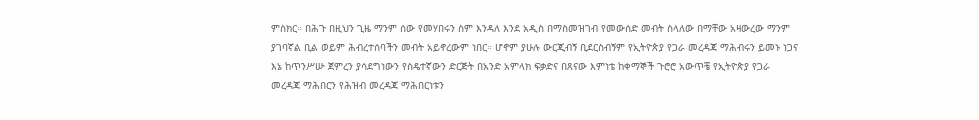ምስክር። በሕጉ በዚህን ጊዜ ማንም ሰው የመሃበሩን ስም እንዳለ እንደ አዲስ በማስመዝገብ የመውሰድ መብት ስላለው በማቸው አዛውረው ማንም ያገባኛል ቢል ወይም ሕብረተሰባችን መብት አይኖረውም ነበር። ሆኖም ያሁሉ ውርጂብኝ ቢደርስብኝም የኢትዮጵያ የጋራ መረዳጃ ማሕብሩን ይመኑ ነጋና እኔ ከጥንሥሡ ጀምረን ያሳደግነውን የስዴተኛውን ድርጅት በአንድ አምላክ ፍቃድና በጸናው እምነቴ ከቀማኞች ጉሮሮ አውጥቼ የኢትዮጵያ የጋራ መረዳጃ ማሕበርን የሕዝብ መረዳጃ ማሕበርነቱን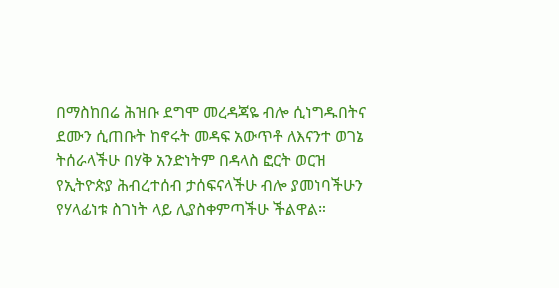በማስከበሬ ሕዝቡ ደግሞ መረዳጃዬ ብሎ ሲነግዱበትና ደሙን ሲጠቡት ከኖሩት መዳፍ አውጥቶ ለእናንተ ወገኔ ትሰራላችሁ በሃቅ አንድነትም በዳላስ ፎርት ወርዝ የኢትዮጵያ ሕብረተሰብ ታሰፍናላችሁ ብሎ ያመነባችሁን  የሃላፊነቱ ስገነት ላይ ሊያስቀምጣችሁ ችልዋል።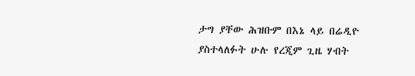ታግ ያቸው ሕዝቡም በእኔ ላይ በሬዲዮ ያስተላለፉት ሁሉ የረጂም ጊዜ ሃብት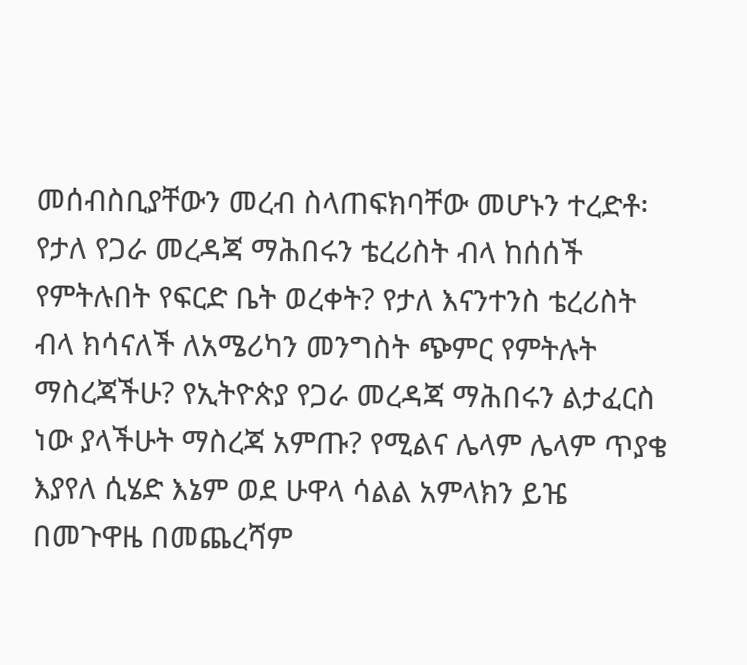መሰብስቢያቸውን መረብ ስላጠፍክባቸው መሆኑን ተረድቶ፡ የታለ የጋራ መረዳጃ ማሕበሩን ቴረሪስት ብላ ከሰሰች የምትሉበት የፍርድ ቤት ወረቀት? የታለ እናንተንስ ቴረሪስት ብላ ክሳናለች ለአሜሪካን መንግስት ጭምር የምትሉት ማስረጃችሁ? የኢትዮጵያ የጋራ መረዳጃ ማሕበሩን ልታፈርስ ነው ያላችሁት ማስረጃ አምጡ? የሚልና ሌላም ሌላም ጥያቄ እያየለ ሲሄድ እኔም ወደ ሁዋላ ሳልል አምላክን ይዤ በመጉዋዜ በመጨረሻም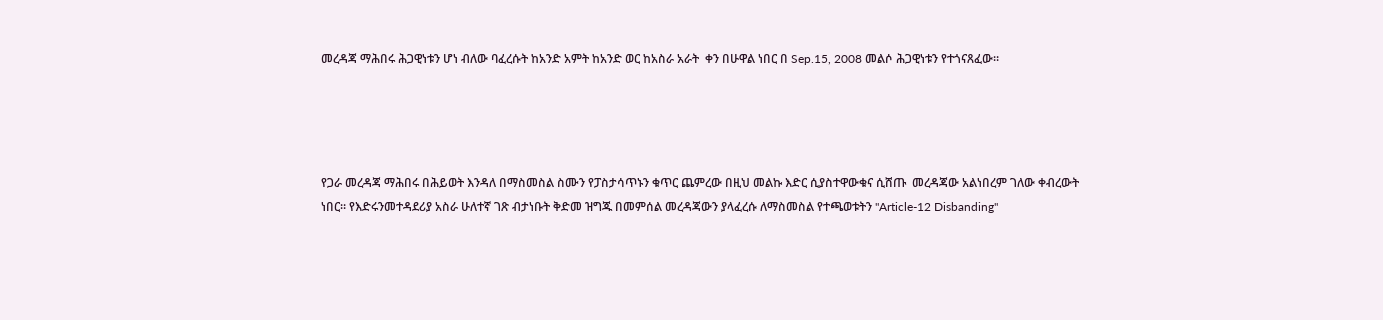መረዳጃ ማሕበሩ ሕጋዊነቱን ሆነ ብለው ባፈረሱት ከአንድ አምት ከአንድ ወር ከአስራ አራት  ቀን በሁዋል ነበር በ Sep.15, 2008 መልሶ ሕጋዊነቱን የተጎናጸፈው።




የጋራ መረዳጃ ማሕበሩ በሕይወት እንዳለ በማስመስል ስሙን የፓስታሳጥኑን ቁጥር ጨምረው በዚህ መልኩ እድር ሲያስተዋውቁና ሲሸጡ  መረዳጃው አልነበረም ገለው ቀብረውት ነበር። የእድሩንመተዳደሪያ አስራ ሁለተኛ ገጽ ብታነቡት ቅድመ ዝግጁ በመምሰል መረዳጃውን ያላፈረሱ ለማስመስል የተጫወቱትን "Article-12 Disbanding"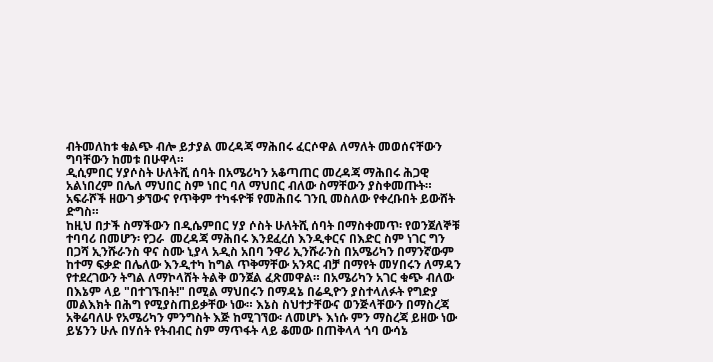ብትመለከቱ ቁልጭ ብሎ ይታያል መረዳጃ ማሕበሩ ፈርሶዋል ለማለት መወሰናቸውን ግባቸውን ከመቱ በሁዋላ።
ዲሲምበር ሃያሶስት ሁለትሺ ሰባት በአሜሪካን አቆጣጠር መረዳጃ ማሕበሩ ሕጋዊ አልነበረም በሌለ ማህበር ስም ነበር ባለ ማህበር ብለው ስማቸውን ያስቀመጡት።
አፍራሾች ዘውገ ቃኘውና የጥቅም ተካፋዮቹ የመሕበሩ ገንቢ መስለው የቀረቡበት ይውሸት ድግስ።
ከዚህ በታች ስማችውን በዲሴምበር ሃያ ሶስት ሁለትሺ ሰባት በማስቀመጥ፡ የወንጀለኞቹ ተባባሪ በመሆን፡ የጋራ  መረዳጃ ማሕበሩ እንደፈረሰ እንዲቀርና በእድር ስም ነገር ግን በጋሻ ኢንሹራንስ ዋና ስሙ ኒያላ አዲስ አበባ ንዋሪ ኢንሹራንስ በአሜሪካን በማንኛውም ከተማ ፍቃድ በሌለው እንዲተካ ከግል ጥቅማቸው አንጻር ብቻ በማየት መሃበሩን ለማዳን የተደረገውን ትግል ለማኮላሸት ትልቅ ወንጀል ፈጽመዋል። በአሜሪካን አገር ቁጭ ብለው በእኔም ላይ "በተገኙበት!" በሚል ማህበሩን በማዳኔ በሬዲዮን ያስተላለፉት የግድያ መልእክት በሕግ የሚያስጠይቃቸው ነው። እኔስ ስህተታቸውና ወንጅላቸውን በማስረጃ አቅሬባለሁ የአሜሪካን ምንግስት እጅ ከሚገኘው፡ ለመሆኑ እነሱ ምን ማስረጃ ይዘው ነው ይሄንን ሁሉ በሃሰት የትብብር ስም ማጥፋት ላይ ቆመው በጠቅላላ ጎባ ውሳኔ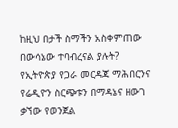ከዚህ በታች ስማችን አስቀምጠው በውሳኔው ተባብረናል ያሉት?
የኢትዮጵያ የጋራ መርዳጃ ማሕበርንና የሬዲዮን ስርጭቱን በማዳኔና ዘውገ ቃኘው የወንጀል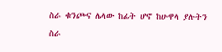ስራ ቁንጮና ሌላው ከፊት ሆኖ ከሁዋላ ያሉትን ስራ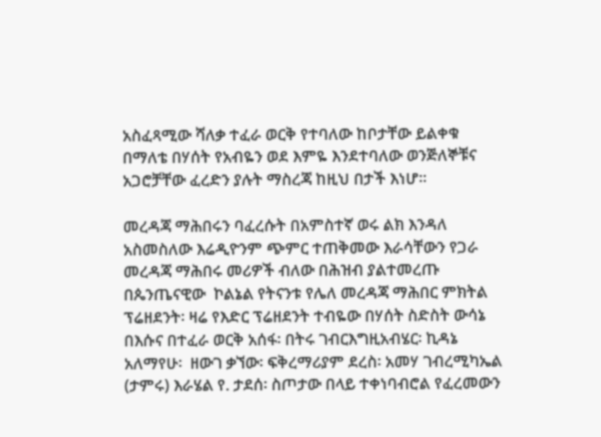አስፈጻሚው ሻለቃ ተፈራ ወርቅ የተባለው ከቦታቸው ይልቀቁ በማለቴ በሃሰት የአብዬን ወደ እምዬ እንደተባለው ወንጅለኞቹና አጋሮቻቸው ፈረድን ያሉት ማስረጃ ከዚህ በታች እነሆ።

መረዳጃ ማሕበሩን ባፈረሱት በአምስተኛ ወሩ ልክ እንዳለ አስመስለው እሬዲዮንም ጭምር ተጠቅመው እራሳቸውን የጋራ መረዳጃ ማሕበሩ መሪዎች ብለው በሕዝብ ያልተመረጡ በጴንጤናዊው  ኮልኔል የትናንቱ የሌለ መረዳጃ ማሕበር ምክትል ፕሬዘደንት፡ ዛሬ የእድር ፕሬዘደንት ተብዬው በሃሰት ስድስት ውሳኔ በእሱና በተፈራ ወርቅ አሰፋ፡ በትሩ ገብርእግዚአብሄር፡ ኪዳኔ አለማየሁ፡  ዘውገ ቃኘው፡ ፍቅረማሪያም ደረስ፡ አመሃ ገብረሚካኤል (ታምሩ) እራሄል የ. ታደሰ፡ ስጦታው በላይ ተቀነባብሮል የፈረመውን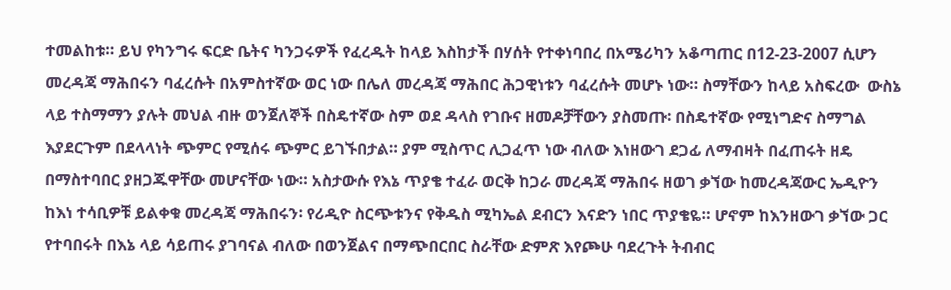ተመልከቱ። ይህ የካንግሩ ፍርድ ቤትና ካንጋሩዎች የፈረዱት ከላይ እስከታች በሃሰት የተቀነባበረ በአሜሪካን አቆጣጠር በ12-23-2007 ሲሆን መረዳጃ ማሕበሩን ባፈረሱት በአምስተኛው ወር ነው በሌለ መረዳጃ ማሕበር ሕጋዊነቱን ባፈረሱት መሆኑ ነው። ስማቸውን ከላይ አስፍረው  ውስኔ ላይ ተስማማን ያሉት መህል ብዙ ወንጀለኞች በስዴተኛው ስም ወደ ዳላስ የገቡና ዘመዶቻቸውን ያስመጡ፡ በስዴተኛው የሚነግድና ስማግል እያደርጉም በደላላነት ጭምር የሚሰሩ ጭምር ይገኙበታል። ያም ሚስጥር ሊጋፈጥ ነው ብለው እነዘውገ ደጋፊ ለማብዛት በፈጠሩት ዘዴ በማስተባበር ያዘጋጁዋቸው መሆናቸው ነው። አስታውሱ የእኔ ጥያቄ ተፈራ ወርቅ ከጋራ መረዳጃ ማሕበሩ ዘወገ ቃኘው ከመረዳጃውር ኤዲዮን ከእነ ተሳቢዎቹ ይልቀቁ መረዳጃ ማሕበሩን፡ የሪዲዮ ስርጭቱንና የቅዱስ ሚካኤል ደብርን እናድን ነበር ጥያቄዬ። ሆኖም ከእንዘውገ ቃኘው ጋር የተባበሩት በእኔ ላይ ሳይጠሩ ያገባናል ብለው በወንጀልና በማጭበርበር ስራቸው ድምጽ እየጮሁ ባደረጉት ትብብር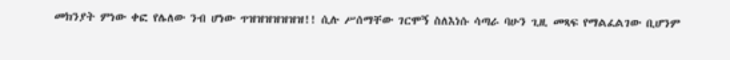መክንያት ምነው ቀፎ የሌለው ንብ ሆነው ጥዝዝዝዝዝዝዝ!! ሲሉ ሥሰማቸው ገርሞኝ ስለእነሱ ሳጣራ ባሁን ጊዚ መጻፍ የማልፈልገው ቢሆንም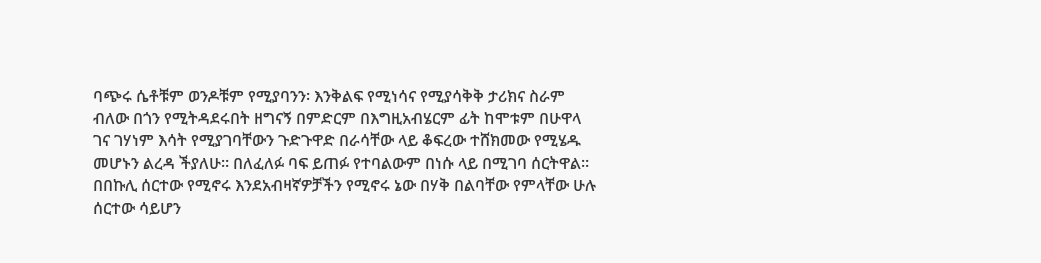ባጭሩ ሴቶቹም ወንዶቹም የሚያባንን፡ እንቅልፍ የሚነሳና የሚያሳቅቅ ታሪክና ስራም ብለው በጎን የሚትዳደሩበት ዘግናኝ በምድርም በእግዚአብሄርም ፊት ከሞቱም በሁዋላ ገና ገሃነም እሳት የሚያገባቸውን ጉድጉዋድ በራሳቸው ላይ ቆፍረው ተሸክመው የሚሄዱ መሆኑን ልረዳ ችያለሁ። በለፈለፉ ባፍ ይጠፉ የተባልውም በነሱ ላይ በሚገባ ሰርትዋል። በበኩሊ ሰርተው የሚኖሩ እንደአብዛኛዎቻችን የሚኖሩ ኔው በሃቅ በልባቸው የምላቸው ሁሉ ሰርተው ሳይሆን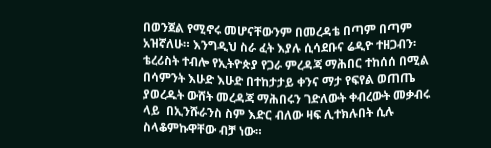በወንጀል የሚኖሩ መሆናቸውንም በመረዳቴ በጣም በጣም አዝኛለሁ። እንግዲህ ስራ ፈት እያሉ ሲሳደቡና ሬዲዮ ተዘጋብን፡ ቴረሪስት ተብሎ የኢትዮጵያ የጋራ ምረዳጃ ማሕበር ተከሰሰ በሚል በሳምንት እሁድ እሁድ በተከታታይ ቀንና ማታ የፍየል ወጠጤ ያወረዱት ውሸት መረዳጃ ማሕበሩን ገድለውት ቀብረውት መቃብሩ ላይ  በኢንሹራንስ ስም እድር ብለው ዛፍ ሊተክሉበት ሲሉ ስላቆምኩዋቸው ብቻ ነው።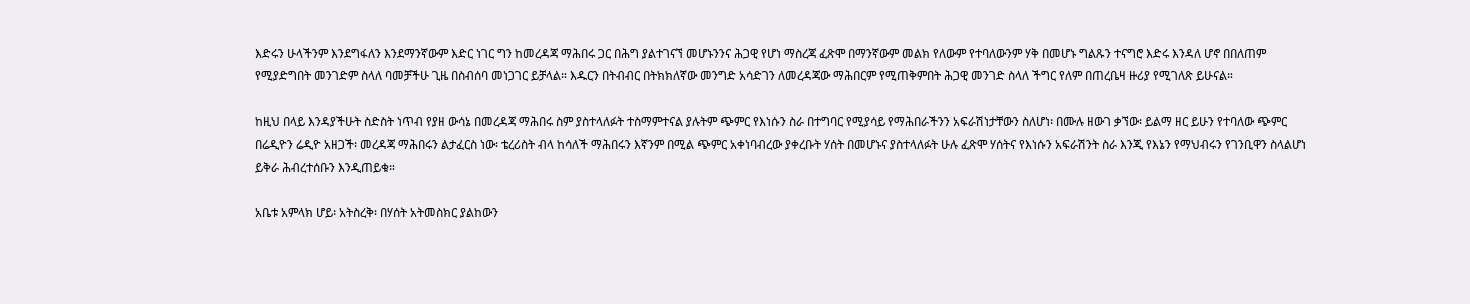እድሩን ሁላችንም እንደግፋለን እንደማንኛውም እድር ነገር ግን ከመረዳጃ ማሕበሩ ጋር በሕግ ያልተገናኘ መሆኑንንና ሕጋዊ የሆነ ማስረጃ ፈጽሞ በማንኛውም መልክ የለውም የተባለውንም ሃቅ በመሆኑ ግልጹን ተናግሮ እድሩ እንዳለ ሆኖ በበለጠም የሚያድግበት መንገድም ስላለ ባመቻችሁ ጊዜ በስብሰባ መነጋገር ይቻላል። እዱርን በትብብር በትክክለኛው መንግድ አሳድገን ለመረዳጃው ማሕበርም የሚጠቅምበት ሕጋዊ መንገድ ስላለ ችግር የለም በጠረቤዛ ዙሪያ የሚገለጽ ይሁናል።

ከዚህ በላይ እንዳያችሁት ስድስት ነጥብ የያዘ ውሳኔ በመረዳጃ ማሕበሩ ስም ያስተላለፉት ተስማምተናል ያሉትም ጭምር የእነሱን ስራ በተግባር የሚያሳይ የማሕበራችንን አፍራሽነታቸውን ስለሆነ፡ በሙሉ ዘውገ ቃኘው፡ ይልማ ዘር ይሁን የተባለው ጭምር በሬዲዮን ሬዲዮ አዘጋች፡ መረዳጃ ማሕበሩን ልታፈርስ ነው፡ ቴረሪስት ብላ ከሳለች ማሕበሩን እኛንም በሚል ጭምር አቀነባብረው ያቀረቡት ሃሰት በመሆኑና ያስተላለፉት ሁሉ ፈጽሞ ሃሰትና የእነሱን አፍራሽንት ስራ እንጂ የእኔን የማህብሩን የገንቢዋን ስላልሆነ ይቅራ ሕብረተሰቡን እንዲጠይቁ።

አቤቱ አምላክ ሆይ፡ አትስረቅ፡ በሃሰት አትመስክር ያልከውን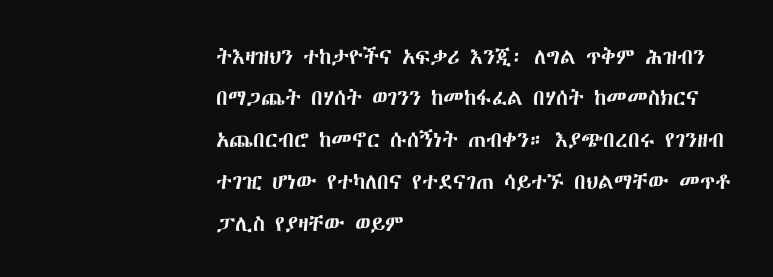ትእዛዝህን ተከታዮችና አፍቃሪ እንጂ፡ ለግል ጥቅም ሕዝብን በማጋጨት በሃሰት ወገንን ከመከፋፈል በሃሰት ከመመስክርና አጨበርብሮ ከመኖር ሱሰኝነት ጠብቀን። እያጭበረበሩ የገንዘብ ተገዢ ሆነው የተካለበና የተደናገጠ ሳይተኙ በህልማቸው መጥቶ ፓሊስ የያዛቸው ወይም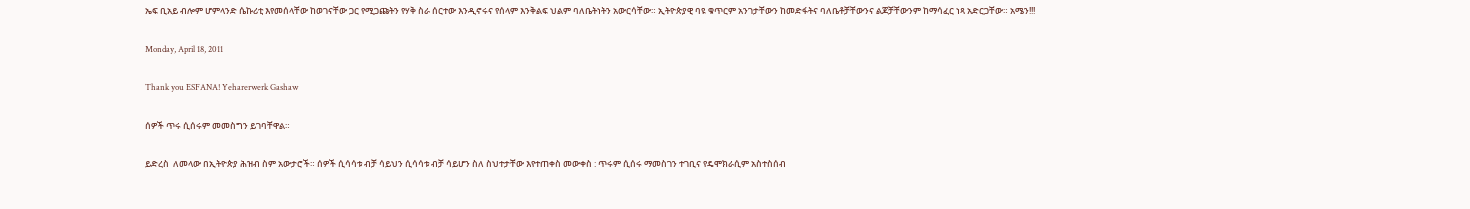ኤፍ ቢአይ ብሎም ሆምላንድ ሴኩሪቲ እየመሰላቸው ከወገናቸው ጋር የሚጋጩትን የሃቅ ስራ ሰርተው እንዲኖሩና የሰላም እንቅልፍ ህልም ባለቤትነትን አውርሳቸው። ኢትዮጵያዊ ባዩ ቁጥርም አንገታቸውን ከመድፋትና ባለቤቶቻቸውንና ልጆቻቸውንም ከማሳፈር ነጻ አድርጋቸው። አሜን!!!

Monday, April 18, 2011

Thank you ESFANA! Yeharerwerk Gashaw

ሰዎች ጥሩ ሲሰሩም መመስግን ይገባቸዋል።

ይድረስ  ለመላው በኢትዮጵያ ሕዝብ ስም አውታሮች። ሰዎች ሲሳሳቱ ብቻ ሳይህን ሲሳሳቱ ብቻ ሳይሆን ስለ ስህተታቸው እየተጠቀስ መውቀስ : ጥሩም ሲሰሩ ማመስገን ተገቢና የዴሞክራሲም አስተስሰብ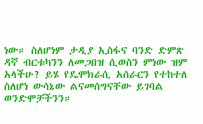ነው። ስለሆነም ታዲያ ኢስፋና ባንድ ድምጽ ዳኛ ብርቱካንን ለመጋበዝ ሲወስን ምነው ዝም አላችሁ? ይሄ የዴሞክራሲ አሰራርን የተከተለ ስለሆነ ውሳኔው ልናመሰግናቸው ይገባል ወንድሞቻችንን።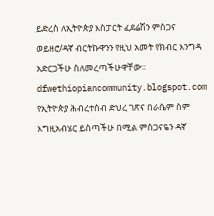ይድረስ ለኢትዮጵያ እስፓርት ፈደሬሽን ምስጋና ወይዘሮ/ዳኛ ብርትኩዋንን የዚህ አመት የክብር እንግዳ አድርጋችሁ ስለመረጣችሁዋቸው። dfwethiopiancommunity.blogspot.com  የኢትዮጵያ ሕብረተሰብ ድህረ ገጽና በራሴም ስም እግዚአብሄር ይስጣችሁ በሚል ምስጋናዬን ዳኛ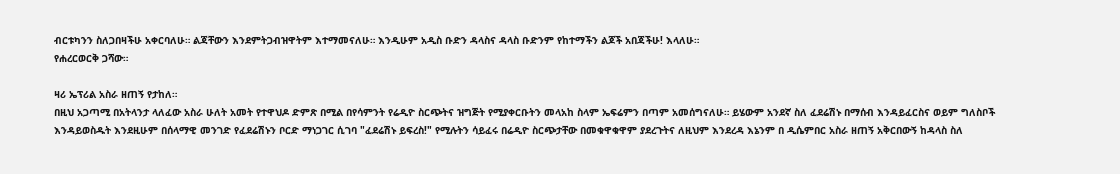ብርቱካንን ስለጋበዛችሁ አቀርባለሁ። ልጃቸውን እንደምትጋብዝዋትም እተማመናለሁ። እንዲሁም አዲስ ቡድን ዳላስና ዳላስ ቡድንም የከተማችን ልጆች አበጃችሁ! እላለሁ።
የሐረርወርቅ ጋሻው።

ዛሪ ኤፕሪል አስራ ዘጠኝ የታከለ።
በዚህ አጋጣሚ በአትላንታ ላለፈው አስራ ሁለት አመት የተዋህዶ ድምጽ በሚል በየሳምንት የሬዲዮ ስርጭትና ዝግጅት የሚያቀርቡትን መላአከ ስላም ኤፍሬምን በጣም አመሰግናለሁ። ይሄውም አንደኛ ስለ ፈደሬሽኑ በማሰብ እንዳይፈርስና ወይም ግለስቦች እንዳይወስዱት እንደዚሁም በሰላማዊ መንገድ የፈደሬሽኑን ቦርድ ማነጋገር ሲገባ "ፈደሬሽኑ ይፍረስ!" የሚሉትን ሳይፈሩ በሬዲዮ ስርጭታቸው በመቁዋቁዋም ያደረጉትና ለዚህም እንደረዳ እኔንም በ ዲሴምበር አስራ ዘጠኝ አቅርበውኝ ከዳላስ ስለ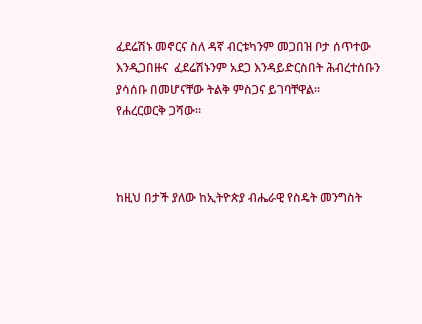ፈደሬሽኑ መኖርና ስለ ዳኛ ብርቱካንም መጋበዝ ቦታ ሰጥተው እንዲጋበዙና  ፈደሬሽኑንም አደጋ እንዳይድርስበት ሕብረተሰቡን ያሳሰቡ በመሆናቸው ትልቅ ምስጋና ይገባቸዋል።
የሐረርወርቅ ጋሻው።



ከዚህ በታች ያለው ከኢትዮጵያ ብሔራዊ የስዴት መንግስት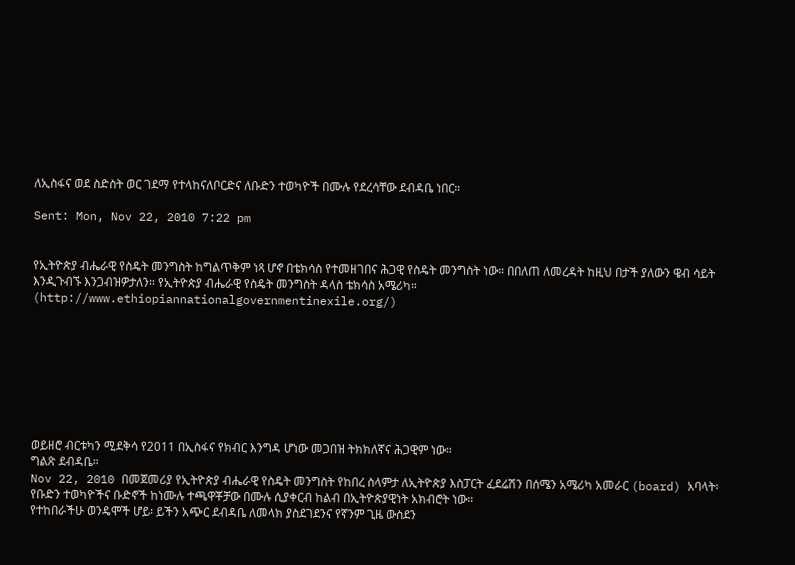ለኢስፋና ወደ ስድስት ወር ገደማ የተላከናለቦርድና ለቡድን ተወካዮች በሙሉ የደረሳቸው ደብዳቤ ነበር።

Sent: Mon, Nov 22, 2010 7:22 pm


የኢትዮጵያ ብሔራዊ የስዴት መንግስት ከግልጥቅም ነጻ ሆኖ በቴክሳስ የተመዘገበና ሕጋዊ የስዴት መንግስት ነው። በበለጠ ለመረዳት ከዚህ በታች ያለውን ዌብ ሳይት እንዲጉብኙ እንጋብዝዎታለን። የኢትዮጵያ ብሔራዊ የስዴት መንግስት ዳላስ ቴክሳስ አሜሪካ።
(http://www.ethiopiannationalgovernmentinexile.org/)








ወይዘሮ ብርቱካን ሚደቅሳ የ2011 በኢስፋና የክብር እንግዳ ሆነው መጋበዝ ትክክለኛና ሕጋዊም ነው።
ግልጽ ደብዳቤ።
Nov 22, 2010 በመጀመሪያ የኢትዮጵያ ብሔራዊ የስዴት መንግስት የከበረ ስላምታ ለኢትዮጵያ እስፓርት ፈደሬሽን በሰሜን አሜሪካ አመራር (board) አባላት፡ የቡድን ተወካዮችና ቡድኖች ከነሙሉ ተጫዋቾቻው በሙሉ ሲያቀርብ ከልብ በኢትዮጵያዊነት አክብሮት ነው።
የተከበራችሁ ወንዴሞች ሆይ፡ ይችን አጭር ደብዳቤ ለመላክ ያስደገደንና የኛንም ጊዜ ውስደን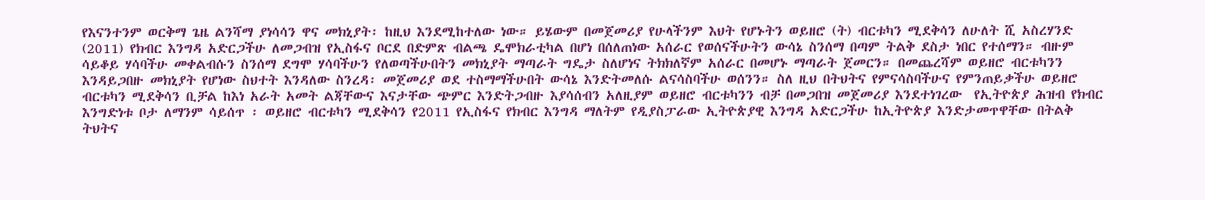የእናንተንም ወርቅማ ጌዜ ልንሻማ ያነሳሳን ዋና መክኒያት፡ ከዚህ እንደሚከተለው ነው። ይሄውም በመጀመሪያ የሁላችንም እህት የሆኑትን ወይዘሮ (ት) ብርቱካን ሚደቅሳን ለሁለት ሺ አስረሃንድ (2011) የክብር እንግዳ አድርጋችሁ ለመጋብዝ የኢስፋና ቦርደ በድምጽ ብልጫ ዴሞክራቲካል በሆነ በሰለጠነው አሰራር የወሰናችሁትን ውሳኔ ስንሰማ በጣም ትልቅ ደስታ ነበር የተሰማን። ብዙም ሳይቆይ ሃሳባችሁ መቀልብሱን ስንሰማ ደግሞ ሃሳባችሁን የለወጣችሁበትን መክኒያት ማጣራት ግዴታ ስለሆነና ትክክለኛም አሰራር በመሆኑ ማጣራት ጀመርን። በመጨረሻም ወይዘሮ ብርቱካንን እንዳይጋበዙ መክኒያት የሆነው ስህተት እንዳለው ስንረዳ፡ መጀመሪያ ወደ ተስማማችሁበት ውሳኔ እንድትመለሱ ልናሳስባችሁ ወሰንን። ስለ ዚህ በትህትና የምናሳስባችሁና የምንጠይቃችሁ ወይዘሮ ብርቱካን ሚደቅሳን ቢቻል ከእነ አራት አመት ልጃቸውና እናታቸው ጭምር እንድትጋብዙ እያሳሰብን አለዚያም ወይዘሮ ብርቱካንን ብቻ በመጋበዝ መጀመሪያ እንደተነገረው  የኢትዮጵያ ሕዝብ የክብር እንግድነቱ ቦታ ለማንም ሳይሰጥ ፡ ወይዘሮ ብርቱካን ሚደቅሳን የ2011 የኢስፋና የክብር እንግዳ ማለትም የዲያስፓራው ኢትዮጵያዊ እንግዳ አድርጋችሁ ከኢትዮጵያ እንድታመጥዋቸው በትልቅ ትህትና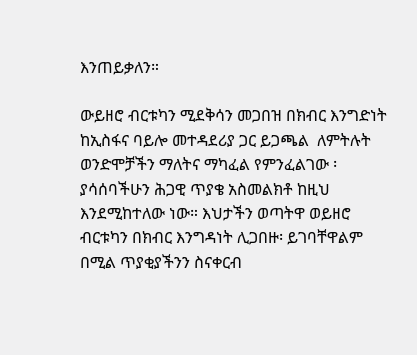እንጠይቃለን።

ውይዘሮ ብርቱካን ሚደቅሳን መጋበዝ በክብር እንግድነት ከኢስፋና ባይሎ መተዳደሪያ ጋር ይጋጫል  ለምትሉት ወንድሞቻችን ማለትና ማካፈል የምንፈልገው ፡ ያሳሰባችሁን ሕጋዊ ጥያቄ አስመልክቶ ከዚህ እንደሚከተለው ነው። እህታችን ወጣትዋ ወይዘሮ ብርቱካን በክብር እንግዳነት ሊጋበዙ፡ ይገባቸዋልም በሚል ጥያቂያችንን ስናቀርብ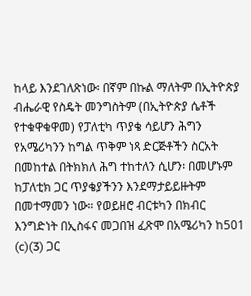ከላይ እንደገለጽነው፡ በኛም በኩል ማለትም በኢትዮጵያ ብሔራዊ የስዴት መንግስትም (በኢትዮጵያ ሴቶች የተቁዋቁዋመ) የፓለቲካ ጥያቄ ሳይሆን ሕግን የአሜሪካንን ከግል ጥቅም ነጻ ድርጅቶችን ስርአት በመከተል በትክክለ ሕግ ተከተለን ሲሆን፡ በመሆኑም ከፓለቲክ ጋር ጥያቄያችንን እንደማታይይዙትም በመተማመን ነው። የወይዘሮ ብርቱካን በክብር እንግድነት በኢስፋና መጋበዝ ፈጽሞ በአሜሪካን ከ501 (c)(3) ጋር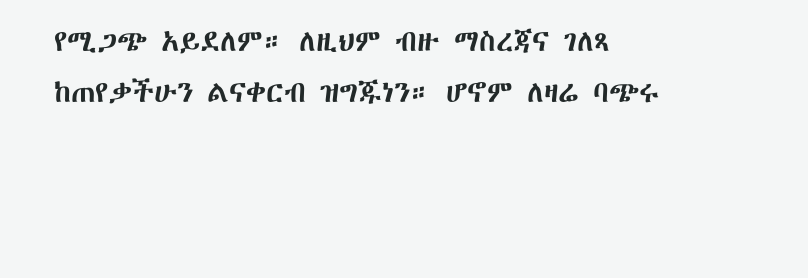የሚጋጭ አይደለም። ለዚህም ብዙ ማስረጃና ገለጻ ከጠየቃችሁን ልናቀርብ ዝግጁነን። ሆኖም ለዛሬ ባጭሩ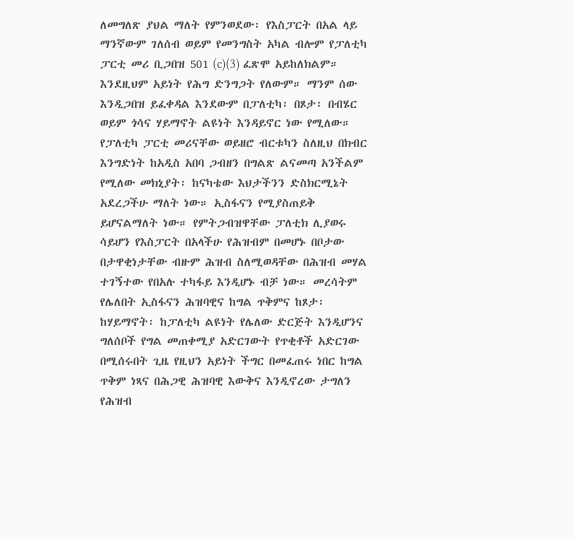ለመግለጽ ያህል ማለት የምንወደው፡ የእስፓርት በአል ላይ ማንኛውም ገለሰብ ወይም የመንግስት አካል ብሎም የፓለቲካ ፓርቲ መሪ ቢጋበዝ 501 (c)(3) ፈጽሞ አይከለክልም። እንደዚህም አይነት የሕግ ድንግጋት የለውም። ማንም ሰው እንዲጋበዝ ይፈቀዳል እንደውም በፓለቲካ፡ በጾታ፡ በብሄር ወይም ጎሳና ሃይማኖት ልዩነት እንዳይኖር ነው የሚለው። የፓለቲካ ፓርቲ መሪናቸው ወይዘሮ ብርቱካን ስለዚህ በክብር እንግድነት ከአዲስ አበባ ጋብዘን በግልጽ ልናመጣ አንችልም የሚለው መክኒያት፡ ከናካቴው እህታችንን ድስክርሚኔት አደረጋችሁ ማለት ነው። ኢስፋናን የሚያስጠይቅ ይሆናልማለት ነው። የምትጋብዝዋቸው ፓለቲክ ሊያወሩ ሳይሆን የእስፓርት በአላችሁ የሕዝብም በመሆኑ በቦታው በታዋቂነታቸው ብዙም ሕዝብ ስለሚወዳቸው በሕዝብ መሃል ተገኝተው የበአሉ ተካፋይ እንዲሆኑ ብቻ ነው። መረሳትም የሌለበት ኢስፋናን ሕዝባዊና ከግል ጥቅምና ከጾታ፡ ከሃይማኖት፡ ከፓለቲካ ልዩነት የሌለው ድርጅት እንዲሆንና ግለሰቦች የግል መጠቀሚያ አድርገውት የጥቂቶች አድርገው በሚሰሩበት ጊዜ የዚህን አይነት ችግር በመፈጠሩ ነበር ከግል ጥቅም ነጻና በሕጋዊ ሕዝባዊ እውቅና እንዲኖረው ታግለን የሕዝብ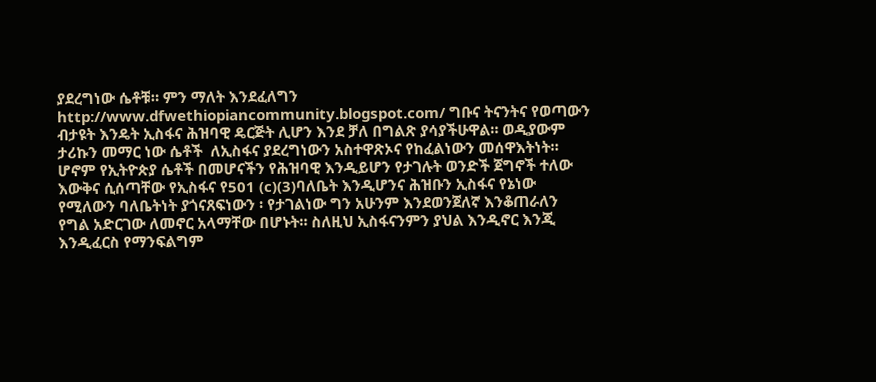ያደረግነው ሴቶቹ። ምን ማለት እንደፈለግን http://www.dfwethiopiancommunity.blogspot.com/ ግቡና ትናንትና የወጣውን ብታዩት እንዴት ኢስፋና ሕዝባዊ ዴርጅት ሊሆን እንደ ቻለ በግልጽ ያሳያችሁዋል። ወዲያውም ታሪኩን መማር ነው ሴቶች  ለኢስፋና ያደረግነውን አስተዋጽኦና የከፈልነውን መሰዋእትነት። ሆኖም የኢትዮጵያ ሴቶች በመሆናችን የሕዝባዊ እንዲይሆን የታገሉት ወንድች ጀግኖች ተለው እውቅና ሲሰጣቸው የኢስፋና የ501 (c)(3)ባለቤት እንዲሆንና ሕዝቡን ኢስፋና የኔነው የሚለውን ባለቤትነት ያጎናጸፍነውን ፡ የታገልነው ግን አሁንም እንደወንጀለኛ እንቆጠራለን የግል አድርገው ለመኖር አላማቸው በሆኑት። ስለዚህ ኢስፋናንምን ያህል እንዲኖር እንጂ እንዲፈርስ የማንፍልግም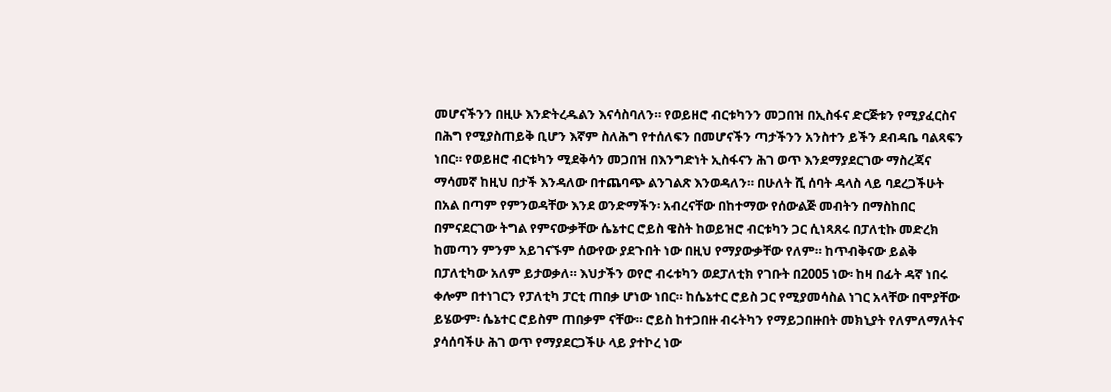መሆናችንን በዚሁ እንድትረዱልን እናሳስባለን። የወይዘሮ ብርቱካንን መጋበዝ በኢስፋና ድርጅቱን የሚያፈርስና በሕግ የሚያስጠይቅ ቢሆን እኛም ስለሕግ የተሰለፍን በመሆናችን ጣታችንን አንስተን ይችን ደብዳቤ ባልጻፍን ነበር። የወይዘሮ ብርቱካን ሚደቅሳን መጋበዝ በእንግድነት ኢስፋናን ሕገ ወጥ እንደማያደርገው ማስረጃና ማሳመኛ ከዚህ በታች እንዳለው በተጨባጭ ልንገልጽ እንወዳለን። በሁለት ሺ ሰባት ዳላስ ላይ ባደረጋችሁት በአል በጣም የምንወዳቸው እንደ ወንድማችን፡ አብረናቸው በከተማው የሰውልጅ መብትን በማስከበር በምናደርገው ትግል የምናውቃቸው ሴኔተር ሮይስ ዌስት ከወይዝሮ ብርቱካን ጋር ሲነጻጸሩ በፓለቲኩ መድረክ ከመጣን ምንም አይገናኙም ሰውየው ያደጉበት ነው በዚህ የማያውቃቸው የለም። ከጥብቅናው ይልቅ በፓለቲካው አለም ይታወቃለ። እህታችን ወየሮ ብሩቱካን ወደፓለቲክ የገቡት በ2005 ነው፡ ከዛ በፊት ዳኛ ነበሩ ቀሎም በተነገርን የፓለቲካ ፓርቲ ጠበቃ ሆነው ነበር። ከሴኔተር ሮይስ ጋር የሚያመሳስል ነገር አላቸው በሞያቸው ይሄውም፡ ሴኔተር ሮይስም ጠበቃም ናቸው። ሮይስ ከተጋበዙ ብሩትካን የማይጋበዙበት መክኒያት የለምለማለትና ያሳሰባችሁ ሕገ ወጥ የማያደርጋችሁ ላይ ያተኮረ ነው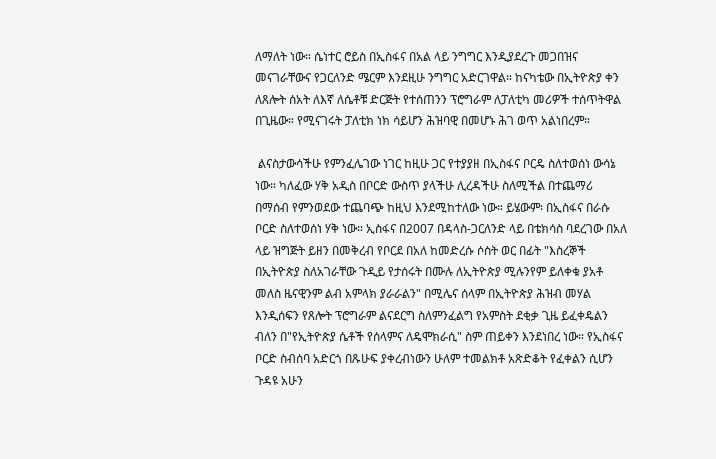ለማለት ነው። ሴነተር ሮይስ በኢስፋና በአል ላይ ንግግር እንዲያደረጉ መጋበዝና መናገራቸውና የጋርለንድ ሜርም እንደዚሁ ንግግር አድርገዋል። ከናካቴው በኢትዮጵያ ቀን ለጸሎት ሰአት ለእኛ ለሴቶቹ ድርጅት የተሰጠንን ፕሮግራም ለፓለቲካ መሪዎች ተሰጥትዋል በጊዜው። የሚናገሩት ፓለቲክ ነክ ሳይሆን ሕዝባዊ በመሆኑ ሕገ ወጥ አልነበረም።

 ልናስታውሳችሁ የምንፈሌገው ነገር ከዚሁ ጋር የተያያዘ በኢስፋና ቦርዴ ስለተወሰነ ውሳኔ ነው። ካለፈው ሃቅ አዲስ በቦርድ ውስጥ ያላችሁ ሊረዳችሁ ስለሚችል በተጨማሪ በማሰብ የምንወደው ተጨባጭ ከዚህ እንደሚከተለው ነው። ይሄውም፡ በኢስፋና በራሱ ቦርድ ስለተወሰነ ሃቅ ነው። ኢስፋና በ2007 በዳላስ-ጋርለንድ ላይ በቴክሳስ ባደረገው በአለ ላይ ዝግጅት ይዘን በመቅረብ የቦርደ በአለ ከመድረሱ ሶስት ወር በፊት "እስረኞች በኢትዮጵያ ስለአገራቸው ጉዲይ የታሰሩት በሙሉ ለኢትዮጵያ ሚሉንየም ይለቀቁ ያአቶ መለስ ዜናዊንም ልብ አምላክ ያራራልን" በሚሌና ሰላም በኢትዮጵያ ሕዝብ መሃል እንዲሰፍን የጸሎት ፕሮግራም ልናደርግ ስለምንፈልግ የአምስት ደቂቃ ጊዜ ይፈቀዴልን ብለን በ"የኢትዮጵያ ሴቶች የሰላምና ለዴሞክራሲ" ስም ጠይቀን እንደነበረ ነው። የኢስፋና ቦርድ ስብሰባ አድርጎ በጹሁፍ ያቀረብነውን ሁለም ተመልክቶ አጽድቆት የፈቀልን ሲሆን ጉዳዩ አሁን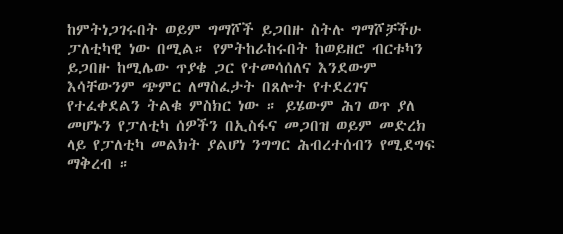ከምትነጋገሩበት ወይም ግማሾች ይጋበዙ ስትሉ ግማሾቻችሁ ፓለቲካዊ ነው በሚል። የምትከራከሩበት ከወይዘሮ ብርቱካን ይጋበዙ ከሚሌው ጥያቄ ጋር የተመሳሰለና እንደውም እሳቸውንም ጭምር ለማስፈታት በጸሎት የተደረገና የተፈቀደልን ትልቁ ምስክር ነው ። ይሄውም ሕገ ወጥ ያለ መሆኑን የፓለቲካ ሰዎችን በኢስፋና መጋበዝ ወይም መድረክ ላይ የፓለቲካ መልክት ያልሆነ ንግግር ሕብረተሰብን የሚደግፍ ማቅረብ ።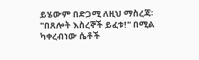ይሄውም በድጋሚ ለዚህ ማስረጃ፡ "በጸሎት እስረኞች ይፈቱ!" በሚል ካቀረብነው ሴቶች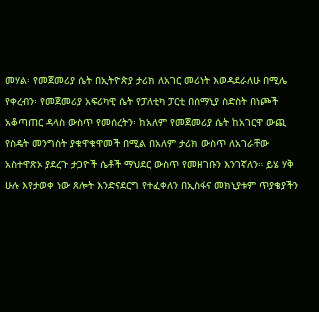መሃል፡ የመጀመሪያ ሴት በኢትዮጵያ ታሪክ ለአገር መሪነት እወዳደራለሁ በሚሌ የቀረብን፡ የመጀመሪያ አፍሪካዊ ሴት የፓለቲካ ፓርቲ በሰማኒያ ስድስት በነጮች አቆጣጠር ዳላስ ውስጥ የመሰረትን፡ ከአለም የመጀመሪያ ሴት ከአገርዋ ውጪ የስዴት መንግስት ያቁዋቁዋመች በሚል በአለም ታሪክ ውስጥ ለአገራቸው አስተዋጽኦ ያደረጉ ታጋዮች ሴቶች ማህደር ውስጥ የመዘገቡን እንገኛለን። ይሄ ሃቅ ሁሉ እየታወቀ ነው ጸሎት እንድናደርግ የተፈቀለን በኢስፋና መክኒያቱም ጥያቄያችን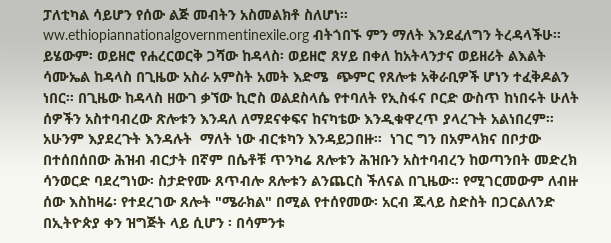ፓለቲካል ሳይሆን የሰው ልጅ መብትን አስመልክቶ ስለሆነ። ww.ethiopiannationalgovernmentinexile.org ብትጎበኙ ምን ማለት እንደፈለግን ትረዳላችሁ። ይሄውም፡ ወይዘሮ የሐረርወርቅ ጋሻው ከዳላስ፡ ወይዘሮ ጸሃይ በቀለ ከአትላንታና ወይዘሪት ልእልት ሳሙኤል ከዳላስ በጊዜው አስራ አምስት አመት እድሜ  ጭምር የጸሎቱ አቅራቢዎች ሆነን ተፈቅዶልን ነበር። በጊዜው ከዳላስ ዘውገ ቃኘው ኪሮስ ወልደስላሴ የተባለት የኢስፋና ቦርድ ውስጥ ከነበሩት ሁለት ሰዎችን አስተባብረው ጽሎቱን እንዳለ ለማደናቀፍና ከናካቴው እንዲቁዋረጥ ያላረጉት አልነበረም። አሁንም እያደረጉት እንዳሉት  ማለት ነው ብርቱካን እንዳይጋበዙ።  ነገር ግን በአምላክና በቦታው በተሰበሰበው ሕዝብ ብርታት በኛም በሴቶቹ ጥንካሬ ጸሎቱን ሕዝቡን አስተባብረን ከወጣንበት መድረክ ሳንወርድ ባደረግነው፡ ስታድየሙ ጸጥብሎ ጸሎቱን ልንጨርስ ችለናል በጊዜው። የሚገርመውም ለብዙ ሰው እስከዛሬ፡ የተደረገው ጸሎት "ሜራክል" በሚል የተሰየመው፡ አርብ ጁላይ ስድስት በጋርልለንድ በኢትዮጵያ ቀን ዝግጅት ላይ ሲሆን ፡ በሳምንቱ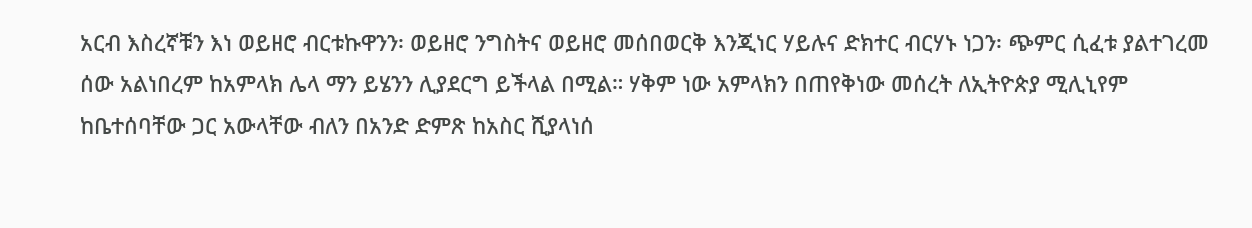አርብ እስረኛቹን እነ ወይዘሮ ብርቱኩዋንን፡ ወይዘሮ ንግስትና ወይዘሮ መሰበወርቅ እንጂነር ሃይሉና ድክተር ብርሃኑ ነጋን፡ ጭምር ሲፈቱ ያልተገረመ ሰው አልነበረም ከአምላክ ሌላ ማን ይሄንን ሊያደርግ ይችላል በሚል። ሃቅም ነው አምላክን በጠየቅነው መሰረት ለኢትዮጵያ ሚሊኒየም ከቤተሰባቸው ጋር አውላቸው ብለን በአንድ ድምጽ ከአስር ሺያላነሰ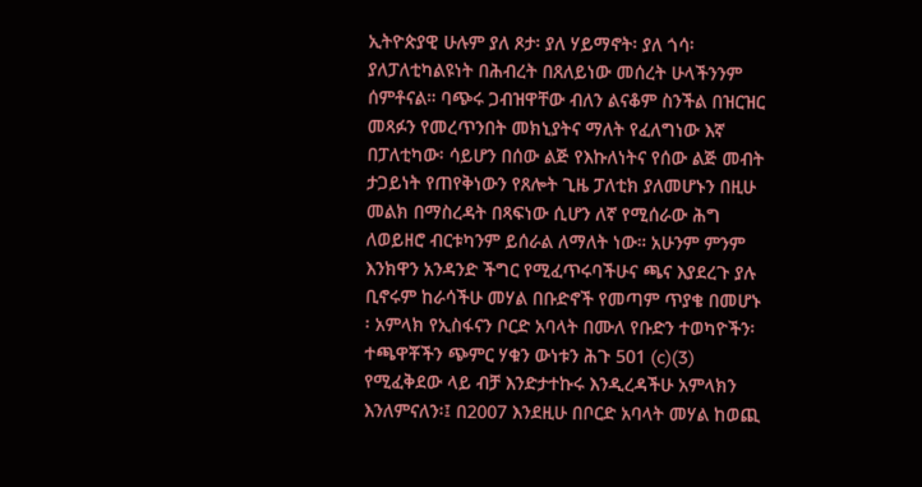ኢትዮጵያዊ ሁሉም ያለ ጾታ፡ ያለ ሃይማኖት፡ ያለ ጎሳ፡ ያለፓለቲካልዩነት በሕብረት በጸለይነው መሰረት ሁላችንንም ሰምቶናል። ባጭሩ ጋብዝዋቸው ብለን ልናቆም ስንችል በዝርዝር መጻፉን የመረጥንበት መክኒያትና ማለት የፈለግነው እኛ በፓለቲካው፡ ሳይሆን በሰው ልጅ የእኩለነትና የሰው ልጅ መብት ታጋይነት የጠየቅነውን የጸሎት ጊዜ ፓለቲክ ያለመሆኑን በዚሁ መልክ በማስረዳት በጻፍነው ሲሆን ለኛ የሚሰራው ሕግ ለወይዘሮ ብርቱካንም ይሰራል ለማለት ነው። አሁንም ምንም እንክዋን አንዳንድ ችግር የሚፈጥሩባችሁና ጫና እያደረጉ ያሉ ቢኖሩም ከራሳችሁ መሃል በቡድኖች የመጣም ጥያቄ በመሆኑ ፡ አምላክ የኢስፋናን ቦርድ አባላት በሙለ የቡድን ተወካዮችን፡ ተጫዋቾችን ጭምር ሃቁን ውነቱን ሕጉ 501 (c)(3) የሚፈቅደው ላይ ብቻ እንድታተኩሩ እንዲረዳችሁ አምላክን እንለምናለን፡፤ በ2007 እንደዚሁ በቦርድ አባላት መሃል ከወጪ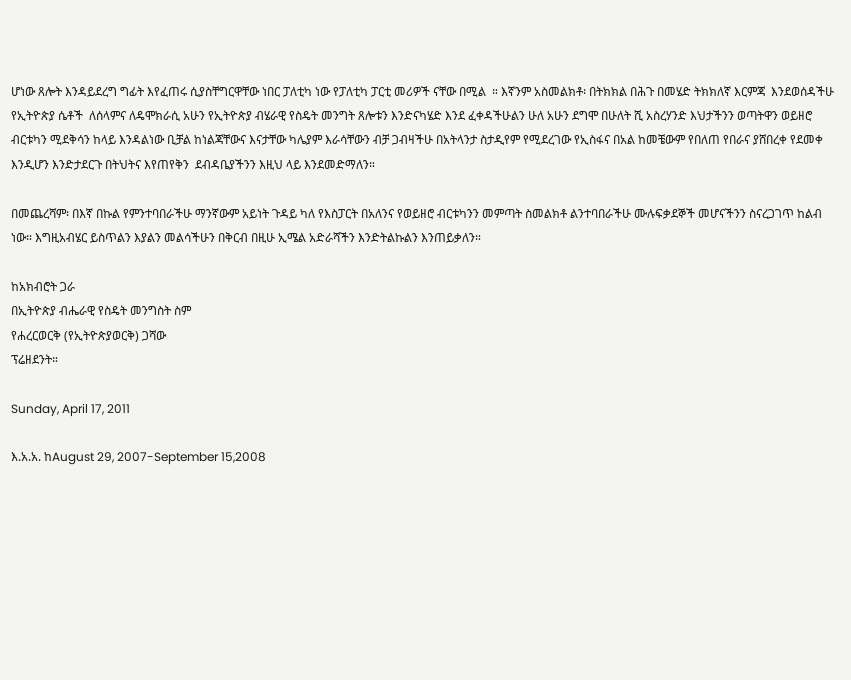ሆነው ጸሎት እንዳይደረግ ግፊት እየፈጠሩ ሲያስቸግርዋቸው ነበር ፓለቲካ ነው የፓለቲካ ፓርቲ መሪዎች ናቸው በሚል  ። እኛንም አስመልክቶ፡ በትክክል በሕጉ በመሄድ ትክክለኛ እርምጃ  እንደወሰዳችሁ የኢትዮጵያ ሴቶች  ለሰላምና ለዴሞክራሲ አሁን የኢትዮጵያ ብሄራዊ የስዴት መንግት ጸሎቱን እንድናካሄድ እንደ ፈቀዳችሁልን ሁለ አሁን ደግሞ በሁለት ሺ አስረሃንድ እህታችንን ወጣትዋን ወይዘሮ ብርቱካን ሚደቅሳን ከላይ እንዳልነው ቢቻል ከነልጃቸውና እናታቸው ካሌያም እራሳቸውን ብቻ ጋብዛችሁ በአትላንታ ስታዲየም የሚደረገው የኢስፋና በአል ከመቼውም የበለጠ የበራና ያሸበረቀ የደመቀ እንዲሆን እንድታደርጉ በትህትና እየጠየቅን  ደብዳቤያችንን እዚህ ላይ እንደመድማለን።

በመጨረሻም፡ በእኛ በኩል የምንተባበራችሁ ማንኛውም አይነት ጉዳይ ካለ የእስፓርት በአለንና የወይዘሮ ብርቱካንን መምጣት ስመልክቶ ልንተባበራችሁ ሙሉፍቃደኞች መሆናችንን ስናረጋገጥ ከልብ ነው። እግዚአብሄር ይስጥልን እያልን መልሳችሁን በቅርብ በዚሁ ኢሜል አድራሻችን እንድትልኩልን እንጠይቃለን።

ከአክብሮት ጋራ
በኢትዮጵያ ብሔራዊ የስዴት መንግስት ስም
የሐረርወርቅ (የኢትዮጵያወርቅ) ጋሻው
ፕሬዘደንት።

Sunday, April 17, 2011

እ.አ.አ. ከAugust 29, 2007-September 15,2008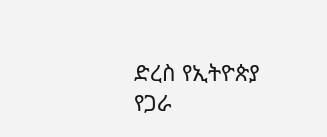ድረስ የኢትዮጵያ የጋራ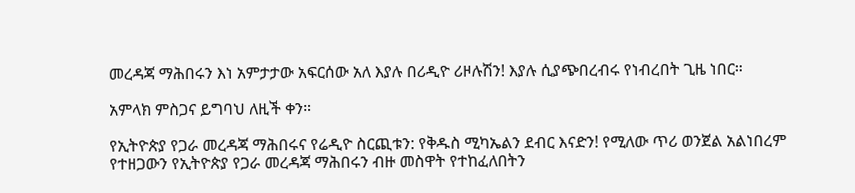መረዳጃ ማሕበሩን እነ አምታታው አፍርሰው አለ እያሉ በሪዲዮ ሪዞሉሽን! እያሉ ሲያጭበረብሩ የነብረበት ጊዜ ነበር።

አምላክ ምስጋና ይግባህ ለዚች ቀን።

የኢትዮጵያ የጋራ መረዳጃ ማሕበሩና የሬዲዮ ስርጪቱን: የቅዱስ ሚካኤልን ደብር እናድን! የሚለው ጥሪ ወንጀል አልነበረም የተዘጋውን የኢትዮጵያ የጋራ መረዳጃ ማሕበሩን ብዙ መስዋት የተከፈለበትን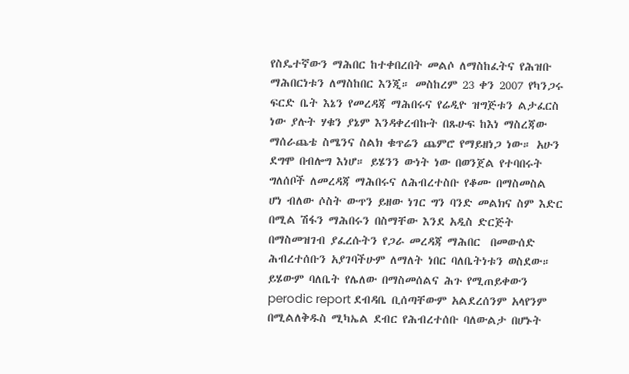የስዴተኛውን ማሕበር ከተቀበረበት መልሶ ለማስከፈትና የሕዝቡ ማሕበርነቱን ለማስከበር እንጂ። መስከረም 23 ቀን 2007 የካንጋሩ ፍርድ ቤት እኔን የመረዳጃ ማሕበሩና የሬዲዮ ዝግጅቱን ልታፈርስ ነው ያሉት ሃቁን ያኔም እንዳቀረብኩት በጹሁፍ ከእነ ማስረጃው ማሰራጨቴ ስሜንና ስልክ ቁጥሬን ጨምሮ የማይዘነጋ ነው። አሁን ደግሞ በብሎግ እነሆ። ይሄንን ውነት ነው በወንጀል የተባበሩት ግለሰቦች ለመረዳጃ ማሕበሩና ለሕብረተስቡ የቆሙ በማስመስል ሆነ ብለው ሶስት ውጥን ይዘው ነገር ግን ባንድ መልክና ስም እድር በሚል ሽፋን ማሕበሩን በስማቸው እንደ አዲስ ድርጅት  በማስመዝገብ ያፈረሱትን የጋራ መረዳጃ ማሕበር  በመውሰድ ሕብረተሰቡን አያገባችሁም ለማለት ነበር ባለቤትነቱን ወስደው። ይሄውም ባለቤት የሌለው በማስመሰልና ሕጉ የሚጠይቀውን perodic report ደብዳቤ ቢሰጣቸውም አልደረሰንም አላየንም በሚልለቅዱስ ሚካኤል ደብር የሕብረተሰቡ ባለውልታ በሆኑት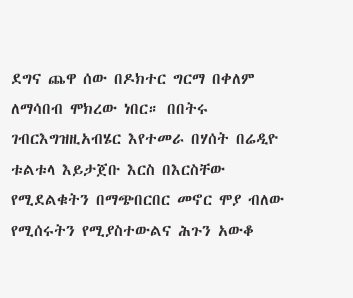ደግና ጨዋ ሰው በዶክተር ግርማ በቀለም ለማሳበብ ሞክረው ነበር። በበትሩ ገብርእግዝዚአብሄር እየተመራ በሃሰት በሬዲዮ ቱልቱላ እይታጀቡ እርስ በእርስቸው የሚደልቁትን በማጭበርበር መኖር ሞያ ብለው የሚሰሩትን የሚያስተውልና ሕጉን አውቆ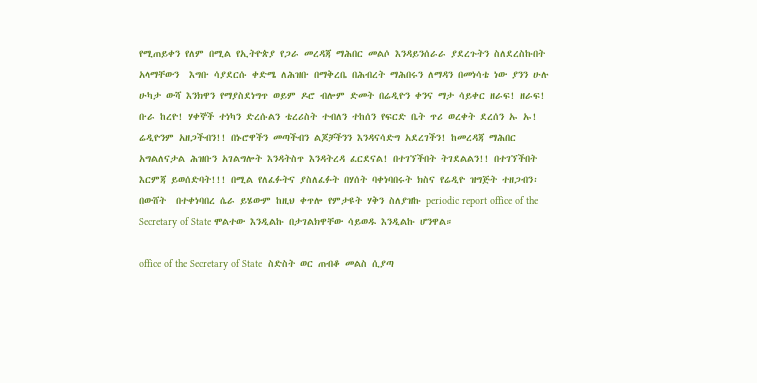የሚጠይቀን የለም በሚል የኢትዮጵያ የጋራ መረዳጃ ማሕበር መልሶ እንዳይንሰራራ ያደረጉትን ስለደረስኩበት አላማቸውን  እግቡ ሳያደርሱ ቀድሜ ለሕዝቡ በማቅረቤ በሕብረት ማሕበሩን ለማዳን በመነሳቴ ነው ያንን ሁሉ ሁካታ ውሻ እንክዋን የማያስደነግጥ ወይም ዶሮ ብሎም ድመት በሬዲዮን ቀንና ማታ ሳይቀር ዘራፍ! ዘራፍ! ቡራ ከረዮ! ሃቀኞች ተነካን ድረሱልን ቴረሪስት ተብለን ተከሰን የፍርድ ቤት ጥሪ ወረቀት ደረሰን ኡ ኡ! ሬዲዮንም አዘጋችብን!! በኑሮዋችን መጣችብን ልጆቻችንን እንዳናሳድግ አደረገችን! ከመረዳጃ ማሕበር አግልለናታል ሕዝቡን አገልግሎት እንዳትስጥ እንዳትረዳ ፈርደናል! በተገኘችበት ትገደልልን!! በተገኘችበት እርምጃ ይወሰድባት!!! በሚል የለፈፉትና ያስለፈፉት በሃሰት ባቀነባበሩት ክስና የሬዲዮ ዝግጅት ተዘጋብን፡ በውሸት  በተቀነባበረ ሴራ ይሄውም ከዚህ ቀጥሎ የምታዩት ሃቅን ስለያዝኩ periodic report office of the Secretary of State ሞልተው እንዲልኩ በታገልክዋቸው ሳይወዱ እንዲልኩ ሆንዋል።

office of the Secretary of State  ስድስት ወር ጠብቆ መልስ ሲያጣ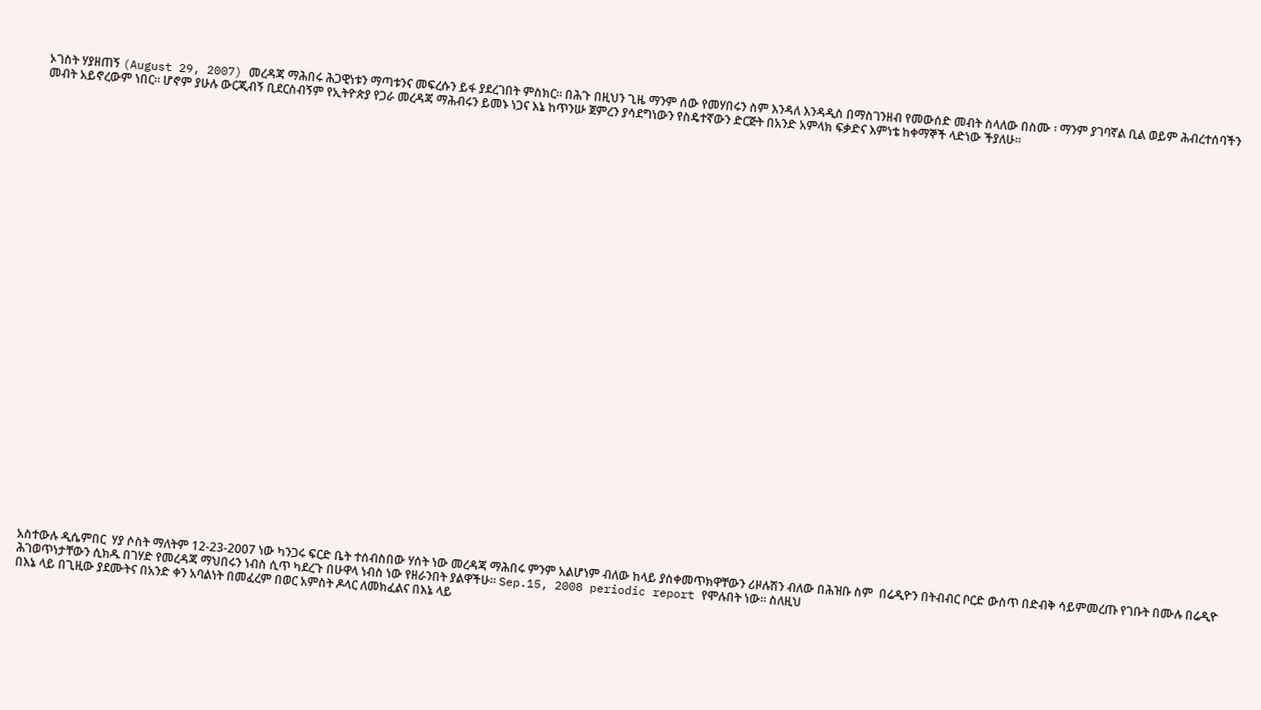ኦገስት ሃያዘጠኝ (August 29, 2007) መረዳጃ ማሕበሩ ሕጋዊነቱን ማጣቱንና መፍረሱን ይፋ ያደረገበት ምስክር። በሕጉ በዚህን ጊዜ ማንም ሰው የመሃበሩን ስም እንዳለ እንዳዲስ በማስገንዘብ የመውሰድ መብት ስላለው በስሙ ፡ ማንም ያገባኛል ቢል ወይም ሕብረተሰባችን መብት አይኖረውም ነበር። ሆኖም ያሁሉ ውርጂብኝ ቢደርስብኝም የኢትዮጵያ የጋራ መረዳጃ ማሕብሩን ይመኑ ነጋና እኔ ከጥንሡ ጀምረን ያሳደግነውን የስዴተኛውን ድርጅት በአንድ አምላክ ፍቃድና እምነቴ ከቀማኞች ላድነው ችያለሁ።
































አስተውሉ ዲሴምበር  ሃያ ሶስት ማለትም 12-23-2007 ነው ካንጋሩ ፍርድ ቤት ተሰብስበው ሃሰት ነው መረዳጃ ማሕበሩ ምንም አልሆነም ብለው ከላይ ያስቀመጥክዋቸውን ሪዞሉሽን ብለው በሕዝቡ ስም  በሬዲዮን በትብብር ቦርድ ውስጥ በድብቅ ሳይምመረጡ የገቡት በሙሉ በሬዲዮ ሕገወጥነታቸውን ሲክዱ በገሃድ የመረዳጃ ማህበሩን ነብስ ሲጥ ካደረጉ በሁዋላ ነብስ ነው የዘራንበት ያልዋችሁ። Sep.15, 2008 periodic report የሞሉበት ነው። ስለዚህ
በእኔ ላይ በጊዚው ያደሙትና በአንድ ቀን አባልነት በመፈረም በወር አምስት ዶላር ለመክፈልና በእኔ ላይ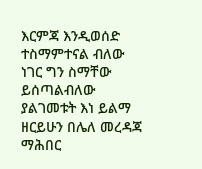እርምጃ እንዲወሰድ ተስማምተናል ብለው ነገር ግን ስማቸው ይሰጣልብለው ያልገመቱት እነ ይልማ ዘርይሁን በሌለ መረዳጃ ማሕበር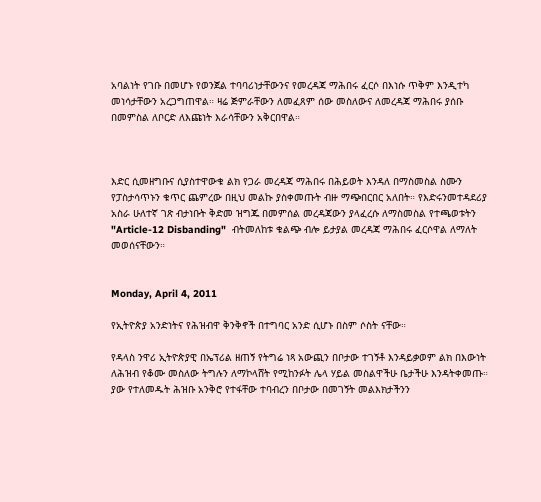አባልነት የገቡ በመሆኑ የወንጀል ተባባሪነታቸውንና የመረዳጃ ማሕበሩ ፈርሶ በእነሱ ጥቅም እንዲተካ መነሳታቸውን አረጋግጠዋል። ዛሬ ጅምራቸውን ለመፈጸም ሰው መስለውና ለመረዳጃ ማሕበሩ ያሰቡ በመምስል ለቦርድ ለእጩነት እራሳቸውን አቅርበዋል።



እድር ሲመዘግቡና ሲያስተዋውቁ ልክ የጋራ መረዳጃ ማሕበሩ በሕይወት እንዳለ በማስመስል ስሙን የፓስታሳጥኑን ቁጥር ጨምረው በዚህ መልኩ ያስቀመጡት ብዙ ማጭበርበር አለበት። የእድሩንመተዳደሪያ አስራ ሁለተኛ ገጽ ብታነቡት ቅድመ ዝግጁ በመምሰል መረዳጃውን ያላፈረሱ ለማስመስል የተጫወቱትን "Article-12 Disbanding"  ብትመለከቱ ቁልጭ ብሎ ይታያል መረዳጃ ማሕበሩ ፈርሶዋል ለማለት መወሰናቸውን።


Monday, April 4, 2011

የኢትዮጵያ አንድነትና የሕዝብዋ ቅንቅኖች በተግባር አንድ ሲሆኑ በስም ሶስት ናቸው።

የዳላስ ንዋሪ ኢትዮጵያዊ በኤፕሪል ዘጠኝ የትግሬ ነጻ አውጪን በቦታው ተገኝቶ እንዳይቃወም ልክ በእውነት ለሕዝብ የቆሙ መስለው ትግሉን ለማኮላሸት የሚከንፉት ሌላ ሃይል መስልዋችሁ ቤታችሁ እንዳትቀመጡ። ያው የተለመዱት ሕዝቡ አንቅሮ የተፋቸው ተባብረን በቦታው በመገኝት መልእክታችንን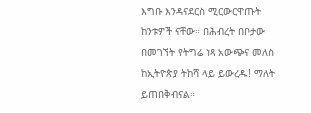እግቡ እንዳናደርስ ሚርውርዋጡት ከንቱዎች ናቸው። በሕብረት በቦታው በመገኘት የትግሬ ነጻ አውጭና መለስ ከኢትዮጵያ ትከሻ ላይ ይውረዱ! ማለት ይጠበቅብናል።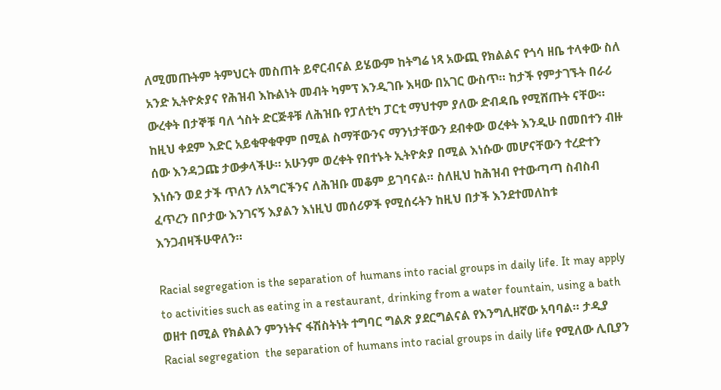ለሚመጡትም ትምህርት መስጠት ይኖርብናል ይሄውም ከትግሬ ነጻ አውጪ የክልልና የጎሳ ዘቤ ተላቀው ስለ አንድ ኢትዮጵያና የሕዝብ እኩልነት መብት ካምፕ እንዲገቡ እዛው በአገር ውስጥ። ከታች የምታገኙት በራሪ ውረቀት በታኞቹ ባለ ጎስት ድርጅቶቹ ለሕዝቡ የፓለቲካ ፓርቲ ማህተም ያለው ድብዳቤ የሚሸጡት ናቸው። ከዚህ ቀደም እድር አይቁዋቁዋም በሚል ስማቸውንና ማንነታቸውን ደብቀው ወረቀት እንዲሁ በመበተን ብዙ ሰው እንዳጋጩ ታውቃላችሁ። አሁንም ወረቀት የበተኑት ኢትዮጵያ በሚል እነሱው መሆናቸውን ተረድተን እነሱን ወደ ታች ጥለን ለአግርችንና ለሕዝቡ መቆም ይገባናል። ስለዚህ ከሕዝብ የተውጣጣ ስብስብ ፈጥረን በቦታው እንገናኝ እያልን እነዚህ መሰሪዎች የሚሰሩትን ከዚህ በታች እንደተመለከቱ እንጋብዛችሁዋለን።

Racial segregation is the separation of humans into racial groups in daily life. It may apply to activities such as eating in a restaurant, drinking from a water fountain, using a bath ወዘተ በሚል የክልልን ምንነትና ፋሽስትነት ተግባር ግልጽ ያደርግልናል የእንግሊዘኛው አባባል። ታዲያ Racial segregation  the separation of humans into racial groups in daily life የሚለው ሊቢያን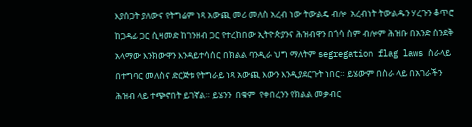እያሰጋት ያለውና የትግሬም ነጻ አውጪ መሪ መለስ አረብ ነው ትውልዴ ብሎ  አረብነት ትውልዱን ሃረጉን ቆጥሮ ከጋዳፊ ጋር ሲዛመድ ከገንዘብ ጋር የተረከበው ኢትዮጵያንና ሕዝብዋን በጎሳ ስም ብሎም ሕዝቡ በአንድ ሰንደቅ አላማው እንክውዋን እንዳይተሳሰር በክልል ባንዲራ ህግ ማለትም segregation flag laws ስራላይ በተግባር መለስና ድርጅቱ የትግራይ ነጻ አውጪ እውን እንዲያደርጉት ነበር። ይሄውም በስራ ላይ በአገራችን ሕዝብ ላይ ተጭኖበት ይገኛል። ይሄንን  በቁም  የቀበረንን የክልል መቃብር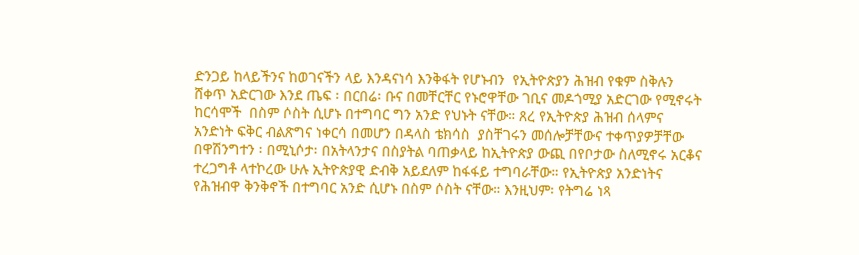ድንጋይ ከላይችንና ከወገናችን ላይ እንዳናነሳ እንቅፋት የሆኑብን  የኢትዮጵያን ሕዝብ የቁም ስቅሉን ሸቀጥ አድርገው እንደ ጤፍ ፡ በርበሬ፡ ቡና በመቸርቸር የኑሮዋቸው ገቢና መዶጎሚያ አድርገው የሚኖሩት ከርሳሞች  በስም ሶስት ሲሆኑ በተግባር ግን አንድ የህኑት ናቸው። ጸረ የኢትዮጵያ ሕዝብ ሰላምና አንድነት ፍቅር ብልጽግና ነቀርሳ በመሆን በዳላስ ቴክሳስ  ያስቸገሩን መሰሎቻቸውና ተቀጥያዎቻቸው በዋሽንግተን ፡ በሚኒሶታ፡ በአትላንታና በስያትል ባጠቃላይ ከኢትዮጵያ ውጪ በየቦታው ስለሚኖሩ አርቆና ተረጋግቶ ላተኮረው ሁሉ ኢትዮጵያዊ ድብቅ አይደለም ከፋፋይ ተግባራቸው። የኢትዮጵያ አንድነትና የሕዝብዋ ቅንቅኖች በተግባር አንድ ሲሆኑ በስም ሶስት ናቸው። እንዚህም፡ የትግሬ ነጻ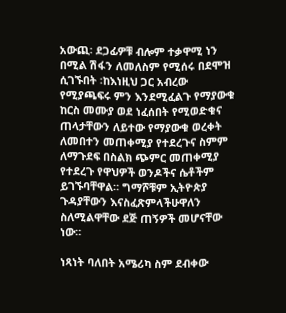አውጪ፡ ደጋፊዎቹ ብሎም ተቃዋሚ ነን በሚል ሽፋን ለመለስም የሚሰሩ በደሞዝ ሲገኙበት ፡ከእነዚህ ጋር አብረው የሚያጫፍሩ ምን እንደሚፈልጉ የማያውቁ ከርስ መሙያ ወደ ነፈሰበት የሚወድቁና ጠላታቸውን ለይተው የማያውቁ ወረቀት ለመበተን መጠቀሚያ የተደረጉና ስምም ለማጉደፍ በስልክ ጭምር መጠቀሚያ የተደረጉ የዋህዎች ወንዶችና ሴቶችም ይገኙባቸዋል። ግማሾቹም ኢትዮጵያ ጉዳያቸውን እናስፈጽምላችሁዋለን ስለሚልዋቸው ደጅ ጠኝዎች መሆናቸው ነው።

ነጻነት ባለበት አሜሪካ ስም ደብቀው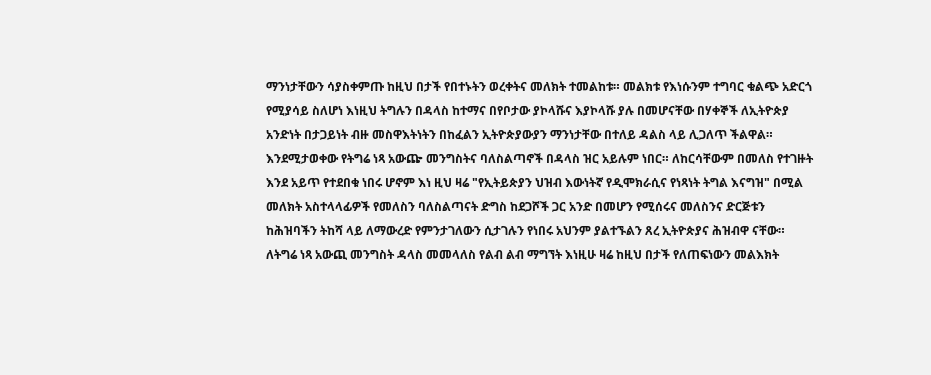ማንነታቸውን ሳያስቀምጡ ከዚህ በታች የበተኑትን ወረቀትና መለክት ተመልከቱ። መልክቱ የእነሱንም ተግባር ቁልጭ አድርጎ የሚያሳይ ስለሆነ እነዚህ ትግሉን በዳላስ ከተማና በየቦታው ያኮላሹና እያኮላሹ ያሉ በመሆናቸው በሃቀኞች ለኢትዮጵያ አንድነት በታጋይነት ብዙ መስዋእትነትን በከፈልን ኢትዮጵያውያን ማንነታቸው በተለይ ዳልስ ላይ ሊጋለጥ ችልዋል። እንደሚታወቀው የትግሬ ነጻ አውጬ መንግስትና ባለስልጣኖች በዳላስ ዝር አይሉም ነበር። ለከርሳቸውም በመለስ የተገዙት እንደ አይጥ የተደበቁ ነበሩ ሆኖም እነ ዚህ ዛሬ "የኢትይጵያን ህዝብ እውነትኛ የዲሞክራሲና የነጻነት ትግል እናግዝ" በሚል መለክት አስተላላፊዎች የመለስን ባለስልጣናት ድግስ ከደጋሾች ጋር አንድ በመሆን የሚሰሩና መለስንና ድርጅቱን ከሕዝባችን ትከሻ ላይ ለማውረድ የምንታገለውን ሲታገሉን የነበሩ አህንም ያልተኙልን ጸረ ኢትዮጵያና ሕዝብዋ ናቸው። ለትግሬ ነጻ አውጪ መንግስት ዳላስ መመላለስ የልብ ልብ ማግኘት እነዚሁ ዛሬ ከዚህ በታች የለጠፍነውን መልእክት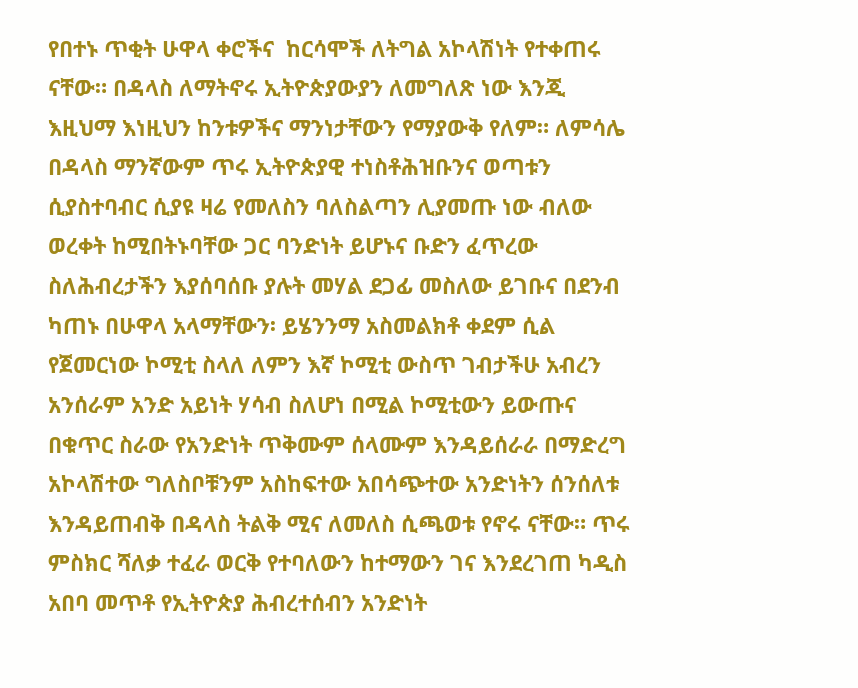የበተኑ ጥቂት ሁዋላ ቀሮችና  ከርሳሞች ለትግል አኮላሽነት የተቀጠሩ ናቸው። በዳላስ ለማትኖሩ ኢትዮጵያውያን ለመግለጽ ነው እንጂ እዚህማ እነዚህን ከንቱዎችና ማንነታቸውን የማያውቅ የለም። ለምሳሌ በዳላስ ማንኛውም ጥሩ ኢትዮጵያዊ ተነስቶሕዝቡንና ወጣቱን ሲያስተባብር ሲያዩ ዛሬ የመለስን ባለስልጣን ሊያመጡ ነው ብለው ወረቀት ከሚበትኑባቸው ጋር ባንድነት ይሆኑና ቡድን ፈጥረው  ስለሕብረታችን እያሰባሰቡ ያሉት መሃል ደጋፊ መስለው ይገቡና በደንብ ካጠኑ በሁዋላ አላማቸውን፡ ይሄንንማ አስመልክቶ ቀደም ሲል የጀመርነው ኮሚቲ ስላለ ለምን እኛ ኮሚቲ ውስጥ ገብታችሁ አብረን አንሰራም አንድ አይነት ሃሳብ ስለሆነ በሚል ኮሚቲውን ይውጡና በቁጥር ስራው የአንድነት ጥቅሙም ሰላሙም እንዳይሰራራ በማድረግ አኮላሽተው ግለስቦቹንም አስከፍተው አበሳጭተው አንድነትን ሰንሰለቱ እንዳይጠብቅ በዳላስ ትልቅ ሚና ለመለስ ሲጫወቱ የኖሩ ናቸው። ጥሩ ምስክር ሻለቃ ተፈራ ወርቅ የተባለውን ከተማውን ገና እንደረገጠ ካዲስ አበባ መጥቶ የኢትዮጵያ ሕብረተሰብን አንድነት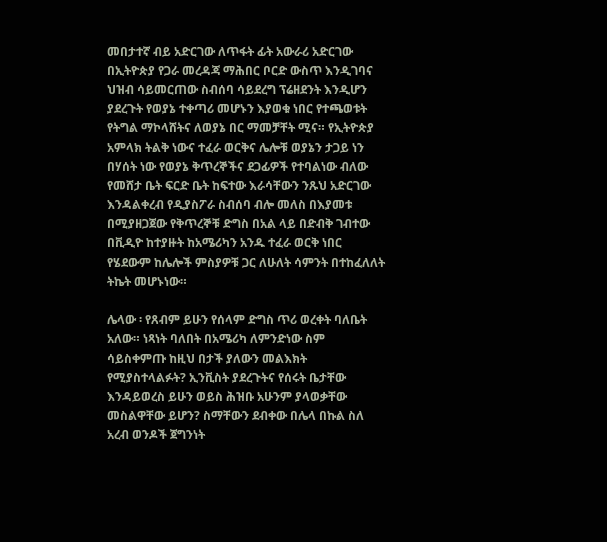መበታተኛ ብይ አድርገው ለጥፋት ፊት አውራሪ አድርገው በኢትዮጵያ የጋራ መረዳጃ ማሕበር ቦርድ ውስጥ እንዲገባና ህዝብ ሳይመርጠው ስብሰባ ሳይደረግ ፕሬዘደንት እንዲሆን ያደረጉት የወያኔ ተቀጣሪ መሆኑን እያወቁ ነበር የተጫወቱት የትግል ማኮላሸትና ለወያኔ በር ማመቻቸት ሚና። የኢትዮጵያ አምላክ ትልቅ ነውና ተፈራ ወርቅና ሌሎቹ ወያኔን ታጋይ ነን በሃሰት ነው የወያኔ ቅጥረኞችና ደጋፊዎች የተባልነው ብለው የመሸታ ቤት ፍርድ ቤት ከፍተው እራሳቸውን ንጹህ አድርገው እንዳልቀረብ የዲያስፖራ ስብሰባ ብሎ መለስ በእያመቱ በሚያዘጋጀው የቅጥረኞቹ ድግስ በአል ላይ በድብቅ ገብተው በቪዲዮ ከተያዙት ከአሜሪካን አንዱ ተፈራ ወርቅ ነበር የሄደውም ከሌሎች ምስያዎቹ ጋር ለሁለት ሳምንት በተከፈለለት ትኬት መሆኑነው።

ሌላው ፡ የጸብም ይሁን የሰላም ድግስ ጥሪ ወረቀት ባለቤት አለው። ነጻነት ባለበት በአሜሪካ ለምንድነው ስም ሳይስቀምጡ ከዚህ በታች ያለውን መልእክት የሚያስተላልፉት? ኢንቪስት ያደረጉትና የሰሩት ቤታቸው እንዳይወረስ ይሁን ወይስ ሕዝቡ አሁንም ያላወቃቸው መስልዋቸው ይሆን? ስማቸውን ደብቀው በሌላ በኩል ስለ አረብ ወንዶች ጀግንነት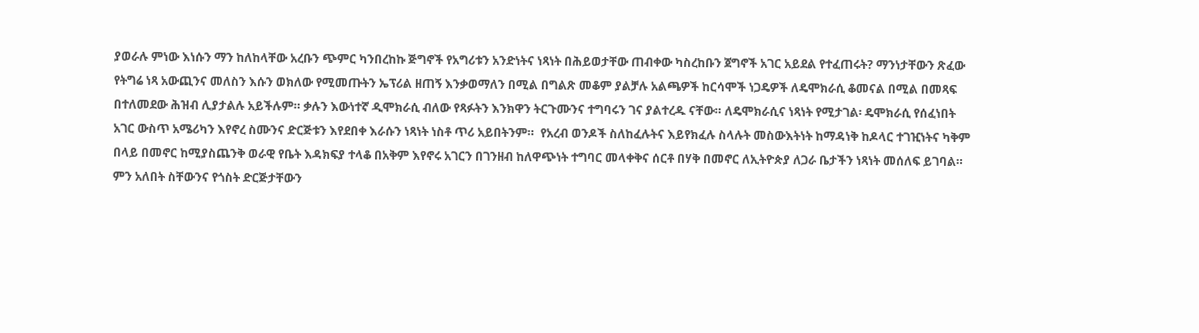ያወራሉ ምነው እነሱን ማን ከለከላቸው አረቡን ጭምር ካንበረከኩ ጅግኖች የአግሪቱን አንድነትና ነጻነት በሕይወታቸው ጠብቀው ካስረከቡን ጀግኖች አገር አይደል የተፈጠሩት? ማንነታቸውን ጽፈው የትግሬ ነጻ አውጪንና መለስን እሱን ወክለው የሚመጡትን ኤፕሪል ዘጠኝ እንቃወማለን በሚል በግልጽ መቆም ያልቻሉ አልጫዎች ከርሳሞች ነጋዴዎች ለዴሞክራሲ ቆመናል በሚል በመጻፍ በተለመደው ሕዝብ ሊያታልሉ አይችሉም። ቃሉን እውነተኛ ዲሞክራሲ ብለው የጻፉትን እንክዋን ትርጉሙንና ተግባሩን ገና ያልተረዱ ናቸው። ለዴሞክራሲና ነጻነት የሚታገል፡ ዴሞክራሲ የሰፈነበት አገር ውስጥ አሜሪካን እየኖረ ስሙንና ድርጅቱን እየደበቀ እራሱን ነጻነት ነስቶ ጥሪ አይበትንም።  የአረብ ወንዶች ስለከፈሉትና እይየክፈሉ ስላሉት መስውእትነት ከማዳነቅ ከዶላር ተገዢነትና ካቅም በላይ በመኖር ከሚያስጨንቅ ወራዊ የቤት እዳክፍያ ተላቆ በአቅም እየኖሩ አገርን በገንዘብ ከለዋጭነት ተግባር መላቀቅና ሰርቶ በሃቅ በመኖር ለኢትዮጵያ ለጋራ ቤታችን ነጻነት መሰለፍ ይገባል።  ምን አለበት ስቸውንና የጎስት ድርጅታቸውን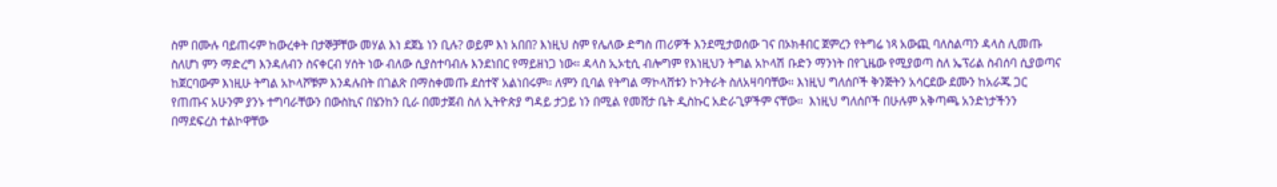ስም በሙሉ ባይጠሩም ከውረቀት በታኞቻቸው መሃል እነ ደጀኔ ነን ቢሉ? ወይም እነ አበበ? እነዚህ ስም የሌለው ድግስ ጠሪዎች እንደሚታወሰው ገና በኦክቶበር ጀምረን የትግሬ ነጻ አውጪ ባለስልጣን ዳላስ ሊመጡ ስለሆነ ምን ማድረግ እንዳለብን ስናቀርብ ሃሰት ነው ብለው ሲያስተባብሉ እንደነበር የማይዘነጋ ነው። ዳላስ ኢኦቲሲ ብሎግም የእነዚህን ትግል አኮላሽ ቡድን ማንነት በየጊዜው የሚያወጣ ስለ ኤፕሪል ስብሰባ ሲያወጣና ከጀርባውም እነዚሁ ትግል አኮላሾቹም እንዳሉበት በገልጽ በማስቀመጡ ደስተኛ አልነበሩም። ለምን ቢባል የትግል ማኮላሸቱን ኮንትራት ስለአዛባባቸው። እነዚህ ግለሰቦች ቅንጅትን አሳርደው ደሙን ከአራጁ ጋር የጠጡና አሁንም ያንኑ ተግባራቸውን በውስኪና በሄንከን ቢራ በመታጀብ ስለ ኢትዮጵያ ግዳይ ታጋይ ነን በሚል የመሸታ ቤት ዲስኩር አድራጊዎችም ናቸው።  እነዚህ ግለሰቦች በሁሉም አቅጣጫ አንድነታችንን በማደፍረስ ተልኮዋቸው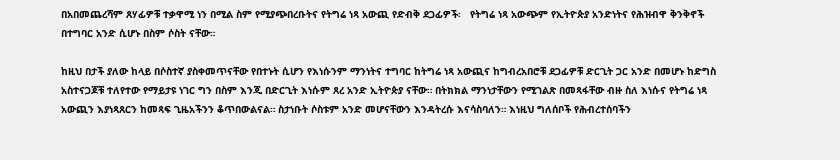በአበመጨረሻም ጸሃፊዎቹ ተቃዋሚ ነን በሚል ስም የሚያጭበረቡትና የትግሬ ነጻ አውጪ የድብቅ ደጋፊዎች፡   የትግሬ ነጻ አውጭም የኢትዮጵያ አንድነትና የሕዝብዋ ቅንቅኖች በተግባር አንድ ሲሆኑ በስም ሶስት ናቸው።

ከዚህ በታች ያለው ከላይ በሶስተኛ ያስቀመጥናቸው የበተኑት ሲሆን የእነሱንም ማንነትና ተግባር ከትግሬ ነጻ አውጪና ከግብረአበሮቹ ደጋፊዎቹ ድርጊት ጋር አንድ በመሆኑ ከድግስ አስተናጋጆቹ ተለየተው የማይታዩ ነገር ግን በስም እንጂ በድርጊት እነሱም ጸረ አንድ ኢትዮጵያ ናቸው። በትክክል ማንነታቸውን የሚገልጽ በመጻፋቸው ብዙ ስለ እነሱና የትግሬ ነጻ አውጪን እያነጻጸርን ከመጻፍ ጊዜአችንን ቆጥበውልናል። ስታነቡት ሶስቱም አንድ መሆናቸውን እንዳትረሱ እናሳስባለን። እነዚህ ግለሰቦች የሕብረተሰባችን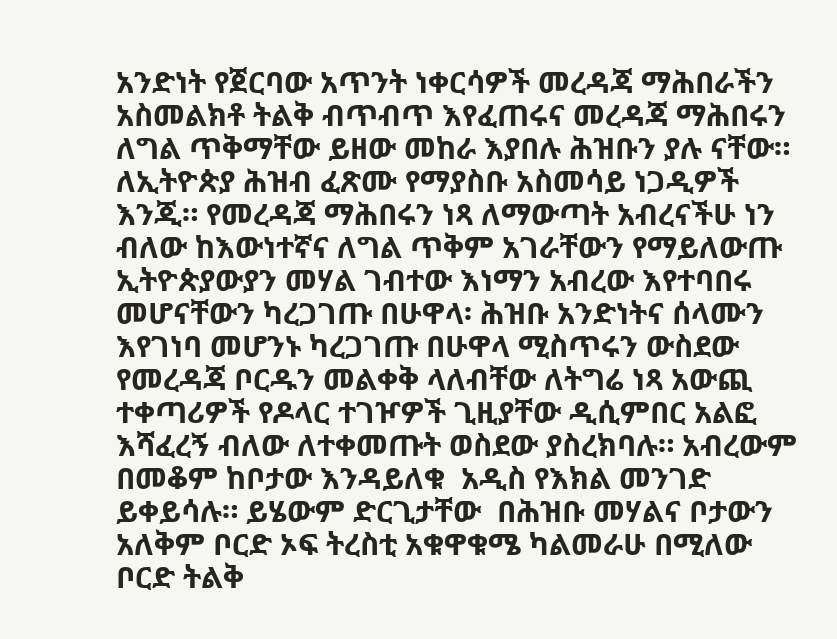አንድነት የጀርባው አጥንት ነቀርሳዎች መረዳጃ ማሕበራችን አስመልክቶ ትልቅ ብጥብጥ እየፈጠሩና መረዳጃ ማሕበሩን ለግል ጥቅማቸው ይዘው መከራ እያበሉ ሕዝቡን ያሉ ናቸው። ለኢትዮጵያ ሕዝብ ፈጽሙ የማያስቡ አስመሳይ ነጋዲዎች እንጂ። የመረዳጃ ማሕበሩን ነጻ ለማውጣት አብረናችሁ ነን ብለው ከእውነተኛና ለግል ጥቅም አገራቸውን የማይለውጡ ኢትዮጵያውያን መሃል ገብተው እነማን አብረው እየተባበሩ መሆናቸውን ካረጋገጡ በሁዋላ፡ ሕዝቡ አንድነትና ሰላሙን እየገነባ መሆንኑ ካረጋገጡ በሁዋላ ሚስጥሩን ውስደው የመረዳጃ ቦርዱን መልቀቅ ላለብቸው ለትግሬ ነጻ አውጪ ተቀጣሪዎች የዶላር ተገዦዎች ጊዚያቸው ዲሲምበር አልፎ እሻፈረኝ ብለው ለተቀመጡት ወስደው ያስረክባሉ። አብረውም በመቆም ከቦታው እንዳይለቁ  አዲስ የእክል መንገድ ይቀይሳሉ። ይሄውም ድርጊታቸው  በሕዝቡ መሃልና ቦታውን አለቅም ቦርድ ኦፍ ትረስቲ አቁዋቁሜ ካልመራሁ በሚለው ቦርድ ትልቅ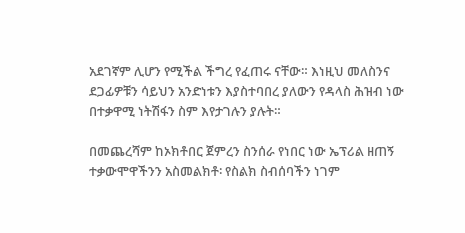አደገኛም ሊሆን የሚችል ችግረ የፈጠሩ ናቸው። እነዚህ መለስንና ደጋፊዎቹን ሳይህን አንድነቱን እያስተባበረ ያለውን የዳላስ ሕዝብ ነው በተቃዋሚ ነትሽፋን ስም እየታገሉን ያሉት።

በመጨረሻም ከኦክቶበር ጀምረን ስንሰራ የነበር ነው ኤፕሪል ዘጠኝ ተቃውሞዋችንን አስመልክቶ፡ የስልክ ስብሰባችን ነገም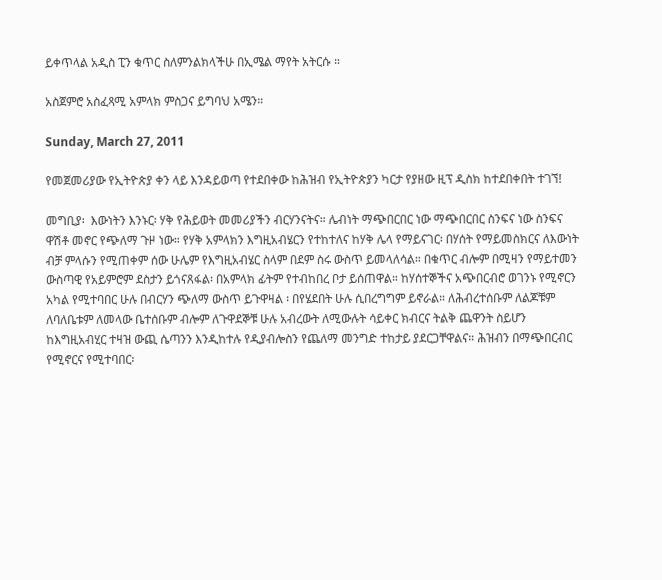ይቀጥላል አዲስ ፒን ቁጥር ስለምንልክላችሁ በኢሜል ማየት አትርሱ ።

አስጀምሮ አስፈጻሚ አምላክ ምስጋና ይግባህ አሜን።

Sunday, March 27, 2011

የመጀመሪያው የኢትዮጵያ ቀን ላይ እንዳይወጣ የተደበቀው ከሕዝብ የኢትዮጵያን ካርታ የያዘው ዚፕ ዲስክ ከተደበቀበት ተገኘ!

መግቢያ፡  እውነትን እንኑር፡ ሃቅ የሕይወት መመሪያችን ብርሃንናትና። ሌብነት ማጭበርበር ነው ማጭበርበር ስንፍና ነው ስንፍና ዋሽቶ መኖር የጭለማ ጉዞ ነው። የሃቅ አምላክን እግዚአብሄርን የተከተለና ከሃቅ ሌላ የማይናገር፡ በሃሰት የማይመስክርና ለእውነት ብቻ ምላሱን የሚጠቀም ሰው ሁሌም የእግዚአብሄር ስላም በደም ስሩ ውስጥ ይመላለሳል። በቁጥር ብሎም በሚዛን የማይተመን ውስጣዊ የአይምሮም ደስታን ይጎናጸፋል፡ በአምላክ ፊትም የተብከበረ ቦታ ይሰጠዋል። ከሃሰተኞችና አጭበርብሮ ወገንኑ የሚኖርን አካል የሚተባበር ሁሉ በብርሃን ጭለማ ውስጥ ይጉዋዛል ፡ በየሄደበት ሁሉ ሲበረግግም ይኖራል። ለሕብረተሰቡም ለልጆቹም ለባለቤቱም ለመላው ቤተሰቡም ብሎም ለጉዋደኞቹ ሁሉ አብረውት ለሚውሉት ሳይቀር ክብርና ትልቅ ጨዋንት ስይሆን ከእግዚአብሂር ተዛዝ ውጪ ሴጣንን እንዲከተሉ የዲያብሎስን የጨለማ መንግድ ተከታይ ያደርጋቸዋልና። ሕዝብን በማጭበርብር የሚኖርና የሚተባበር፡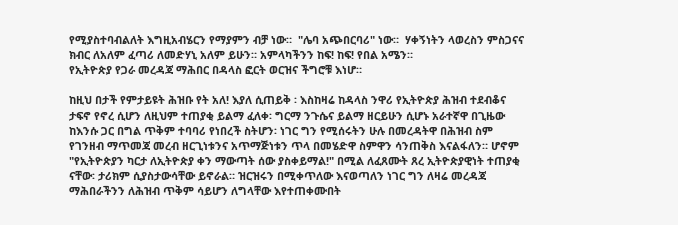የሚያስተባብልለት እግዚአብሄርን የማያምን ብቻ ነው።  "ሌባ አጭበርባሪ" ነው።  ሃቀኝነትን ላወረስን ምስጋናና ክብር ለአለም ፈጣሪ ለመድሃኒ አለም ይሁን። አምላካችንን ከፍ! ከፍ! የበል አሜን።
የኢትዮጵያ የጋራ መረዳጃ ማሕበር በዳላስ ፎርት ወርዝና ችግሮቹ እነሆ።

ከዚህ በታች የምታይዩት ሕዝቡ የት አለ! እያለ ሲጠይቅ ፡ እስከዛሬ ከዳላስ ንዋሪ የኢትዮጵያ ሕዝብ ተደብቆና ታፍኖ የኖረ ሲሆን ለዚህም ተጠያቂ ይልማ ፈለቀ፡ ግርማ ንጉሴና ይልማ ዘርይሁን ሲሆኑ አራተኛዋ በጊዜው ከእንሱ ጋር በግል ጥቅም ተባባሪ የነበረች ስትሆን፡ ነገር ግን የሚሰሩትን ሁሉ በመረዳትዋ በሕዝብ ስም የገንዘብ ማጥመጃ መረብ ዘርጊነቱንና አጥማጅነቱን ጥላ በመሄድዋ ስምዋን ሳንጠቅስ እናልፋለን። ሆኖም "የኢትዮጵያን ካርታ ለኢትዮጵያ ቀን ማውጣት ሰው ያስቀይማል!" በሚል ለፈጸሙት ጸረ ኢትዮጵያዊነት ተጠያቂ ናቸው፡ ታሪክም ሲያስታውሳቸው ይኖራል። ዝርዝሩን በሚቀጥለው እናወጣለን ነገር ግን ለዛሬ መረዳጃ ማሕበራችንን ለሕዝብ ጥቅም ሳይሆን ለግላቸው እየተጠቀሙበት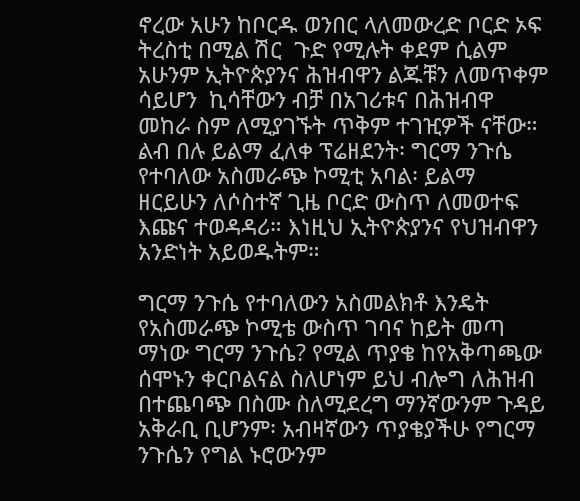ኖረው አሁን ከቦርዱ ወንበር ላለመውረድ ቦርድ ኦፍ ትረስቲ በሚል ሽር  ጉድ የሚሉት ቀደም ሲልም አሁንም ኢትዮጵያንና ሕዝብዋን ልጁቹን ለመጥቀም ሳይሆን  ኪሳቸውን ብቻ በአገሪቱና በሕዝብዋ መከራ ስም ለሚያገኙት ጥቅም ተገዢዎች ናቸው። ልብ በሉ ይልማ ፈለቀ ፕሬዘደንት፡ ግርማ ንጉሴ የተባለው አስመራጭ ኮሚቲ አባል፡ ይልማ ዘርይሁን ለሶስተኛ ጊዜ ቦርድ ውስጥ ለመወተፍ እጩና ተወዳዳሪ። እነዚህ ኢትዮጵያንና የህዝብዋን አንድነት አይወዱትም።

ግርማ ንጉሴ የተባለውን አስመልክቶ እንዴት የአስመራጭ ኮሚቴ ውስጥ ገባና ከይት መጣ ማነው ግርማ ንጉሴ? የሚል ጥያቄ ከየአቅጣጫው ሰሞኑን ቀርቦልናል ስለሆነም ይህ ብሎግ ለሕዝብ በተጨባጭ በስሙ ስለሚደረግ ማንኛውንም ጉዳይ አቅራቢ ቢሆንም፡ አብዛኛውን ጥያቄያችሁ የግርማ ንጉሴን የግል ኑሮውንም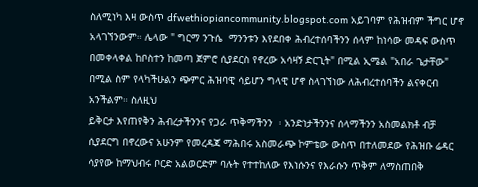ስለሚነካ እዛ ውስጥ dfwethiopiancommunity.blogspot.com አይገባም የሕዝብም ችግር ሆኖ አላገኘንውም። ሌላው " ግርማ ንጉሴ  ማንንቱን እየደበቀ ሕብረተሰባችንን ሰላም ከነሳው መዳፍ ውስጥ በመቀላቀል ከቦስተን ከመጣ ጀምሮ ሲያደርስ የኖረው አሳዛኝ ድርጊት" በሚል ኢሜል "አበራ ጌታቸው" በሚል ስም የላካችሁልን ጭምር ሕዝባዊ ሳይሆን ግላዊ ሆኖ ስላገኘነው ለሕብረተሰባችን ልናቀርብ አንችልም። ስለዚህ
ይቅርታ እየጠየቅን ሕብረታችንንና የጋራ ጥቅማችንን  ፡ አንድነታችንንና ሰላማችንን አስመልክቶ ብቻ ሲያደርግ በኖረውና አሁንም የመረዳጃ ማሕበሩ አስመራጭ ኮምቴው ውስጥ በተለመደው የሕዝቡ ሬዳር ሳያየው ከማህብሩ ቦርድ አልወርድም ባሉት የተተከለው የእነሱንና የእራሱን ጥቅም ለማስጠበቅ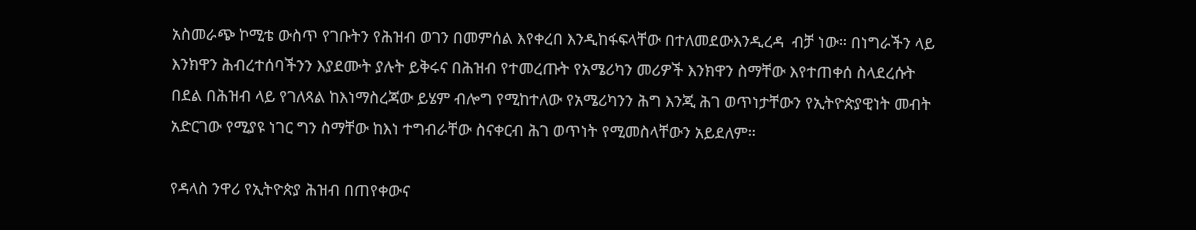አስመራጭ ኮሚቴ ውስጥ የገቡትን የሕዝብ ወገን በመምሰል እየቀረበ እንዲከፋፍላቸው በተለመደውእንዲረዳ  ብቻ ነው። በነግራችን ላይ እንክዋን ሕብረተሰባችንን እያደሙት ያሉት ይቅሩና በሕዝብ የተመረጡት የአሜሪካን መሪዎች እንክዋን ስማቸው እየተጠቀሰ ስላደረሱት በደል በሕዝብ ላይ የገለጻል ከእነማስረጃው ይሄም ብሎግ የሚከተለው የአሜሪካንን ሕግ እንጂ ሕገ ወጥነታቸውን የኢትዮጵያዊነት መብት አድርገው የሚያዩ ነገር ግን ስማቸው ከእነ ተግብራቸው ስናቀርብ ሕገ ወጥነት የሚመስላቸውን አይደለም።

የዳላስ ንዋሪ የኢትዮጵያ ሕዝብ በጠየቀውና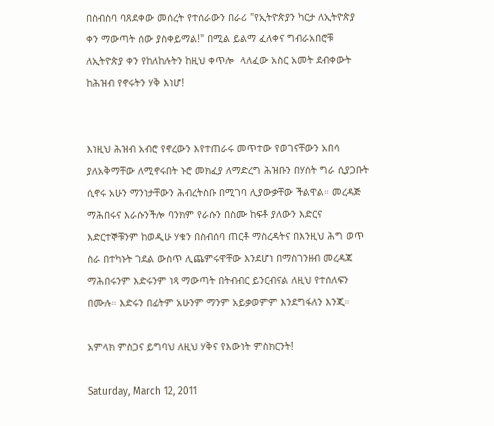በስብስባ ባጸደቀው መሰረት የተሰራውን በራሪ "የኢትዮጵያን ካርታ ለኢትዮጵያ ቀን ማውጣት ሰው ያስቀይማል!" በሚል ይልማ ፈለቀና ግብራአበሮቹ ለኢትዮጵያ ቀን የከለከሉትን ከዚህ ቀጥሎ  ላለፈው አስር አመት ደብቀውት ከሕዝብ የኖሩትን ሃቅ እነሆ!


እነዚህ ሕዝብ አብሮ የኖረውን እየተጠራሩ መጥተው የወገናቸውን አበሳ ያለአቅማቸው ለሚኖሩበት ኑሮ መክፈያ ለማድረግ ሕዝቡን በሃሰት ግራ ሲያጋቡት ሲኖሩ አሁን ማንነታቸውን ሕብረትስቡ በሚገባ ሊያውቃቸው ችልዋል። መረዳጅ
ማሕበሩና እራሱንችሎ ባንክም የራሱን በስሙ ከፍቶ ያለውን እድርና እድርተኞቹንም ከወዲሁ ሃቁን በስብሰባ ጠርቶ ማስረዳትና በእንዚህ ሕግ ወጥ ስራ በተካኑት ገደል ውስጥ ሊጨምሩዋቸው እንደሆነ በማስገንዘብ መረዳጃ ማሕበሩንም እድሩንም ነጻ ማውጣት በትብብር ይንርብናል ለዚህ የተሰለፍን በሙሉ። እድሩን በፊትም አሁንም ማንም አይቃወምም እንደግፋለን እንጂ።

አምላክ ምስጋና ይግባህ ለዚህ ሃቅና የእውነት ምስክርንት!

Saturday, March 12, 2011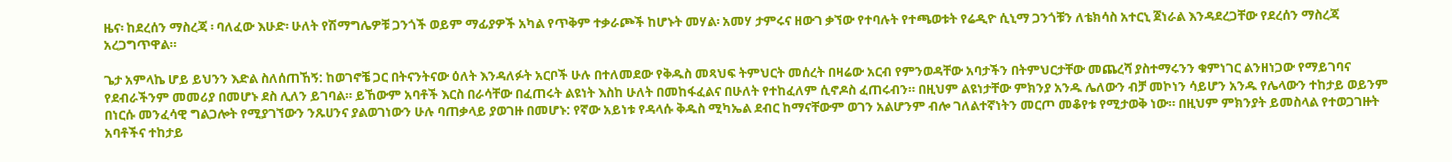ዜና፡ ከደረሰን ማስረጃ ፡ ባለፈው እሁድ፡ ሁለት የሽማግሌዎቹ ጋንጎች ወይም ማፊያዎች አካል የጥቅም ተቃራጮች ከሆኑት መሃል፡ አመሃ ታምሩና ዘውገ ቃኘው የተባሉት የተጫወቱት የሬዲዮ ሲኒማ ጋንጎቹን ለቴክሳስ አተርኒ ጀነራል እንዳደረጋቸው የደረሰን ማስረጃ አረጋግጥዋል።

ጌታ አምላኬ ሆይ ይህንን እድል ስለሰጠኸኝ: ከወገኖቼ ጋር በትናንትናው ዕለት እንዳለፉት አርቦች ሁሉ በተለመደው የቅዱስ መጻህፍ ትምህርት መሰረት በዛሬው አርብ የምንወዳቸው አባታችን በትምህርታቸው መጨረሻ ያስተማሩንን ቁምነገር ልንዘነጋው የማይገባና የደብራችንም መመሪያ በመሆኑ ደስ ሊለን ይገባል። ይኸውም አባቶች እርስ በራሳቸው በፈጠሩት ልዩነት እስከ ሁለት በመከፋፈልና በሁለት የተከፈለም ሲኖዶስ ፈጠሩብን። በዚህም ልዩነታቸው ምክንያ አንዱ ሌለውን ብቻ መኮነን ሳይሆን አንዱ የሌላውን ተከታይ ወይንም በነርሱ መንፈሳዊ ግልጋሎት የሚያገኘውን ንጹሀንና ያልወገነውን ሁሉ ባጠቃላይ ያወገዙ በመሆኑ: የኛው አይነቱ የዳላሱ ቅዱስ ሚካኤል ደብር ከማናቸውም ወገን አልሆንም ብሎ ገለልተኛነትን መርጦ መቆየቱ የሚታወቅ ነው። በዚህም ምክንያት ይመስላል የተወጋገዙት አባቶችና ተከታይ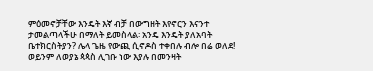ምዕመኖቻቸው እንዴት እኛ ብቻ በውግዘት እየኖርን እናንተ ታመልጣላችሁ በማለት ይመስላል፡ አንዴ እንዴት ያለአባት ቤተክርስትያን? ሌላ ጌዜ የውጪ ሲኖዶስ ተቀበሉ ብሎ በሬ ወለደ! ወይንም ለወያኔ ጳጳስ ሊገቡ ነው እያሉ በመንዛት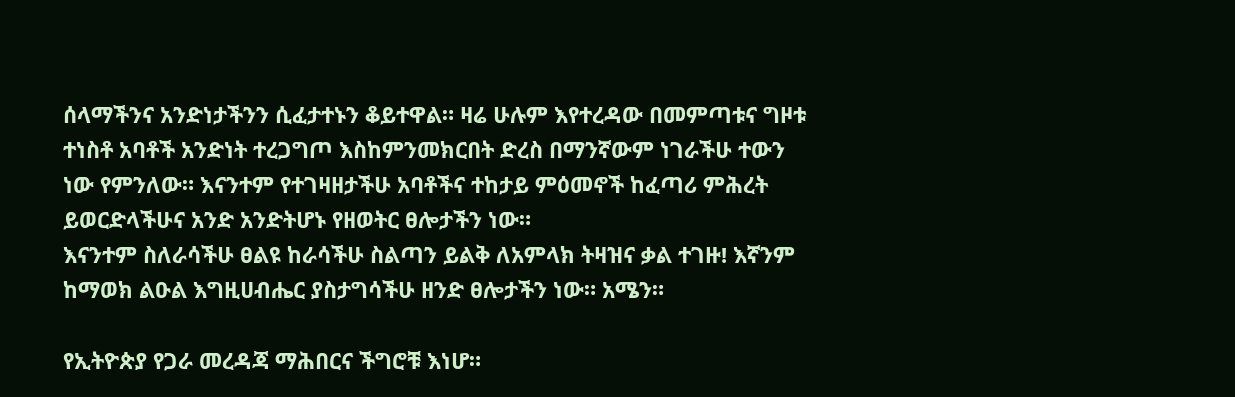ሰላማችንና አንድነታችንን ሲፈታተኑን ቆይተዋል። ዛሬ ሁሉም እየተረዳው በመምጣቱና ግዞቱ ተነስቶ አባቶች አንድነት ተረጋግጦ እስከምንመክርበት ድረስ በማንኛውም ነገራችሁ ተውን ነው የምንለው። እናንተም የተገዛዘታችሁ አባቶችና ተከታይ ምዕመኖች ከፈጣሪ ምሕረት ይወርድላችሁና አንድ አንድትሆኑ የዘወትር ፀሎታችን ነው።
እናንተም ስለራሳችሁ ፀልዩ ከራሳችሁ ስልጣን ይልቅ ለአምላክ ትዛዝና ቃል ተገዙ! እኛንም ከማወክ ልዑል እግዚሀብሔር ያስታግሳችሁ ዘንድ ፀሎታችን ነው። አሜን።

የኢትዮጵያ የጋራ መረዳጃ ማሕበርና ችግሮቹ እነሆ።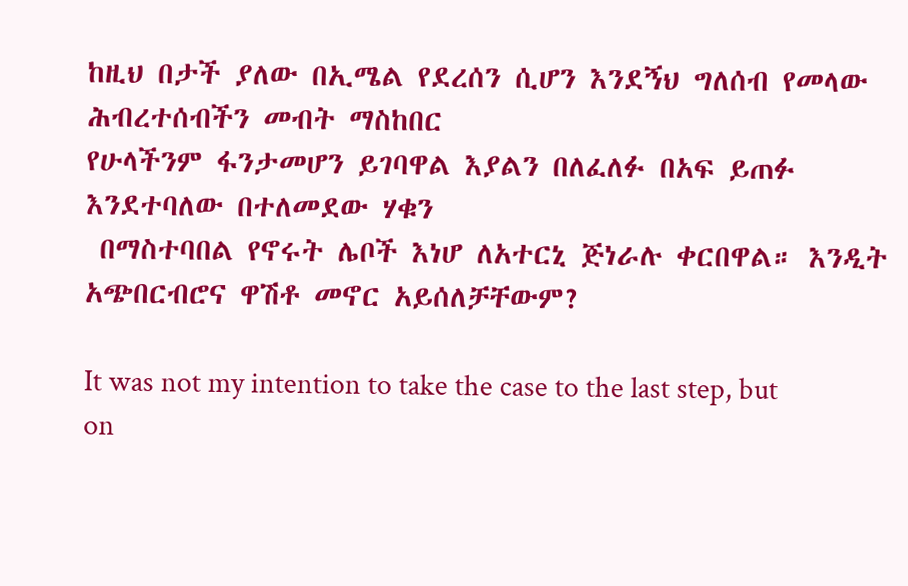ከዚህ በታች ያለው በኢሜል የደረሰን ሲሆን እንደኝህ ግለሰብ የመላው ሕብረተሰብችን መብት ማስከበር
የሁላችንም ፋንታመሆን ይገባዋል እያልን በለፈለፉ በአፍ ይጠፉ እንደተባለው በተለመደው ሃቁን
 በማስተባበል የኖሩት ሌቦች እነሆ ለአተርኒ ጅነራሉ ቀርበዋል። እንዲት አጭበርብሮና ዋሽቶ መኖር አይሰለቻቸውም?

It was not my intention to take the case to the last step, but on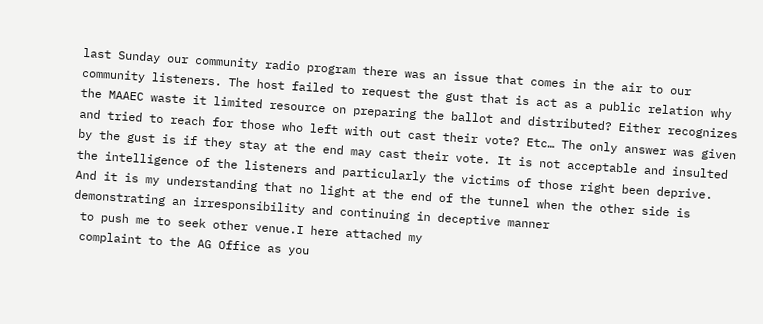last Sunday our community radio program there was an issue that comes in the air to our community listeners. The host failed to request the gust that is act as a public relation why the MAAEC waste it limited resource on preparing the ballot and distributed? Either recognizes and tried to reach for those who left with out cast their vote? Etc… The only answer was given by the gust is if they stay at the end may cast their vote. It is not acceptable and insulted the intelligence of the listeners and particularly the victims of those right been deprive. And it is my understanding that no light at the end of the tunnel when the other side is demonstrating an irresponsibility and continuing in deceptive manner
 to push me to seek other venue.I here attached my
 complaint to the AG Office as you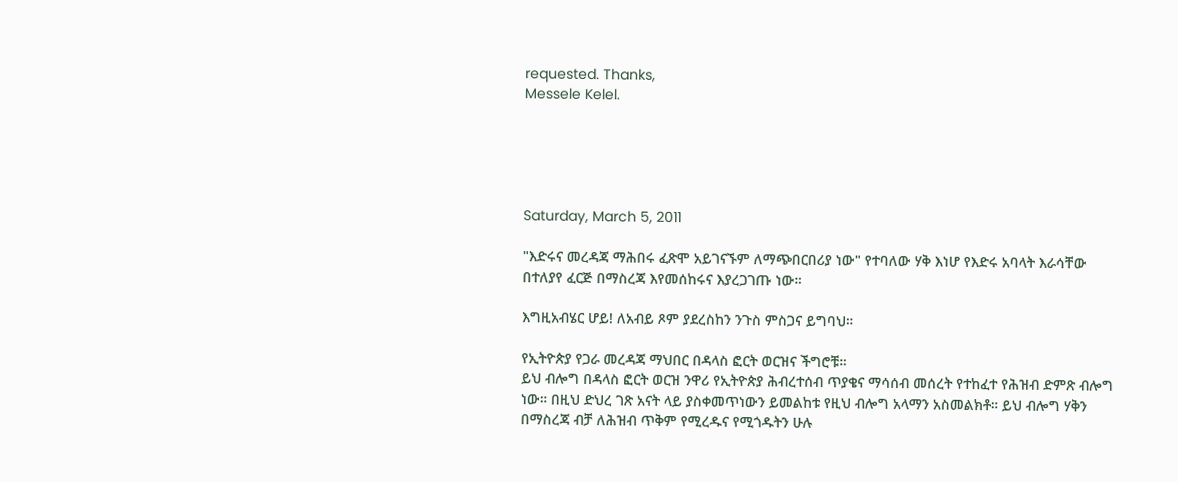requested. Thanks,
Messele Kelel.





Saturday, March 5, 2011

"እድሩና መረዳጃ ማሕበሩ ፈጽሞ አይገናኙም ለማጭበርበሪያ ነው" የተባለው ሃቅ እነሆ የእድሩ አባላት እራሳቸው በተለያየ ፈርጅ በማስረጃ እየመሰከሩና እያረጋገጡ ነው።

እግዚአብሄር ሆይ! ለአብይ ጾም ያደረስከን ንጉስ ምስጋና ይግባህ።

የኢትዮጵያ የጋራ መረዳጃ ማህበር በዳላስ ፎርት ወርዝና ችግሮቹ።
ይህ ብሎግ በዳላስ ፎርት ወርዝ ንዋሪ የኢትዮጵያ ሕብረተሰብ ጥያቄና ማሳሰብ መሰረት የተከፈተ የሕዝብ ድምጽ ብሎግ ነው። በዚህ ድህረ ገጽ አናት ላይ ያስቀመጥነውን ይመልከቱ የዚህ ብሎግ አላማን አስመልክቶ። ይህ ብሎግ ሃቅን በማስረጃ ብቻ ለሕዝብ ጥቅም የሚረዱና የሚጎዱትን ሁሉ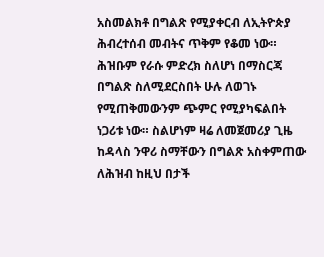አስመልክቶ በግልጽ የሚያቀርብ ለኢትዮጵያ ሕብረተሰብ መብትና ጥቅም የቆመ ነው። ሕዝቡም የራሱ ምድረክ ስለሆነ በማስርጃ በግልጽ ስለሚደርስበት ሁሉ ለወገኑ የሚጠቅመውንም ጭምር የሚያካፍልበት ነጋሪቱ ነው። ስልሆነም ዛሬ ለመጀመሪያ ጊዜ ከዳላስ ንዋሪ ስማቸውን በግልጽ አስቀምጠው ለሕዝብ ከዚህ በታች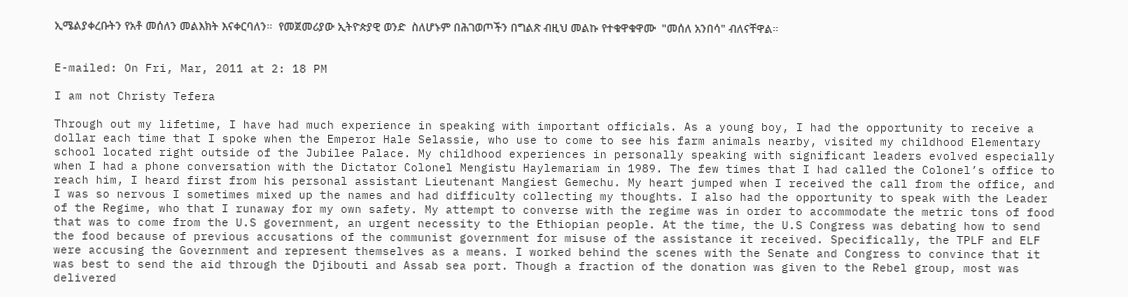ኢሜልያቀረቡትን የአቶ መሰለን መልእክት እናቀርባለን።  የመጀመሪያው ኢትዮጵያዊ ወንድ  ስለሆኑም በሕገወጦችን በግልጽ ብዚህ መልኩ የተቁዋቁዋሙ  "መሰለ አንበሳ" ብለናቸዋል።


E-mailed: On Fri, Mar, 2011 at 2: 18 PM

I am not Christy Tefera

Through out my lifetime, I have had much experience in speaking with important officials. As a young boy, I had the opportunity to receive a dollar each time that I spoke when the Emperor Hale Selassie, who use to come to see his farm animals nearby, visited my childhood Elementary school located right outside of the Jubilee Palace. My childhood experiences in personally speaking with significant leaders evolved especially when I had a phone conversation with the Dictator Colonel Mengistu Haylemariam in 1989. The few times that I had called the Colonel’s office to reach him, I heard first from his personal assistant Lieutenant Mangiest Gemechu. My heart jumped when I received the call from the office, and I was so nervous I sometimes mixed up the names and had difficulty collecting my thoughts. I also had the opportunity to speak with the Leader of the Regime, who that I runaway for my own safety. My attempt to converse with the regime was in order to accommodate the metric tons of food that was to come from the U.S government, an urgent necessity to the Ethiopian people. At the time, the U.S Congress was debating how to send the food because of previous accusations of the communist government for misuse of the assistance it received. Specifically, the TPLF and ELF were accusing the Government and represent themselves as a means. I worked behind the scenes with the Senate and Congress to convince that it was best to send the aid through the Djibouti and Assab sea port. Though a fraction of the donation was given to the Rebel group, most was delivered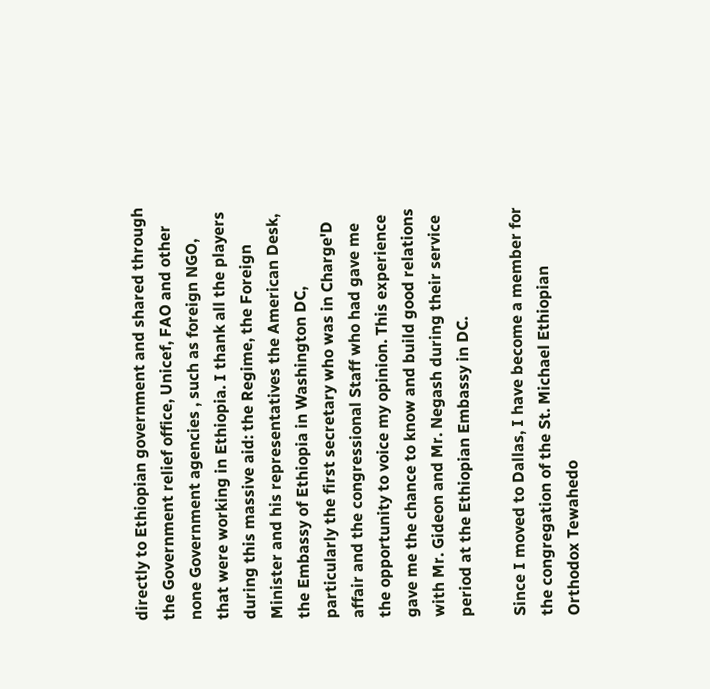directly to Ethiopian government and shared through the Government relief office, Unicef, FAO and other none Government agencies , such as foreign NGO, that were working in Ethiopia. I thank all the players during this massive aid: the Regime, the Foreign Minister and his representatives the American Desk, the Embassy of Ethiopia in Washington DC, particularly the first secretary who was in Charge'D affair and the congressional Staff who had gave me the opportunity to voice my opinion. This experience gave me the chance to know and build good relations with Mr. Gideon and Mr. Negash during their service period at the Ethiopian Embassy in DC.

Since I moved to Dallas, I have become a member for the congregation of the St. Michael Ethiopian Orthodox Tewahedo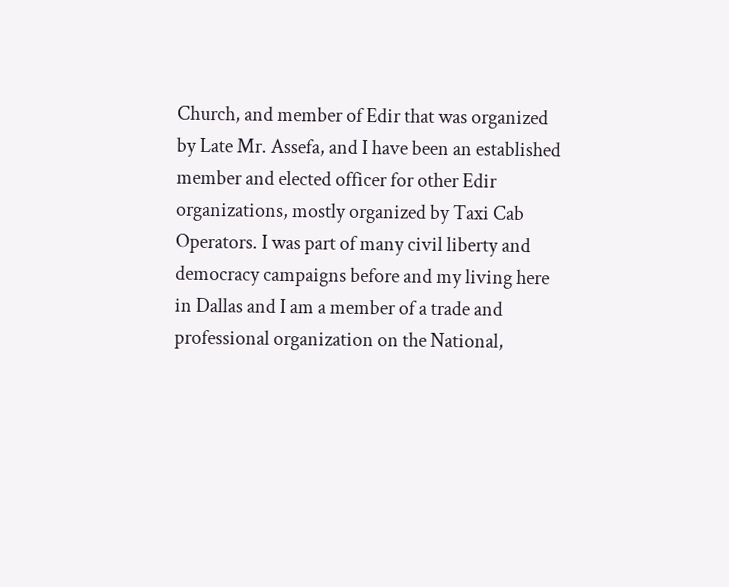Church, and member of Edir that was organized by Late Mr. Assefa, and I have been an established member and elected officer for other Edir organizations, mostly organized by Taxi Cab Operators. I was part of many civil liberty and democracy campaigns before and my living here in Dallas and I am a member of a trade and professional organization on the National,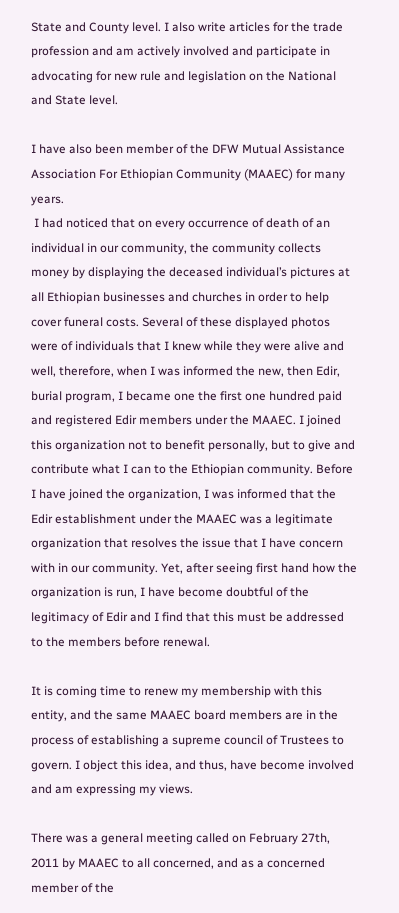State and County level. I also write articles for the trade profession and am actively involved and participate in advocating for new rule and legislation on the National and State level.

I have also been member of the DFW Mutual Assistance Association For Ethiopian Community (MAAEC) for many years.
 I had noticed that on every occurrence of death of an individual in our community, the community collects money by displaying the deceased individual’s pictures at all Ethiopian businesses and churches in order to help cover funeral costs. Several of these displayed photos were of individuals that I knew while they were alive and well, therefore, when I was informed the new, then Edir, burial program, I became one the first one hundred paid and registered Edir members under the MAAEC. I joined this organization not to benefit personally, but to give and contribute what I can to the Ethiopian community. Before I have joined the organization, I was informed that the Edir establishment under the MAAEC was a legitimate organization that resolves the issue that I have concern with in our community. Yet, after seeing first hand how the organization is run, I have become doubtful of the legitimacy of Edir and I find that this must be addressed to the members before renewal.

It is coming time to renew my membership with this entity, and the same MAAEC board members are in the process of establishing a supreme council of Trustees to govern. I object this idea, and thus, have become involved and am expressing my views.

There was a general meeting called on February 27th, 2011 by MAAEC to all concerned, and as a concerned member of the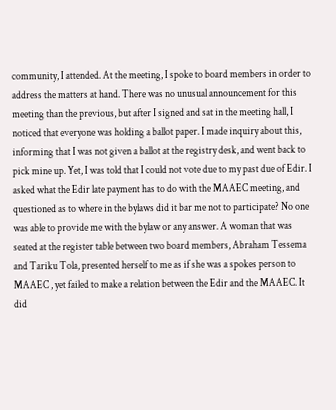community, I attended. At the meeting, I spoke to board members in order to address the matters at hand. There was no unusual announcement for this meeting than the previous, but after I signed and sat in the meeting hall, I noticed that everyone was holding a ballot paper. I made inquiry about this, informing that I was not given a ballot at the registry desk, and went back to pick mine up. Yet, I was told that I could not vote due to my past due of Edir. I asked what the Edir late payment has to do with the MAAEC meeting, and questioned as to where in the bylaws did it bar me not to participate? No one was able to provide me with the bylaw or any answer. A woman that was seated at the register table between two board members, Abraham Tessema and Tariku Tola, presented herself to me as if she was a spokes person to MAAEC , yet failed to make a relation between the Edir and the MAAEC. It did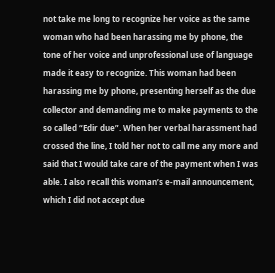not take me long to recognize her voice as the same woman who had been harassing me by phone, the tone of her voice and unprofessional use of language made it easy to recognize. This woman had been harassing me by phone, presenting herself as the due collector and demanding me to make payments to the so called “Edir due”. When her verbal harassment had crossed the line, I told her not to call me any more and said that I would take care of the payment when I was able. I also recall this woman’s e-mail announcement, which I did not accept due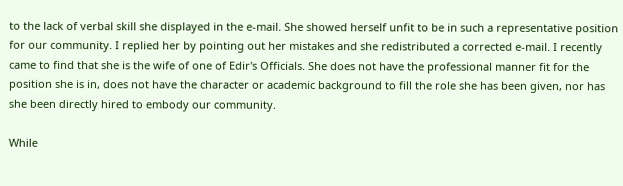to the lack of verbal skill she displayed in the e-mail. She showed herself unfit to be in such a representative position for our community. I replied her by pointing out her mistakes and she redistributed a corrected e-mail. I recently came to find that she is the wife of one of Edir's Officials. She does not have the professional manner fit for the position she is in, does not have the character or academic background to fill the role she has been given, nor has she been directly hired to embody our community.

While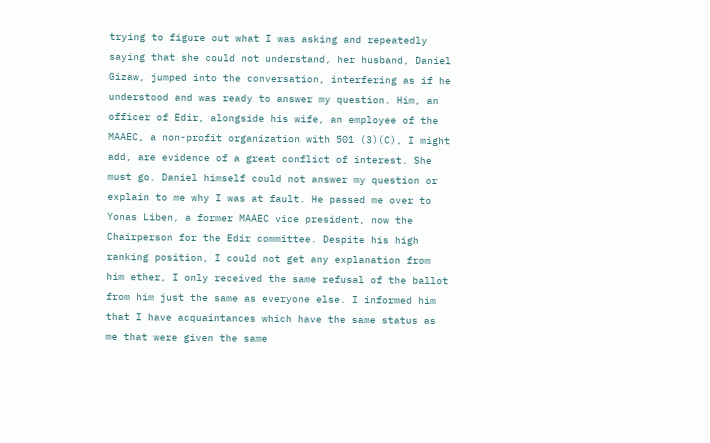trying to figure out what I was asking and repeatedly saying that she could not understand, her husband, Daniel Gizaw, jumped into the conversation, interfering as if he understood and was ready to answer my question. Him, an officer of Edir, alongside his wife, an employee of the MAAEC, a non-profit organization with 501 (3)(C), I might add, are evidence of a great conflict of interest. She must go. Daniel himself could not answer my question or explain to me why I was at fault. He passed me over to Yonas Liben, a former MAAEC vice president, now the Chairperson for the Edir committee. Despite his high ranking position, I could not get any explanation from him ether, I only received the same refusal of the ballot from him just the same as everyone else. I informed him that I have acquaintances which have the same status as me that were given the same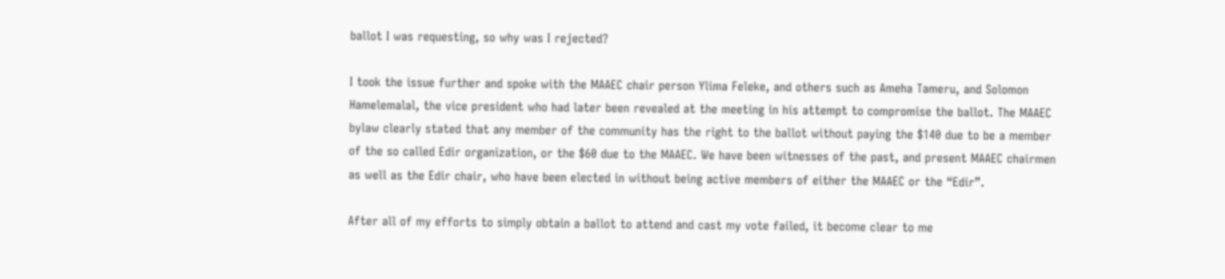ballot I was requesting, so why was I rejected?

I took the issue further and spoke with the MAAEC chair person Ylima Feleke, and others such as Ameha Tameru, and Solomon Hamelemalal, the vice president who had later been revealed at the meeting in his attempt to compromise the ballot. The MAAEC bylaw clearly stated that any member of the community has the right to the ballot without paying the $140 due to be a member of the so called Edir organization, or the $60 due to the MAAEC. We have been witnesses of the past, and present MAAEC chairmen as well as the Edir chair, who have been elected in without being active members of either the MAAEC or the “Edir”.

After all of my efforts to simply obtain a ballot to attend and cast my vote failed, it become clear to me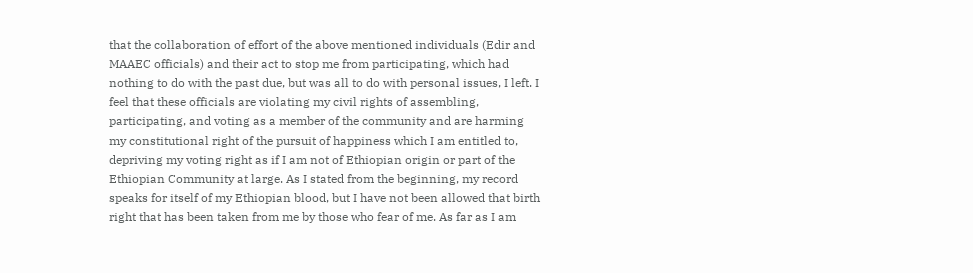that the collaboration of effort of the above mentioned individuals (Edir and MAAEC officials) and their act to stop me from participating, which had nothing to do with the past due, but was all to do with personal issues, I left. I feel that these officials are violating my civil rights of assembling, participating, and voting as a member of the community and are harming my constitutional right of the pursuit of happiness which I am entitled to, depriving my voting right as if I am not of Ethiopian origin or part of the Ethiopian Community at large. As I stated from the beginning, my record speaks for itself of my Ethiopian blood, but I have not been allowed that birth right that has been taken from me by those who fear of me. As far as I am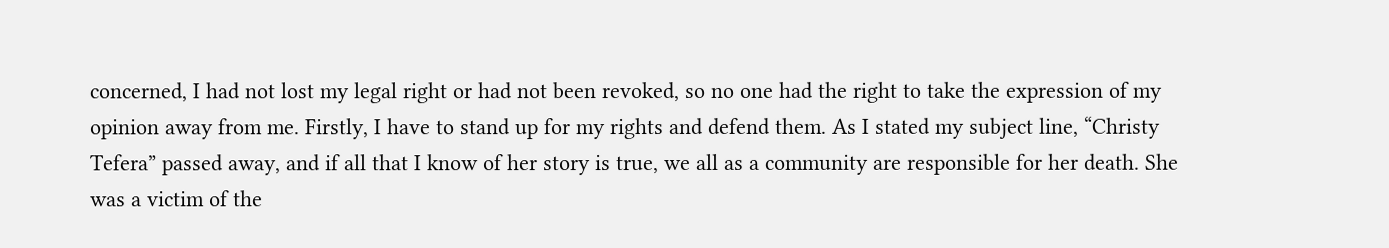concerned, I had not lost my legal right or had not been revoked, so no one had the right to take the expression of my opinion away from me. Firstly, I have to stand up for my rights and defend them. As I stated my subject line, “Christy Tefera” passed away, and if all that I know of her story is true, we all as a community are responsible for her death. She was a victim of the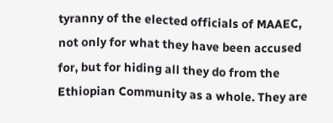tyranny of the elected officials of MAAEC, not only for what they have been accused for, but for hiding all they do from the Ethiopian Community as a whole. They are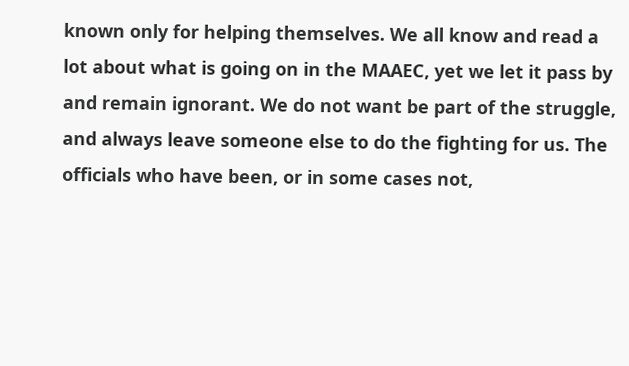known only for helping themselves. We all know and read a lot about what is going on in the MAAEC, yet we let it pass by and remain ignorant. We do not want be part of the struggle, and always leave someone else to do the fighting for us. The officials who have been, or in some cases not,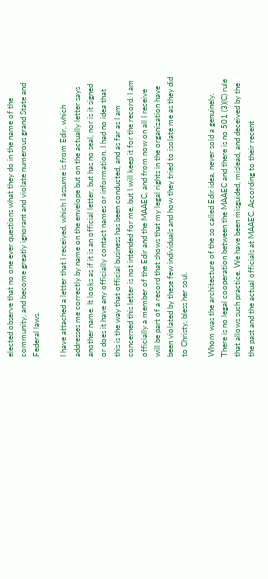elected observe that no one ever questions what they do in the name of the community, and become greatly ignorant and violate numerous grand State and Federal laws.

I have attached a letter that I received, which I assume is from Edir, which addresses me correctly by name on the envelope but on the actually letter says another name. It looks as if it is an official letter, but has no seal, nor is it signed or does it have any officially contact names or information. I had no idea that this is the way that official business has been conducted, and as far as I am concerned this letter is not intended for me, but I will keep it for the record. I am officially a member of the Edir and the MAAEC, and from now on all I receive will be part of a record that shows that my legal rights in the organization have been violated by these few individuals and how they tried to isolate me as they did to Christy, bless her soul.

Whom was the architecture of the so called Edir idea, never sold a genuinely. There is no legal cooperation between the MAAEC and there is no 501 (3)(C) rule that allows such practice. We have been misguided, mislead, and deceived by the the past and the actual officials at MAAEC. According to their recent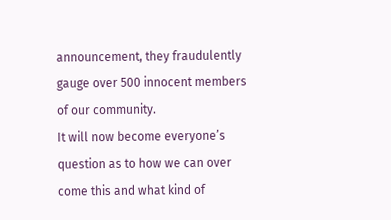announcement, they fraudulently gauge over 500 innocent members of our community.
It will now become everyone’s question as to how we can over come this and what kind of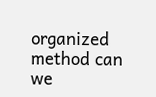organized method can we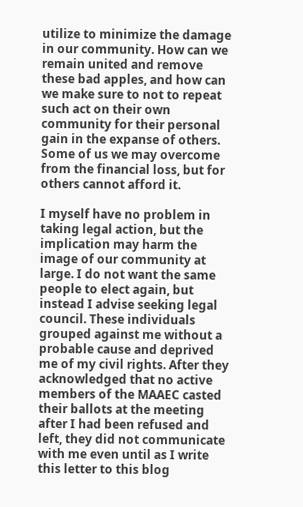utilize to minimize the damage in our community. How can we remain united and remove these bad apples, and how can we make sure to not to repeat such act on their own community for their personal gain in the expanse of others. Some of us we may overcome from the financial loss, but for others cannot afford it.

I myself have no problem in taking legal action, but the implication may harm the image of our community at large. I do not want the same people to elect again, but instead I advise seeking legal council. These individuals grouped against me without a probable cause and deprived me of my civil rights. After they acknowledged that no active members of the MAAEC casted their ballots at the meeting after I had been refused and left, they did not communicate with me even until as I write this letter to this blog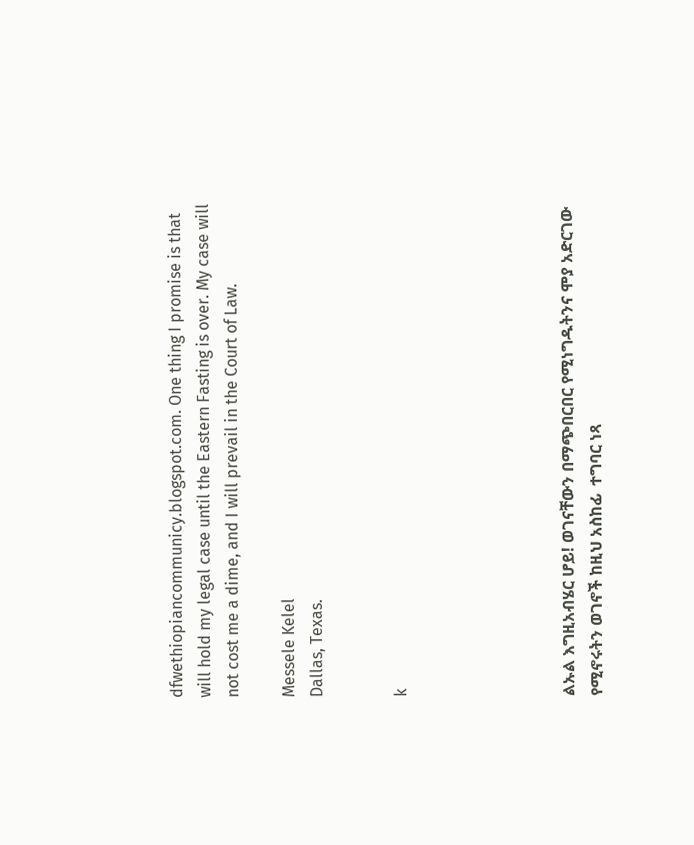dfwethiopiancommunicy.blogspot.com. One thing I promise is that will hold my legal case until the Eastern Fasting is over. My case will not cost me a dime, and I will prevail in the Court of Law.

Messele Kelel
Dallas, Texas.


k





ልኡል እግዚአብሄር ሆይ! ወገናቸውን በማጭበርበር የሚነግዱትንና ሞያ አድርገው  የሚኖሩትን ወገኖች ከዚህ አስከፊ  ተግባር ነጻ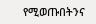የሚወጡበትንና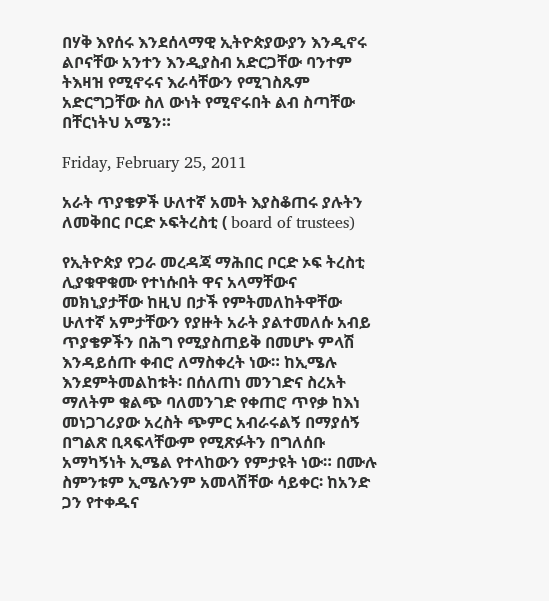በሃቅ እየሰሩ እንደሰላማዊ ኢትዮጵያውያን እንዲኖሩ ልቦናቸው አንተን እንዲያስብ አድርጋቸው ባንተም ትእዛዝ የሚኖሩና እራሳቸውን የሚገስጹም አድርግጋቸው ስለ ውነት የሚኖሩበት ልብ ስጣቸው በቸርነትህ አሜን።

Friday, February 25, 2011

አራት ጥያቄዎች ሁለተኛ አመት እያስቆጠሩ ያሉትን ለመቅበር ቦርድ ኦፍትረስቲ ( board of trustees)

የኢትዮጵያ የጋራ መረዳጃ ማሕበር ቦርድ ኦፍ ትረስቲ ሊያቁዋቁሙ የተነሱበት ዋና አላማቸውና መክኒያታቸው ከዚህ በታች የምትመለከትዋቸው ሁለተኛ አምታቸውን የያዙት አራት ያልተመለሱ አብይ ጥያቄዎችን በሕግ የሚያስጠይቅ በመሆኑ ምላሽ እንዳይሰጡ ቀብሮ ለማስቀረት ነው። ከኢሜሉ እንደምትመልከቱት፡ በሰለጠነ መንገድና ስረአት ማለትም ቁልጭ ባለመንገድ የቀጠሮ ጥየቃ ከእነ መነጋገሪያው አረስት ጭምር አብራሩልኝ በማያሰኝ በግልጽ ቢጻፍላቸውም የሚጽፉትን በግለሰቡ አማካኝነት ኢሜል የተላከውን የምታዩት ነው። በሙሉ ስምንቱም ኢሜሉንም አመላሽቸው ሳይቀር፡ ከአንድ ጋን የተቀዱና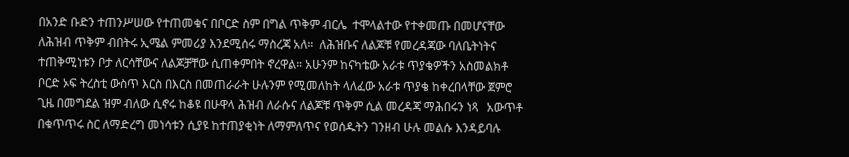በአንድ ቡድን ተጠንሥሠው የተጠመቁና በቦርድ ስም በግል ጥቅም ብርሌ  ተሞላልተው የተቀመጡ በመሆናቸው ለሕዝብ ጥቅም ብበትሩ ኢሜል ምመሪያ እንደሚሰሩ ማስረጃ አለ።  ለሕዝቡና ለልጆቹ የመረዳጃው ባለቤትነትና ተጠቅሚነቱን ቦታ ለርሳቸውና ለልጆቻቸው ሲጠቀምበት ኖረዋል። አሁንም ከናካቴው አራቱ ጥያቄዎችን አስመልክቶ ቦርድ ኦፍ ትረስቲ ውስጥ እርስ በእርስ በመጠራራት ሁሉንም የሚመለከት ላለፈው አራቱ ጥያቄ ከቀረበላቸው ጀምሮ ጊዜ በመግደል ዝም ብለው ሲኖሩ ከቆዩ በሁዋላ ሕዝብ ለራሱና ለልጆቹ ጥቅም ሲል መረዳጃ ማሕበሩን ነጻ   አውጥቶ በቁጥጥሩ ስር ለማድረግ መነሳቱን ሲያዩ ከተጠያቂነት ለማምለጥና የወሰዱትን ገንዘብ ሁሉ መልሱ እንዳይባሉ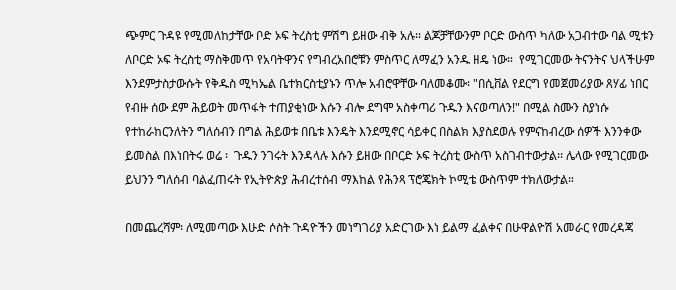ጭምር ጉዳዩ የሚመለከታቸው ቦድ ኦፍ ትረስቲ ምሽግ ይዘው ብቅ አሉ፡፡ ልጆቻቸውንም ቦርድ ውስጥ ካለው አጋብተው ባል ሚቱን ለቦርድ ኦፍ ትረስቲ ማስቅመጥ የአባትዋንና የግብረአበሮቹን ምስጥር ለማፈን አንዱ ዘዴ ነው።  የሚገርመው ትናንትና ህላችሁም እንደምታስታውሱት የቅዱስ ሚካኤል ቤተክርስቲያኑን ጥሎ አብሮዋቸው ባለመቆሙ፡ "በሲቨል የደርግ የመጀመሪያው ጸሃፊ ነበር የብዙ ሰው ደም ሕይወት መጥፋት ተጠያቂነው እሱን ብሎ ደግሞ አስቀጣሪ ጉዱን እናወጣለን!" በሚል ስሙን ስያነሱ የተከራከርንለትን ግለሰብን በግል ሕይወቱ በቤቱ እንዴት እንደሚኖር ሳይቀር በስልክ እያስደወሉ የምናከብረው ሰዎች እንንቀው ይመስል በእነበትሩ ወሬ ፡  ጉዱን ንገሩት እንዳላሉ እሱን ይዘው በቦርድ ኦፍ ትረስቲ ውስጥ አስገብተውታል፡፡ ሌላው የሚገርመው ይህንን ግለሰብ ባልፈጠሩት የኢትዮጵያ ሕብረተሰብ ማእከል የሕንጻ ፕሮጄክት ኮሚቴ ውስጥም ተክለውታል።

በመጨረሻም፡ ለሚመጣው እሁድ ሶስት ጉዳዮችን መነግገሪያ አድርገው እነ ይልማ ፈልቀና በሁዋልዮሽ አመራር የመረዳጃ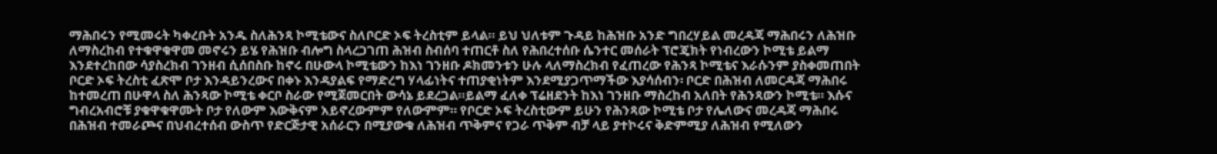ማሕበሩን የሚመሩት ካቀረቡት አንዱ ስለሕንጻ ኮሚቴውና ስለቦርድ ኦፍ ትረስቲም ይላል። ይህ ህለቱም ጉዳይ ከሕዝቡ አንድ ግበረሃይል መረዳጃ ማሕበሩን ለሕዝቡ ለማስረከብ የተቁዋቁዋመ መኖሩን ይሄ የሕዝቡ ብሎግ ስላረጋገጠ ሕዝብ ስብሰባ ተጠርቶ ስለ የሕበረተሰቡ ሴንተር መሰራት ፕሮጄክት የነብረውን ኮሚቴ ይልማ እንደተረከበው ሳያስረክብ ገንዘብ ሲሰበስቡ ከኖሩ በሁውላ ኮሚቴውን ከእነ ገንዘቡ ዶክመንቱን ሁሉ ላለማስረክብ የፈጠረው የሕንጻ ኮሚቴና እራሱንም ያስቀመጠበት ቦርድ ኦፍ ትረስቲ ፈጽሞ ቦታ እንዳይንረውና በቀኑ እንዳያልፍ የማድረግ ሃላፊነትና ተጠያቂነትም እንደሚያጋጥማችው እያሳሰብን፡ ቦርድ በሕዝብ ለመርዳጃ ማሕበሩ ከተመረጠ በሁዋላ ስለ ሕንጻው ኮሚቴ ቀርቦ ስራው የሚጀመርበት ውሳኔ ይደረጋል።ይልማ ፈለቀ ፕሬዘደንት ከእነ ገንዘቡ ማስረከብ አለበት የሕንጻውን ኮሚቴ። እሱና ግብረአብሮቹ ያቁዋቁዋሙት ቦታ የለውም እውቅናም አይኖረውምም የለውምም። የቦርድ ኦፍ ትረስቲውም ይሁን የሕንጻው ኮሚቴ ቦታ የሌለውና መረዳጃ ማሕበሩ በሕዝብ ተመራጮና በህብረተሰብ ውስጥ የድርጅታዊ አሰራርን በሚያውቁ ለሕዝብ ጥቅምና የጋራ ጥቅም ብቻ ላይ ያተኮሩና ቅድምሚያ ለሕዝብ የሚለውን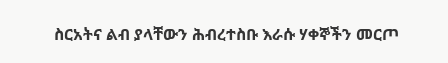ስርአትና ልብ ያላቸውን ሕብረተስቡ እራሱ ሃቀኞችን መርጦ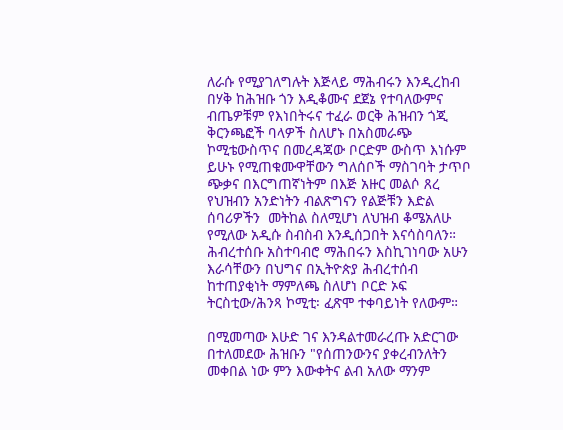ለራሱ የሚያገለግሉት እጅላይ ማሕብሩን እንዲረከብ በሃቅ ከሕዝቡ ጎን እዲቆሙና ደጀኔ የተባለውምና ብጤዎቹም የእነበትሩና ተፈራ ወርቅ ሕዝብን ጎጂ ቅርንጫፎች ባላዎች ስለሆኑ በአስመራጭ ኮሚቴውስጥና በመረዳጃው ቦርድም ውስጥ እነሱም ይሁኑ የሚጠቁሙዋቸውን ግለሰቦች ማስገባት ታጥቦ ጭቃና በእርግጠኛነትም በእጅ አዙር መልሶ ጸረ የህዝብን አንድነትን ብልጽግናን የልጅቹን እድል ሰባሪዎችን  መትከል ስለሚሆነ ለህዝብ ቆሜአለሁ የሚለው አዲሱ ስብስብ እንዲሰጋበት እናሳስባለን። ሕብረተሰቡ አስተባብሮ ማሕበሩን እስኪገነባው አሁን እራሳቸውን በህግና በኢትዮጵያ ሕብረተሰብ ከተጠያቂነት ማምለጫ ስለሆነ ቦርድ ኦፍ ትርስቲው/ሕንጻ ኮሚቲ፡ ፈጽሞ ተቀባይነት የለውም።

በሚመጣው እሁድ ገና እንዳልተመራረጡ አድርገው በተለመደው ሕዝቡን "የሰጠንውንና ያቀረብንለትን መቀበል ነው ምን እውቀትና ልብ አለው ማንም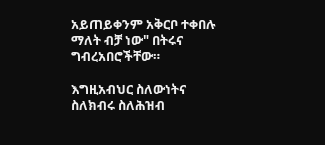አይጠይቀንም አቅርቦ ተቀበሉ ማለት ብቻ ነው" በትሩና ግብረአበሮችቸው።

እግዚአብህር ስለውነትና ስለክብሩ ስለሕዝብ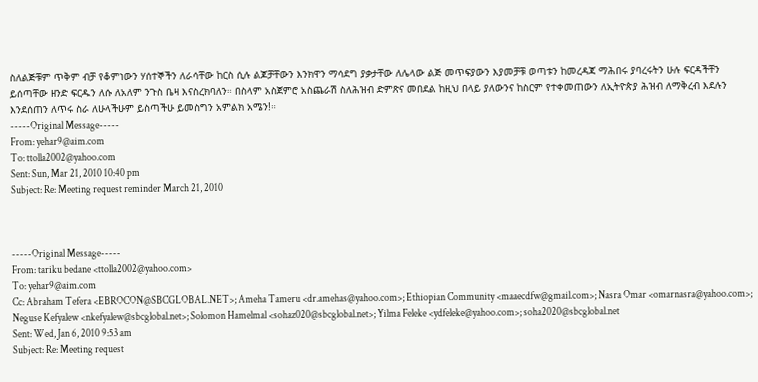ስለልጅቹም ጥቅም ብቻ የቆምነውን ሃሰተኞችን ለራሳቸው ከርስ ሲሉ ልጆቻቸውን እንክዋን ማሳደግ ያቃታቸው ለሌላው ልጅ መጥፍያውን እያመቻቹ ወጣቱን ከመረዳጃ ማሕበሩ ያባረሩትን ሁሉ ፍርዳችቸን ይሰጣቸው ዘንድ ፍርዱን ለሱ ለአለም ንጉስ ቤዛ እናስረክባለን። በስላም አስጀምሮ አስጨራሽ ስለሕዝብ ድምጽና መበደል ከዚህ በላይ ያለውንና ከስርም የተቀመጠውን ለኢትዮጵያ ሕዝብ ለማቅረብ እደሉን እንደሰጠን ለጥሩ ስራ ለሁላችሁም ይስጣችሁ ይመስግን አምልክ አሜን!።
-----Original Message-----
From: yehar9@aim.com
To: ttolla2002@yahoo.com
Sent: Sun, Mar 21, 2010 10:40 pm
Subject: Re: Meeting request reminder March 21, 2010



-----Original Message-----
From: tariku bedane <ttolla2002@yahoo.com>
To: yehar9@aim.com
Cc: Abraham Tefera <EBROCON@SBCGLOBAL.NET>; Ameha Tameru <dr.amehas@yahoo.com>; Ethiopian Community <maaecdfw@gmail.com>; Nasra Omar <omarnasra@yahoo.com>; Neguse Kefyalew <nkefyalew@sbcglobal.net>; Solomon Hamelmal <sohaz020@sbcglobal.net>; Yilma Feleke <ydfeleke@yahoo.com>; soha2020@sbcglobal.net
Sent: Wed, Jan 6, 2010 9:53 am
Subject: Re: Meeting request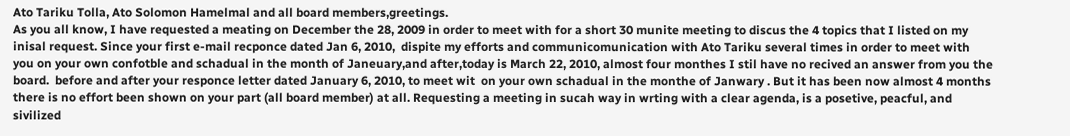Ato Tariku Tolla, Ato Solomon Hamelmal and all board members,greetings.
As you all know, I have requested a meating on December the 28, 2009 in order to meet with for a short 30 munite meeting to discus the 4 topics that I listed on my inisal request. Since your first e-mail recponce dated Jan 6, 2010,  dispite my efforts and communicomunication with Ato Tariku several times in order to meet with you on your own confotble and schadual in the month of Janeuary,and after,today is March 22, 2010, almost four monthes I stil have no recived an answer from you the board.  before and after your responce letter dated January 6, 2010, to meet wit  on your own schadual in the monthe of Janwary . But it has been now almost 4 months there is no effort been shown on your part (all board member) at all. Requesting a meeting in sucah way in wrting with a clear agenda, is a posetive, peacful, and sivilized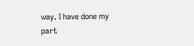way. I have done my part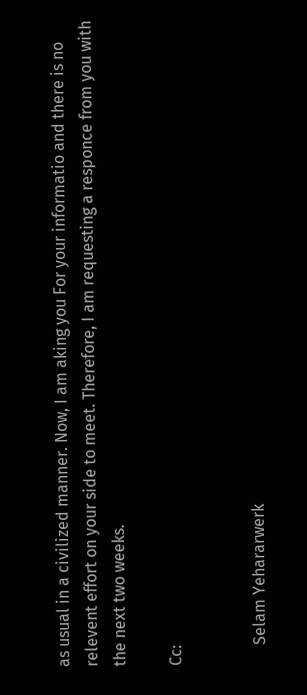as usual in a civilized manner. Now, I am aking you For your informatio and there is no relevent effort on your side to meet. Therefore, I am requesting a responce from you with the next two weeks.

Cc:


     Selam Yehararwerk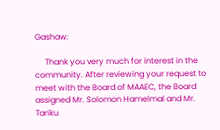Gashaw:

     Thank you very much for interest in the community. After reviewing your request to meet with the Board of MAAEC, the Board assigned Mr. Solomon Hamelmal and Mr. Tariku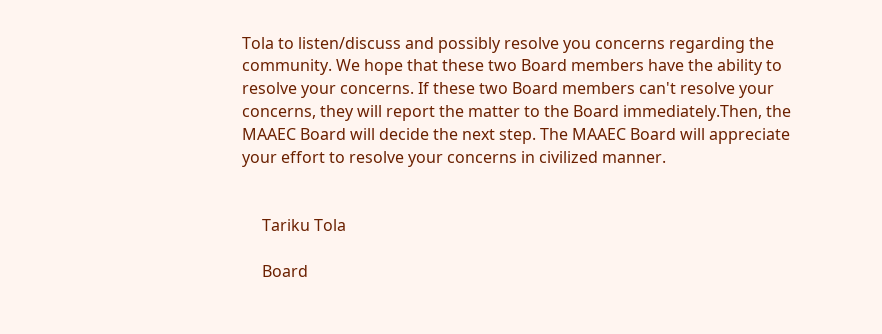Tola to listen/discuss and possibly resolve you concerns regarding the community. We hope that these two Board members have the ability to resolve your concerns. If these two Board members can't resolve your concerns, they will report the matter to the Board immediately.Then, the MAAEC Board will decide the next step. The MAAEC Board will appreciate your effort to resolve your concerns in civilized manner.


     Tariku Tola

     Board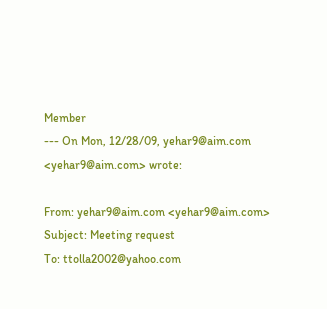Member
--- On Mon, 12/28/09, yehar9@aim.com <yehar9@aim.com> wrote:

From: yehar9@aim.com <yehar9@aim.com>
Subject: Meeting request
To: ttolla2002@yahoo.com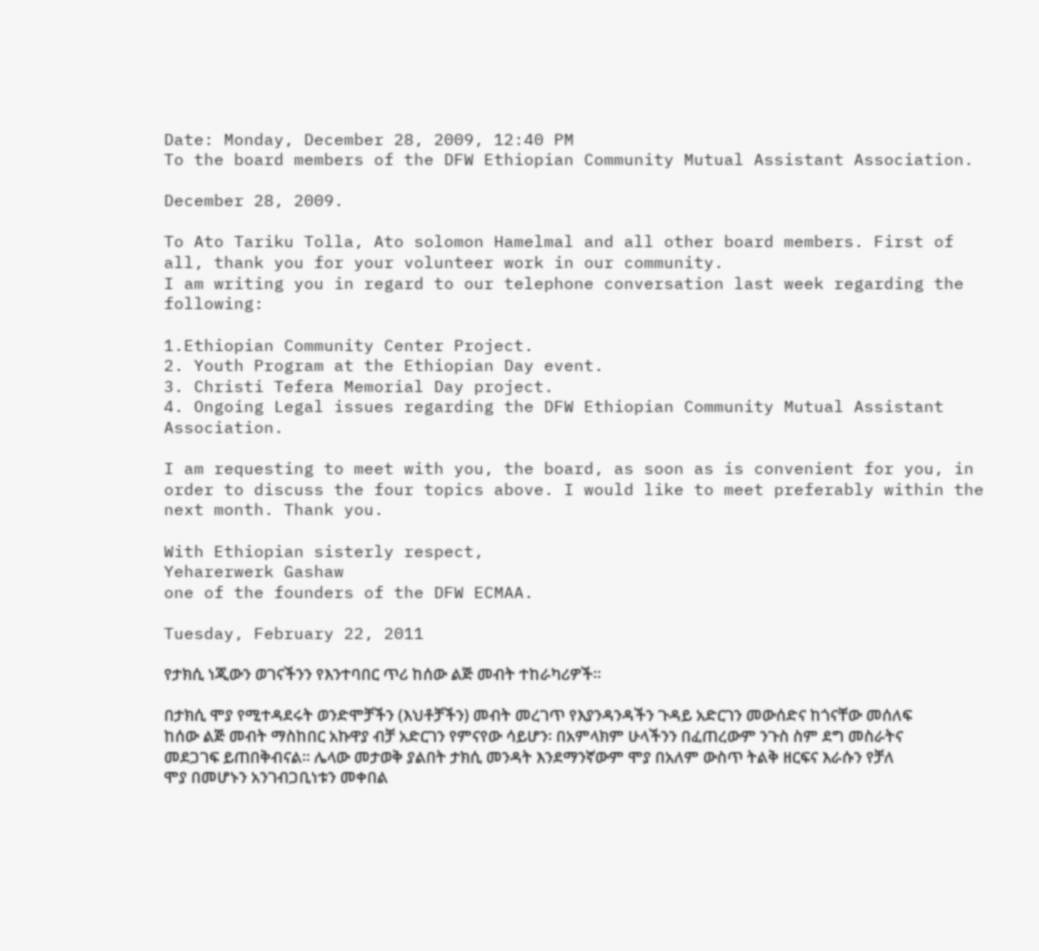Date: Monday, December 28, 2009, 12:40 PM
To the board members of the DFW Ethiopian Community Mutual Assistant Association.

December 28, 2009.

To Ato Tariku Tolla, Ato solomon Hamelmal and all other board members. First of all, thank you for your volunteer work in our community.
I am writing you in regard to our telephone conversation last week regarding the following:

1.Ethiopian Community Center Project.
2. Youth Program at the Ethiopian Day event.
3. Christi Tefera Memorial Day project.
4. Ongoing Legal issues regarding the DFW Ethiopian Community Mutual Assistant Association.

I am requesting to meet with you, the board, as soon as is convenient for you, in order to discuss the four topics above. I would like to meet preferably within the next month. Thank you.

With Ethiopian sisterly respect,
Yeharerwerk Gashaw
one of the founders of the DFW ECMAA.

Tuesday, February 22, 2011

የታክሲ ነጂውን ወገናችንን የእንተባበር ጥሪ ከሰው ልጅ መብት ተከራካሪዎች።

በታክሲ ሞያ የሚተዳደሩት ወንድሞቻችን (እህቶቻችን) መብት መረገጥ የእያንዳንዳችን ጉዳይ አድርገን መውሰድና ከጎናቸው መሰለፍ ከሰው ልጅ መብት ማስከበር አኩዋያ ብቻ አድርገን የምናየው ሳይሆን፡ በአምላክም ሁላችንን በፈጠረውም ንጉስ ስም ደግ መስራትና መደጋገፍ ይጠበቅብናል። ሌላው መታወቅ ያልበት ታክሲ መንዳት እንደማንኛውም ሞያ በአለም ውስጥ ትልቅ ዘርፍና እራሱን የቻለ ሞያ በመሆኑን አንገብጋቢነቱን መቀበል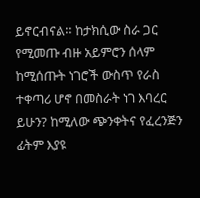ይኖርብናል። ከታክሲው ስራ ጋር የሚመጡ ብዙ አይምሮን ሰላም ከሚሰጡት ነገሮች ውስጥ የራስ ተቀጣሪ ሆኖ በመስራት ነገ እባረር ይሁን? ከሚለው ጭንቀትና የፈረንጅን ፊትም እያዩ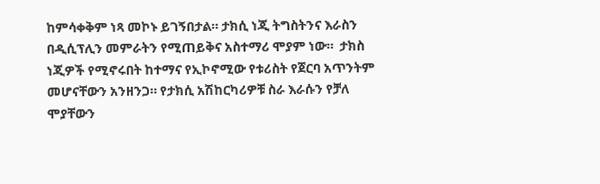ከምሳቀቅም ነጻ መኮኑ ይገኝበታል። ታክሲ ነጂ ትግስትንና እራስን በዲሲፕሊን መምራትን የሚጠይቅና አስተማሪ ሞያም ነው።  ታክስ ነጂዎች የሚኖሩበት ከተማና የኢኮኖሚው የቱሪስት የጀርባ አጥንትም መሆናቸውን አንዘንጋ። የታክሲ አሽከርካሪዎቹ ስራ እራሱን የቻለ ሞያቸውን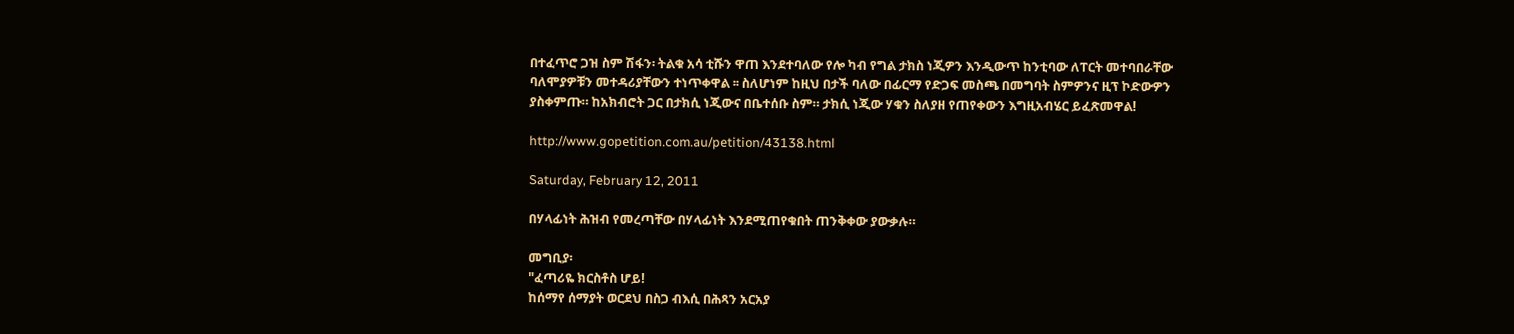በተፈጥሮ ጋዝ ስም ሽፋን፡ ትልቁ አሳ ቲሹን ዋጠ እንደተባለው የሎ ካብ የግል ታክስ ነጂዎን እንዲውጥ ከንቲባው ለፐርት መተባበራቸው ባለሞያዎቹን መተዳሪያቸውን ተነጥቀዋል ፡፡ ስለሆነም ከዚህ በታች ባለው በፊርማ የድጋፍ መስጫ በመግባት ስምዎንና ዚፕ ኮድውዎን ያስቀምጡ። ከአክብሮት ጋር በታክሲ ነጂውና በቤተሰቡ ስም። ታክሲ ነጂው ሃቁን ስለያዘ የጠየቀውን እግዚአብሄር ይፈጽመዋል!

http://www.gopetition.com.au/petition/43138.html

Saturday, February 12, 2011

በሃላፊነት ሕዝብ የመረጣቸው በሃላፊነት እንደሚጠየቁበት ጠንቅቀው ያውቃሉ።

መግቢያ፡
"ፈጣሪዬ ክርስቶስ ሆይ!
ከሰማየ ሰማያት ወርደህ በስጋ ብእሲ በሕጻን አርአያ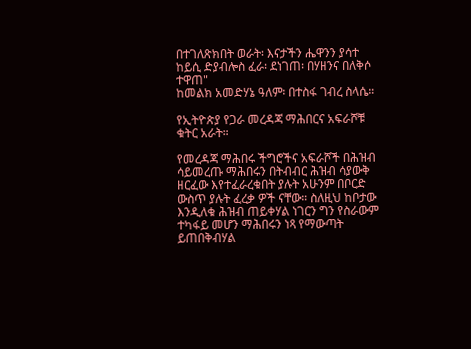በተገለጽክበት ወራት፡ እናታችን ሔዋንን ያሳተ ከይሲ ድያብሎስ ፈራ፡ ደነገጠ፡ በሃዘንና በለቅሶ ተዋጠ"
ከመልክ አመድሃኔ ዓለም፡ በተስፋ ገብረ ስላሴ።

የኢትዮጵያ የጋራ መረዳጃ ማሕበርና አፍራሾቹ ቁትር አራት።

የመረዳጃ ማሕበሩ ችግሮችና አፍራሾች በሕዝብ ሳይመረጡ ማሕበሩን በትብብር ሕዝብ ሳያውቅ ዘርፈው እየተፈራረቁበት ያሉት አሁንም በቦርድ ውስጥ ያሉት ፈረቃ ዎች ናቸው። ስለዚህ ከቦታው እንዲለቁ ሕዝብ ጠይቀሃል ነገርን ግን የስራውም ተካፋይ መሆን ማሕበሩን ነጻ የማውጣት ይጠበቅብሃል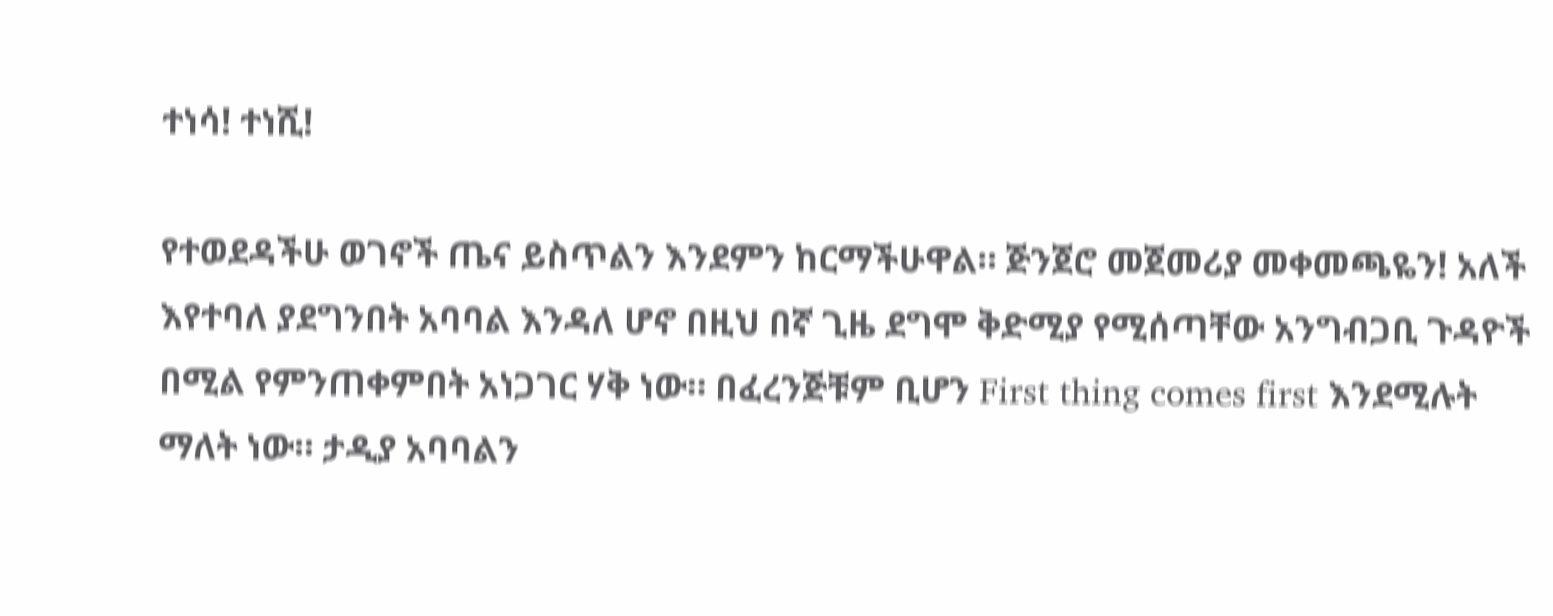ተነሳ! ተነሺ!

የተወደዳችሁ ወገኖች ጤና ይስጥልን እንደምን ከርማችሁዋል። ጅንጀሮ መጀመሪያ መቀመጫዬን! አለች እየተባለ ያደግንበት አባባል እንዳለ ሆኖ በዚህ በኛ ጊዜ ደግሞ ቅድሚያ የሚሰጣቸው አንግብጋቢ ጉዳዮች በሚል የምንጠቀምበት አነጋገር ሃቅ ነው። በፈረንጅቹም ቢሆን First thing comes first እንደሚሉት ማለት ነው። ታዲያ አባባልን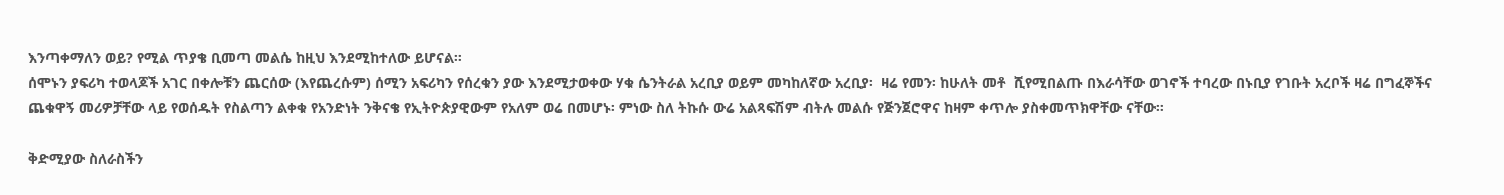እንጣቀማለን ወይ? የሚል ጥያቄ ቢመጣ መልሴ ከዚህ እንደሚከተለው ይሆናል።
ሰሞኑን ያፍሪካ ተወላጆች አገር በቀሎቹን ጨርሰው (እየጨረሱም) ሰሚን አፍሪካን የሰረቁን ያው እንደሚታወቀው ሃቁ ሴንትራል አረቢያ ወይም መካከለኛው አረቢያ፡  ዛሬ የመን፡ ከሁለት መቶ  ሺየሚበልጡ በእራሳቸው ወገኖች ተባረው በኑቢያ የገቡት አረቦች ዛሬ በግፈኞችና ጨቁዋኝ መሪዎቻቸው ላይ የወሰዱት የስልጣን ልቀቁ የአንድነት ንቅናቄ የኢትዮጵያዊውም የአለም ወሬ በመሆኑ፡ ምነው ስለ ትኩሱ ውሬ አልጻፍሽም ብትሉ መልሱ የጅንጀሮዋና ከዛም ቀጥሎ ያስቀመጥክዋቸው ናቸው።

ቅድሚያው ስለራስችን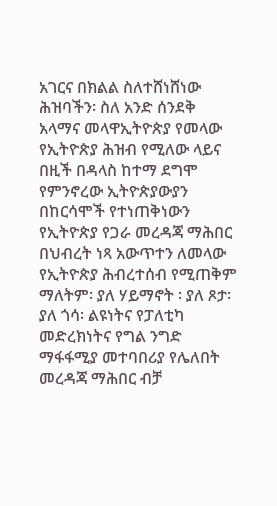አገርና በክልል ስለተሸነሸነው ሕዝባችን፡ ስለ አንድ ሰንደቅ አላማና መላዋኢትዮጵያ የመላው የኢትዮጵያ ሕዝብ የሚለው ላይና በዚች በዳላስ ከተማ ደግሞ የምንኖረው ኢትዮጵያውያን በከርሳሞች የተነጠቅነውን የኢትዮጵያ የጋራ መረዳጃ ማሕበር በህብረት ነጻ አውጥተን ለመላው የኢትዮጵያ ሕብረተሰብ የሚጠቅም ማለትም፡ ያለ ሃይማኖት ፡ ያለ ጾታ፡ ያለ ጎሳ፡ ልዩነትና የፓለቲካ መድረክነትና የግል ንግድ ማፋፋሚያ መተባበሪያ የሌለበት መረዳጃ ማሕበር ብቻ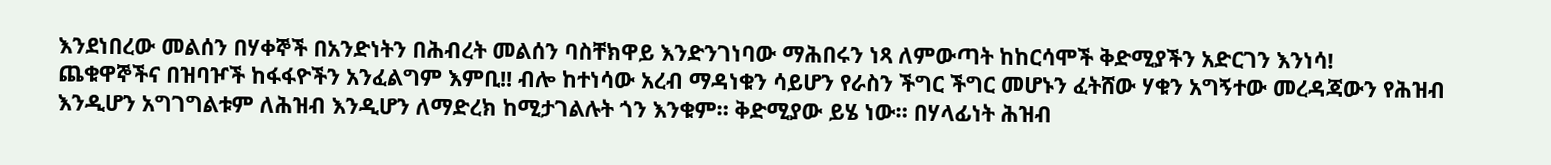እንደነበረው መልሰን በሃቀኞች በአንድነትን በሕብረት መልሰን ባስቸክዋይ እንድንገነባው ማሕበሩን ነጻ ለምውጣት ከከርሳሞች ቅድሚያችን አድርገን እንነሳ!
ጨቁዋኞችና በዝባዦች ከፋፋዮችን አንፈልግም እምቢ!! ብሎ ከተነሳው አረብ ማዳነቁን ሳይሆን የራስን ችግር ችግር መሆኑን ፈትሸው ሃቁን አግኝተው መረዳጃውን የሕዝብ እንዲሆን አግገግልቱም ለሕዝብ እንዲሆን ለማድረክ ከሚታገልሉት ጎን እንቁም። ቅድሚያው ይሄ ነው። በሃላፊነት ሕዝብ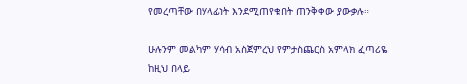የመረጣቸው በሃላፊነት እንደሚጠየቁበት ጠንቅቀው ያውቃሉ።

ሁሉንም መልካም ሃሳብ አስጀምረህ የምታስጨርስ አምላክ ፈጣሪዬ ከዚህ በላይ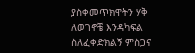ያስቀመጥክዋትን ሃቅ ለወገኖቼ እንዳካፍል ስለፈቀድክልኝ ምስጋና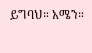ይግባህ። አሜን።